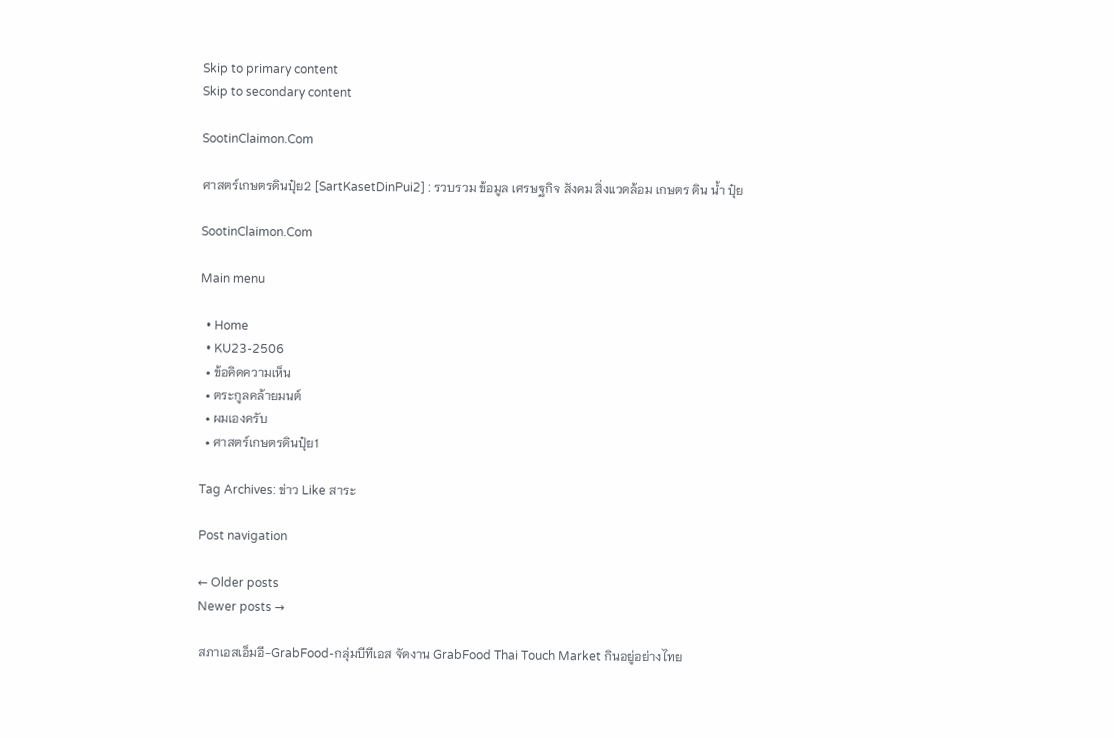Skip to primary content
Skip to secondary content

SootinClaimon.Com

ศาสตร์เกษตรดินปุ๋ย2 [SartKasetDinPui2] : รวบรวม ข้อมูล เศรษฐกิจ สังคม สิ่งแวดล้อม เกษตร ดิน น้ำ ปุ๋ย

SootinClaimon.Com

Main menu

  • Home
  • KU23-2506
  • ข้อคิดความเห็น
  • ตระกูลคล้ายมนต์
  • ผมเองครับ
  • ศาสตร์เกษตรดินปุ๋ย1

Tag Archives: ข่าว Like สาระ

Post navigation

← Older posts
Newer posts →

สภาเอสเอ็มอี-GrabFood-กลุ่มบีทีเอส จัดงาน GrabFood Thai Touch Market กินอยู่อย่างไทย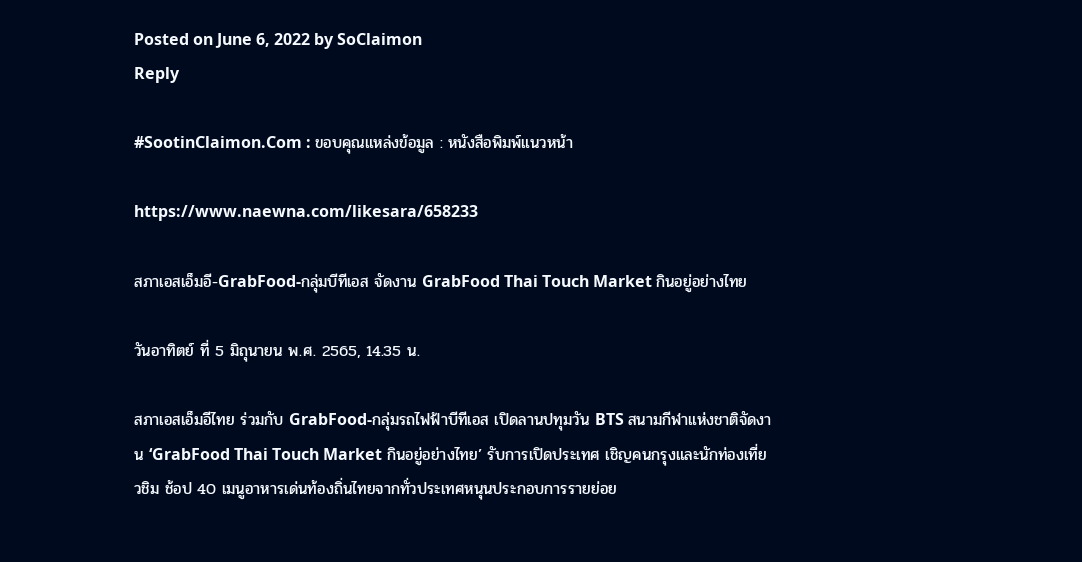Posted on June 6, 2022 by SoClaimon
Reply

#SootinClaimon.Com : ขอบคุณแหล่งข้อมูล : หนังสือพิมพ์แนวหน้า

https://www.naewna.com/likesara/658233

สภาเอสเอ็มอี-GrabFood-กลุ่มบีทีเอส จัดงาน GrabFood Thai Touch Market กินอยู่อย่างไทย

วันอาทิตย์ ที่ 5 มิถุนายน พ.ศ. 2565, 14.35 น.

สภาเอสเอ็มอีไทย ร่วมกับ GrabFood-กลุ่มรถไฟฟ้าบีทีเอส เปิดลานปทุมวัน BTS สนามกีฬาแห่งชาติจัดงาน ‘GrabFood Thai Touch Market กินอยู่อย่างไทย’ รับการเปิดประเทศ เชิญคนกรุงและนักท่องเที่ยวชิม ช้อป 40 เมนูอาหารเด่นท้องถิ่นไทยจากทั่วประเทศหนุนประกอบการรายย่อย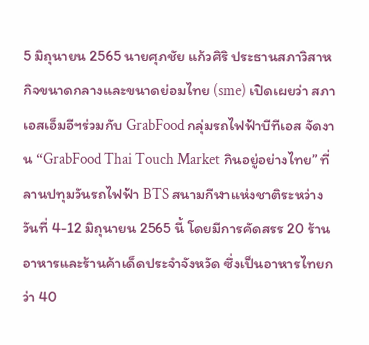5 มิถุนายน 2565 นายศุภชัย แก้วศิริ ประธานสภาวิสาหกิจขนาดกลางและขนาดย่อมไทย (sme) เปิดเผยว่า สภาเอสเอ็มอีฯร่วมกับ GrabFood กลุ่มรถไฟฟ้าบีทีเอส จัดงาน “GrabFood Thai Touch Market กินอยู่อย่างไทย” ที่ลานปทุมวันรถไฟฟ้า BTS สนามกีฬาแห่งชาติระหว่างวันที่ 4-12 มิถุนายน 2565 นี้ โดยมีการคัดสรร 20 ร้านอาหารและร้านค้าเด็ดประจำจังหวัด ซึ่งเป็นอาหารไทยกว่า 40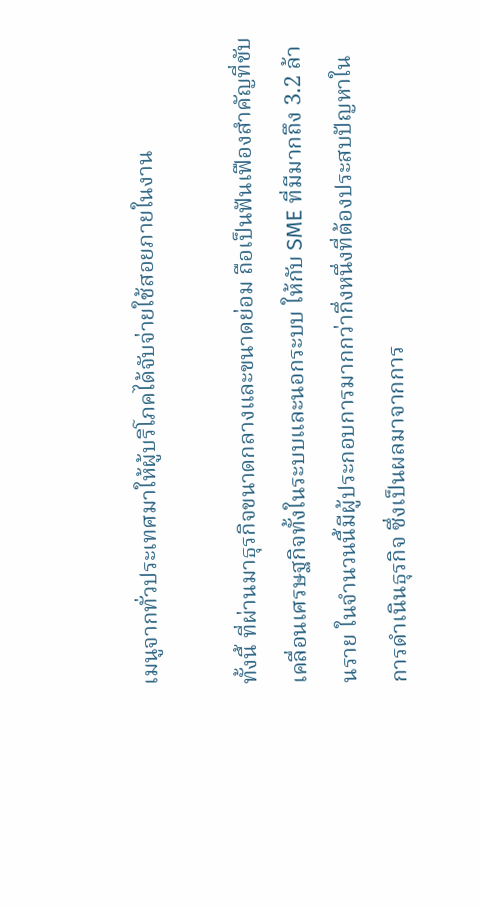เมนูจากทั่วประเทศมาให้ผู้บริโภคได้จับจ่ายใช้สอยภายในงาน

ทั้งนี้ ที่ผ่านมาธุรกิจขนาดกลางและขนาดย่อม ถือเป็นฟันเฟืองสำคัญที่ขับเคลื่อนเศรษฐกิจทั้งในระบบและนอกระบบ ให้กับ SME ที่มีมากถึง 3.2 ล้านราย ในจำนวนนี้มีผู้ประกอบการมากกว่ากึ่งหนึ่งที่ต้องประสบปัญหาในการดำเนินธุรกิจ ซึ่งเป็นผลมาจากการ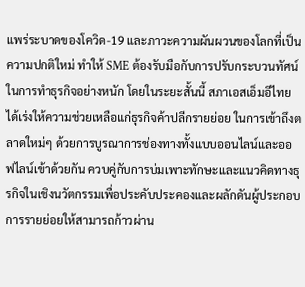แพร่ระบาดของโควิด-19 และภาวะความผันผวนของโลกที่เป็นความปกติใหม่ ทำให้ SME ต้องรับมือกับการปรับกระบวนทัศน์ในการทำธุรกิจอย่างหนัก โดยในระยะสั้นนี้ สภาเอสเอ็มอีไทย ได้เร่งให้ความช่วยเหลือแก่ธุรกิจค้าปลีกรายย่อย ในการเข้าถึงตลาดใหม่ๆ ด้วยการบูรณาการช่องทางทั้งแบบออนไลน์และออฟไลน์เข้าด้วยกัน ควบคู่กับการบ่มเพาะทักษะและแนวคิดทางธุรกิจในเชิงนวัตกรรมเพื่อประคับประคองและผลักดันผู้ประกอบการรายย่อยให้สามารถก้าวผ่าน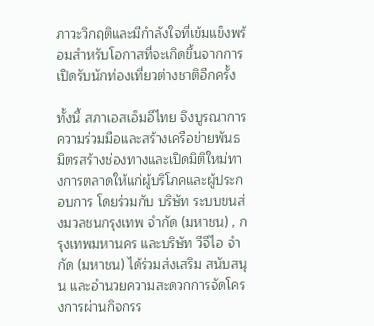ภาวะวิกฤติและมีกำลังใจที่เข้มแข็งพร้อมสำหรับโอกาสที่จะเกิดขึ้นจากการเปิดรับนักท่องเที่ยวต่างชาติอีกครั้ง

ทั้งนี้ สภาเอสเอ็มอีไทย จึงบูรณาการความร่วมมือและสร้างเครือข่ายพันธมิตรสร้างช่องทางและเปิดมิติใหม่ทางการตลาดให้แก่ผู้บริโภคและผู้ประกอบการ โดยร่วมกับ บริษัท ระบบขนส่งมวลชนกรุงเทพ จำกัด (มหาชน) , กรุงเทพมหานคร และบริษัท วีจีไอ จำกัด (มหาชน) ได้ร่วมส่งเสริม สนับสนุน และอำนวยความสะดวกการจัดโครงการผ่านกิจกรร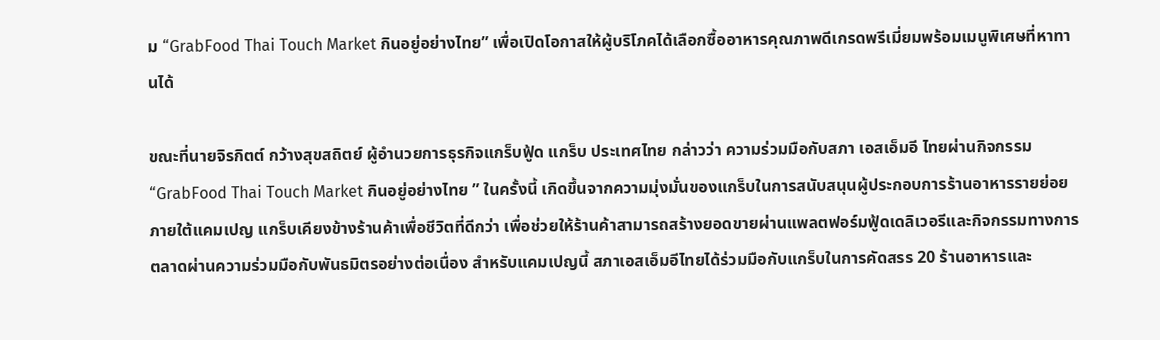ม “GrabFood Thai Touch Market กินอยู่อย่างไทย” เพื่อเปิดโอกาสให้ผู้บริโภคได้เลือกซื้ออาหารคุณภาพดีเกรดพรีเมี่ยมพร้อมเมนูพิเศษที่หาทานได้

ขณะที่นายจิรกิตต์ กว้างสุขสถิตย์ ผู้อำนวยการธุรกิจแกร็บฟู้ด แกร็บ ประเทศไทย กล่าวว่า ความร่วมมือกับสภา เอสเอ็มอี ไทยผ่านกิจกรรม “GrabFood Thai Touch Market กินอยู่อย่างไทย ” ในครั้งนี้ เกิดขึ้นจากความมุ่งมั่นของแกร็บในการสนับสนุนผู้ประกอบการร้านอาหารรายย่อย ภายใต้แคมเปญ แกร็บเคียงข้างร้านค้าเพื่อชีวิตที่ดีกว่า เพื่อช่วยให้ร้านค้าสามารถสร้างยอดขายผ่านแพลตฟอร์มฟู้ดเดลิเวอรีและกิจกรรมทางการตลาดผ่านความร่วมมือกับพันธมิตรอย่างต่อเนื่อง สำหรับแคมเปญนี้ สภาเอสเอ็มอีไทยได้ร่วมมือกับแกร็บในการคัดสรร 20 ร้านอาหารและ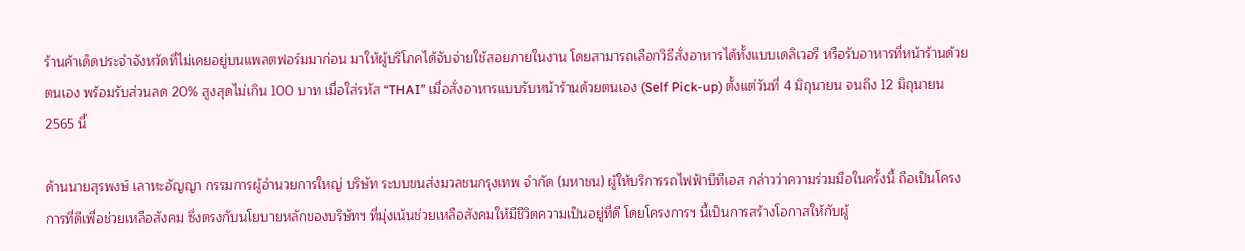ร้านค้าเด็ดประจำจังหวัดที่ไม่เคยอยู่บนแพลตฟอร์มมาก่อน มาให้ผู้บริโภคได้จับจ่ายใช้สอยภายในงาน โดยสามารถเลือกวิธีสั่งอาหารได้ทั้งแบบเดลิเวอรี หรือรับอาหารที่หน้าร้านด้วยตนเอง พร้อมรับส่วนลด 20% สูงสุดไม่เกิน 100 บาท เมื่อใส่รหัส “THAI” เมื่อสั่งอาหารแบบรับหน้าร้านด้วยตนเอง (Self Pick-up) ตั้งแต่วันที่ 4 มิถุนายน จนถึง 12 มิถุนายน 2565 นี้

ด้านนายสุรพงษ์ เลาหะอัญญา กรรมการผู้อำนวยการใหญ่ บริษัท ระบบขนส่งมวลชนกรุงเทพ จำกัด (มหาชน) ผู้ให้บริการรถไฟฟ้าบีทีเอส กล่าวว่าความร่วมมือในครั้งนี้ ถือเป็นโครงการที่ดีเพื่อช่วยเหลือสังคม ซึ่งตรงกับนโยบายหลักของบริษัทฯ ที่มุ่งเน้นช่วยเหลือสังคมให้มีชีวิตความเป็นอยู่ที่ดี โดยโครงการฯ นี้เป็นการสร้างโอกาสให้กับผู้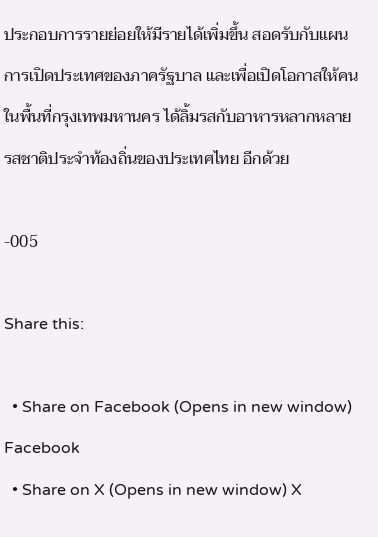ประกอบการรายย่อยให้มีรายได้เพิ่มขึ้น สอดรับกับแผนการเปิดประเทศของภาครัฐบาล และเพื่อเปิดโอกาสให้คนในพื้นที่กรุงเทพมหานคร ได้ลิ้มรสกับอาหารหลากหลายรสชาติประจำท้องถิ่นของประเทศไทย อีกด้วย

-005

Share this:

  • Share on Facebook (Opens in new window) Facebook
  • Share on X (Opens in new window) X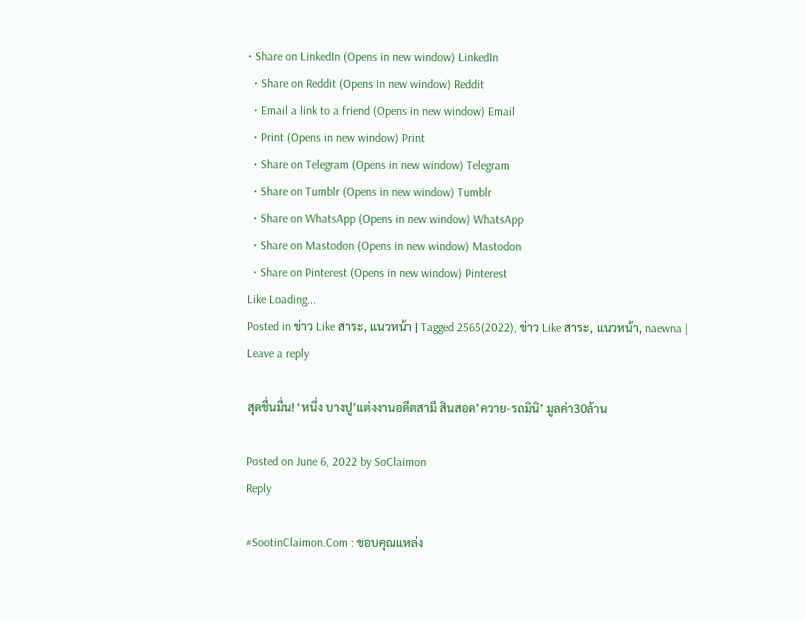• Share on LinkedIn (Opens in new window) LinkedIn
  • Share on Reddit (Opens in new window) Reddit
  • Email a link to a friend (Opens in new window) Email
  • Print (Opens in new window) Print
  • Share on Telegram (Opens in new window) Telegram
  • Share on Tumblr (Opens in new window) Tumblr
  • Share on WhatsApp (Opens in new window) WhatsApp
  • Share on Mastodon (Opens in new window) Mastodon
  • Share on Pinterest (Opens in new window) Pinterest
Like Loading...
Posted in ข่าว Like สาระ, แนวหน้า | Tagged 2565(2022), ข่าว Like สาระ, แนวหน้า, naewna | Leave a reply

สุดชื่นมื่น! ‘หนึ่ง บางปู’แต่งงานอดีตสามี สินสอด’ควาย-รถมินิ’ มูลค่า30ล้าน

Posted on June 6, 2022 by SoClaimon
Reply

#SootinClaimon.Com : ขอบคุณแหล่ง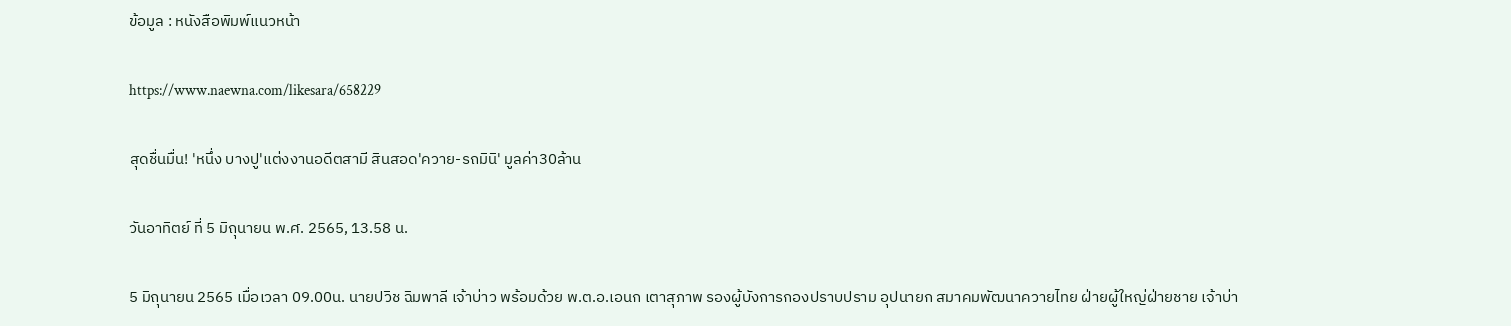ข้อมูล : หนังสือพิมพ์แนวหน้า

https://www.naewna.com/likesara/658229

สุดชื่นมื่น! 'หนึ่ง บางปู'แต่งงานอดีตสามี สินสอด'ควาย-รถมินิ' มูลค่า30ล้าน

วันอาทิตย์ ที่ 5 มิถุนายน พ.ศ. 2565, 13.58 น.

5 มิถุนายน 2565 เมื่อเวลา 09.00น. นายปวิช ฉิมพาลี เจ้าบ่าว พร้อมด้วย พ.ต.อ.เอนก เตาสุภาพ รองผู้บังการกองปราบปราม อุปนายก สมาคมพัฒนาควายไทย ฝ่ายผู้ใหญ่ฝ่ายชาย เจ้าบ่า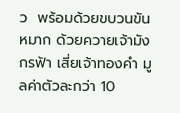ว  พร้อมด้วยขบวนขันหมาก ด้วยควายเจ้ามังกรฟ้า เสี่ยเจ้าทองคำ มูลค่าตัวละกว่า 10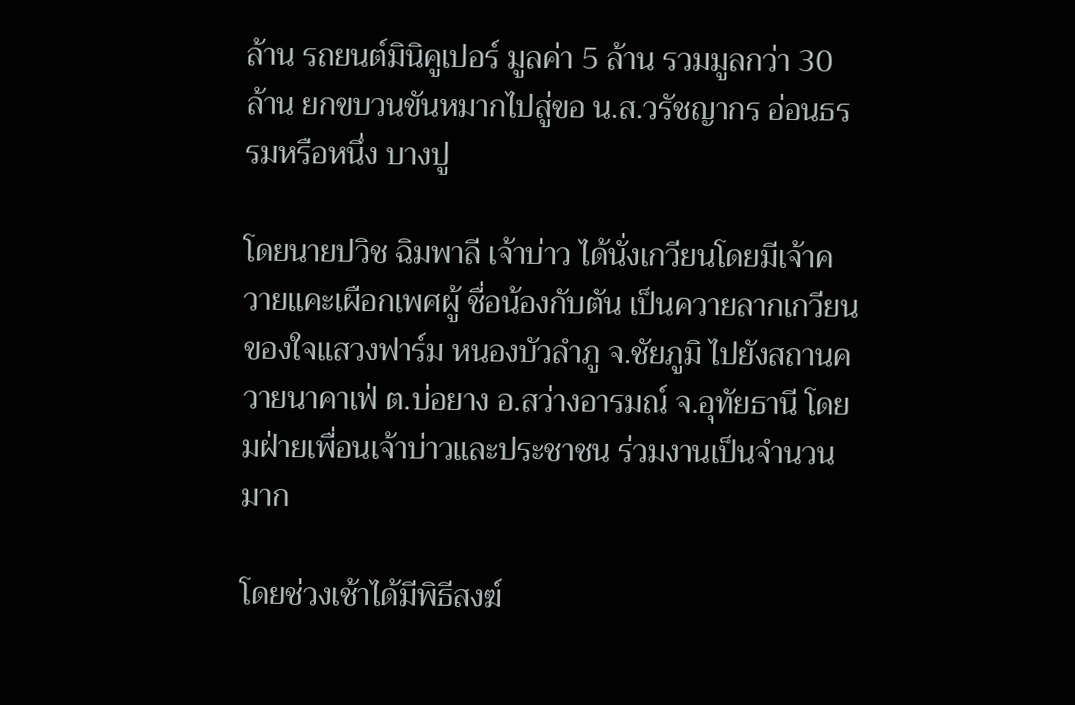ล้าน รถยนต์มินิคูเปอร์ มูลค่า 5 ล้าน รวมมูลกว่า 30 ล้าน ยกขบวนขันหมากไปสู่ขอ น.ส.วรัชญากร อ่อนธรรมหรือหนึ่ง บางปู

โดยนายปวิช ฉิมพาลี เจ้าบ่าว ได้นั่งเกวียนโดยมีเจ้าควายแคะเผือกเพศผู้ ชื่อน้องกับตัน เป็นควายลากเกวียน ของใจแสวงฟาร์ม หนองบัวลำภู จ.ชัยภูมิ ไปยังสถานควายนาคาเฟ่ ต.บ่อยาง อ.สว่างอารมณ์ จ.อุทัยธานี โดยมฝ่ายเพื่อนเจ้าบ่าวและประชาชน ร่วมงานเป็นจำนวนมาก

โดยช่วงเช้าได้มีพิธีสงฆ์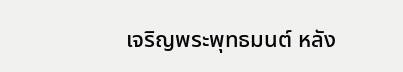เจริญพระพุทธมนต์ หลัง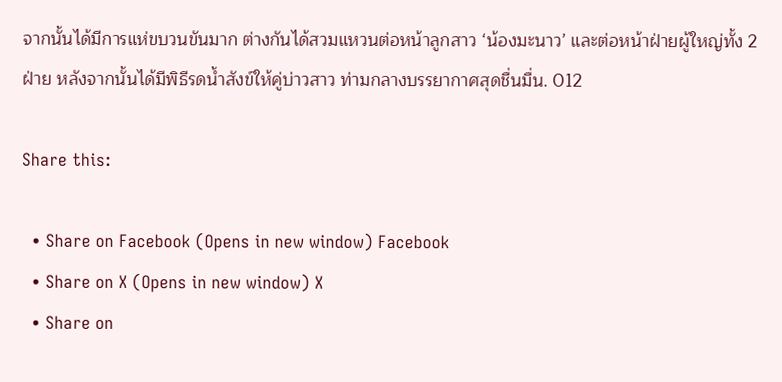จากนั้นได้มีการแห่ขบวนขันมาก ต่างกันได้สวมแหวนต่อหน้าลูกสาว ‘น้องมะนาว’ และต่อหน้าฝ่ายผู้ใหญ่ทั้ง 2 ฝ่าย หลังจากนั้นได้มีพิธีรดน้ำสังข์ให้คู่บ่าวสาว ท่ามกลางบรรยากาศสุดชื่นมื่น. 012

Share this:

  • Share on Facebook (Opens in new window) Facebook
  • Share on X (Opens in new window) X
  • Share on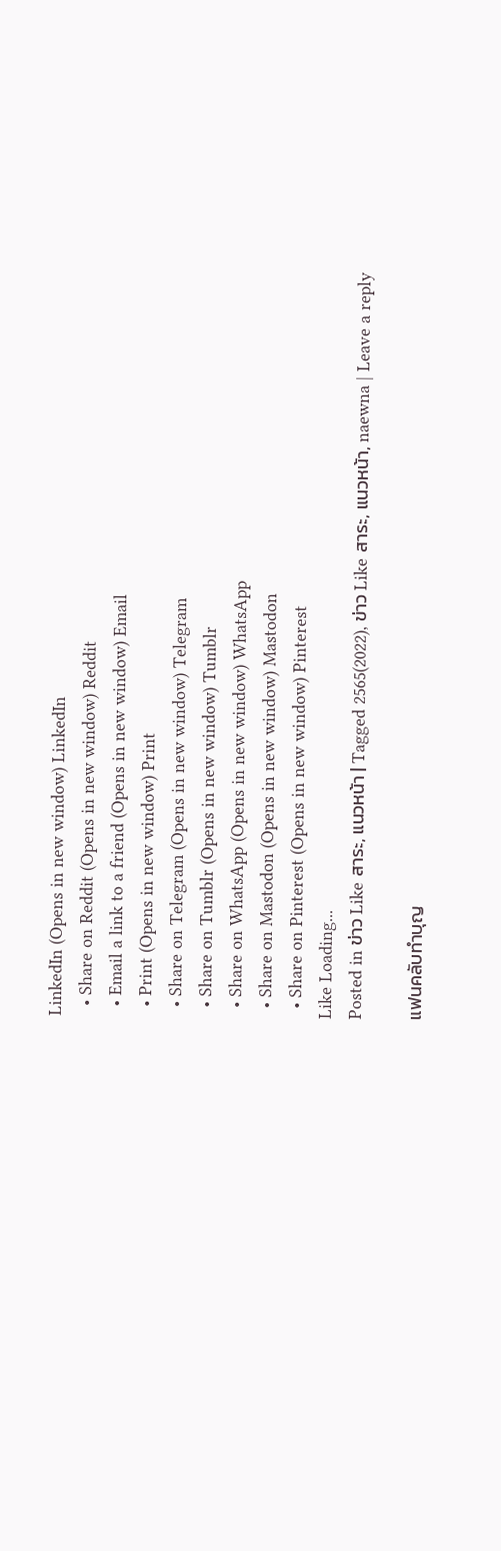LinkedIn (Opens in new window) LinkedIn
  • Share on Reddit (Opens in new window) Reddit
  • Email a link to a friend (Opens in new window) Email
  • Print (Opens in new window) Print
  • Share on Telegram (Opens in new window) Telegram
  • Share on Tumblr (Opens in new window) Tumblr
  • Share on WhatsApp (Opens in new window) WhatsApp
  • Share on Mastodon (Opens in new window) Mastodon
  • Share on Pinterest (Opens in new window) Pinterest
Like Loading...
Posted in ข่าว Like สาระ, แนวหน้า | Tagged 2565(2022), ข่าว Like สาระ, แนวหน้า, naewna | Leave a reply

แฟนคลับทำบุญ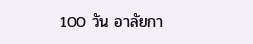100 วัน อาลัยกา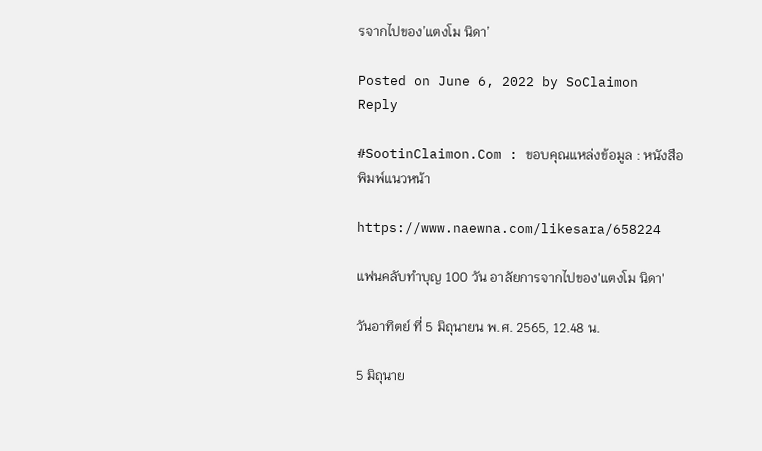รจากไปของ’แตงโม นิดา’

Posted on June 6, 2022 by SoClaimon
Reply

#SootinClaimon.Com : ขอบคุณแหล่งข้อมูล : หนังสือพิมพ์แนวหน้า

https://www.naewna.com/likesara/658224

แฟนคลับทำบุญ 100 วัน อาลัยการจากไปของ'แตงโม นิดา'

วันอาทิตย์ ที่ 5 มิถุนายน พ.ศ. 2565, 12.48 น.

5 มิถุนาย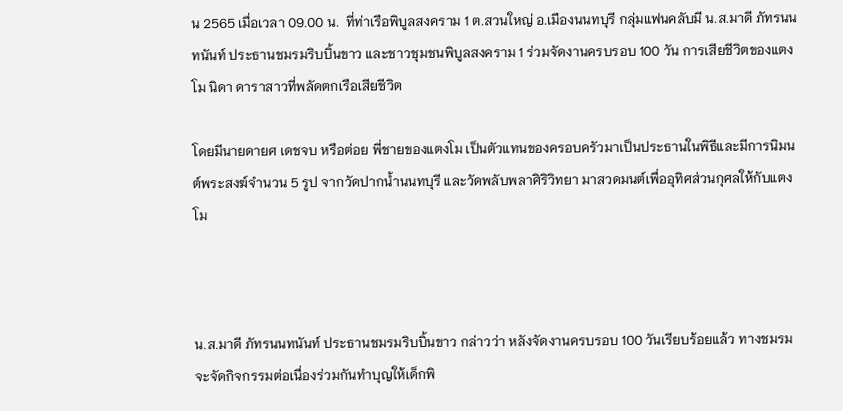น 2565 เมื่อเวลา 09.00 น.  ที่ท่าเรือพิบูลสงคราม 1 ต.สวนใหญ่ อ.เมืองนนทบุรี กลุ่มแฟนคลับมี น.ส.มาดี ภัทรนนทนันท์ ประธานชมรมริบบิ้นขาว และชาวชุมชนพิบูลสงคราม 1 ร่วมจัดงานครบรอบ 100 วัน การเสียชีวิตของแตงโม นิดา ดาราสาวที่พลัดตกเรือเสียชีวิต

โดยมีนายดายศ เดชจบ หรือต่อย พี่ชายของแตงโม เป็นตัวแทนของครอบครัวมาเป็นประธานในพิธีและมีการนิมนต์พระสงฆ์จำนวน 5 รูป จากวัดปากน้ำนนทบุรี และวัดพลับพลาศิริวิทยา มาสวดมนต์เพื่ออุทิศส่วนกุศลให้กับแตงโม



น.ส.มาดี ภัทรนนทนันท์ ประธานชมรมริบบิ้นขาว กล่าวว่า หลังจัดงานครบรอบ 100 วันเรียบร้อยแล้ว ทางชมรมจะจัดกิจกรรมต่อเนื่องร่วมกันทำบุญให้เด็กพิ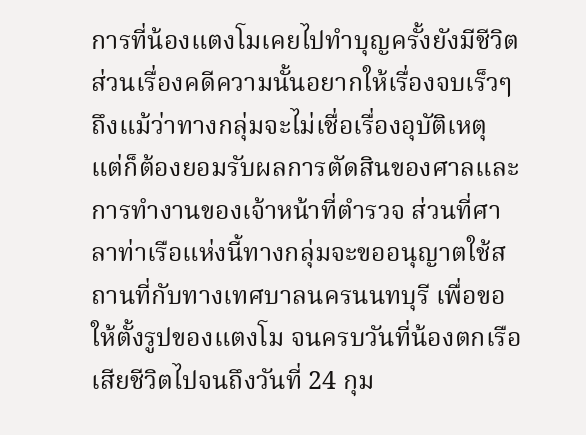การที่น้องแตงโมเคยไปทำบุญครั้งยังมีชีวิต ส่วนเรื่องคดีความนั้นอยากให้เรื่องจบเร็วๆถึงแม้ว่าทางกลุ่มจะไม่เชื่อเรื่องอุบัติเหตุ แต่ก็ต้องยอมรับผลการตัดสินของศาลและการทำงานของเจ้าหน้าที่ตำรวจ ส่วนที่ศาลาท่าเรือแห่งนี้ทางกลุ่มจะขออนุญาตใช้สถานที่กับทางเทศบาลนครนนทบุรี เพื่อขอให้ตั้งรูปของแตงโม จนครบวันที่น้องตกเรือเสียชีวิตไปจนถึงวันที่ 24 กุม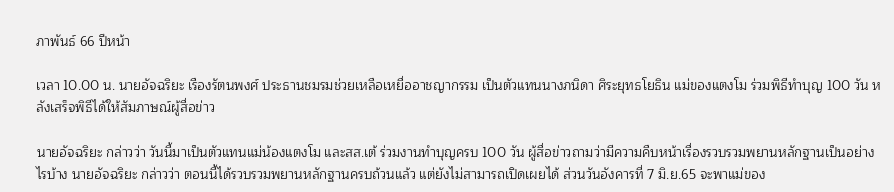ภาพันธ์ 66 ปีหน้า

เวลา 10.00 น. นายอัจฉริยะ เรืองรัตนพงศ์ ประธานชมรมช่วยเหลือเหยื่ออาชญากรรม เป็นตัวแทนนางภนิดา ศิระยุทธโยธิน แม่ของแตงโม ร่วมพิธีทำบุญ 100 วัน หลังเสร็จพิธีได้ให้สัมภาษณ์ผู้สื่อข่าว

นายอัจฉริยะ กล่าวว่า วันนี้มาเป็นตัวแทนแม่น้องแตงโม และสส.เต้ ร่วมงานทำบุญครบ 100 วัน ผู้สื่อข่าวถามว่ามีความคืบหน้าเรื่องรวบรวมพยานหลักฐานเป็นอย่างไรบ้าง นายอัจฉริยะ กล่าวว่า ตอนนี้ได้รวบรวมพยานหลักฐานครบถ้วนแล้ว แต่ยังไม่สามารถเปิดเผยได้ ส่วนวันอังคารที่ 7 มิ.ย.65 จะพาแม่ของ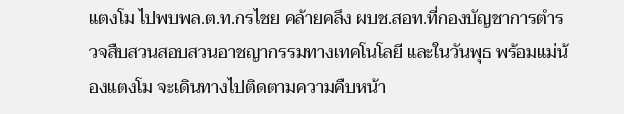แตงโม ไปพบพล.ต.ท.กรไชย คล้ายคลึง ผบช.สอท.ที่กองบัญชาการตำรวจสืบสวนสอบสวนอาชญากรรมทางเทคโนโลยี และในวันพุธ พร้อมแม่น้องแตงโม จะเดินทางไปติดตามความคืบหน้า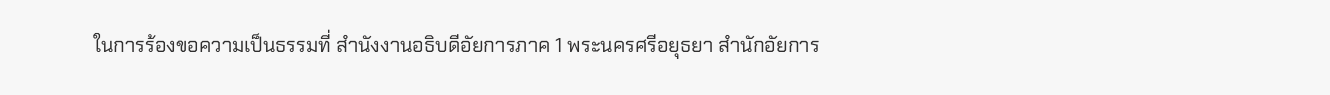ในการร้องขอความเป็นธรรมที่ สำนังงานอธิบดีอัยการภาค 1 พระนครศรีอยุธยา สำนักอัยการ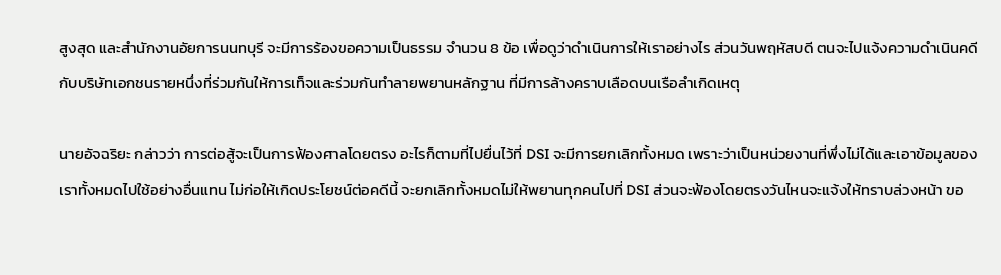สูงสุด และสำนักงานอัยการนนทบุรี จะมีการร้องขอความเป็นธรรม จำนวน 8 ข้อ เพื่อดูว่าดำเนินการให้เราอย่างไร ส่วนวันพฤหัสบดี ตนจะไปแจ้งความดำเนินคดีกับบริษัทเอกชนรายหนึ่งที่ร่วมกันให้การเท็จและร่วมกันทำลายพยานหลักฐาน ที่มีการล้างคราบเลือดบนเรือลำเกิดเหตุ

นายอัจฉริยะ กล่าวว่า การต่อสู้จะเป็นการฟ้องศาลโดยตรง อะไรก็ตามที่ไปยื่นไว้ที่ DSI จะมีการยกเลิกทั้งหมด เพราะว่าเป็นหน่วยงานที่พึ่งไม่ได้และเอาข้อมูลของเราทั้งหมดไปใช้อย่างอื่นแทน ไม่ก่อให้เกิดประโยชน์ต่อคดีนี้ จะยกเลิกทั้งหมดไม่ให้พยานทุกคนไปที่ DSI ส่วนจะฟ้องโดยตรงวันไหนจะแจ้งให้ทราบล่วงหน้า ขอ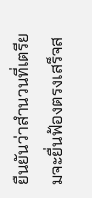ยืนยันว่าสำนวนที่เตรียมจะยื่นฟ้องตรงเสร็จส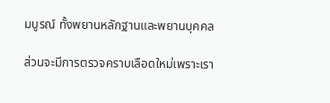มบูรณ์ ทั้งพยานหลักฐานและพยานบุคคล

ส่วนจะมีการตรวจคราบเลือดใหม่เพราะเรา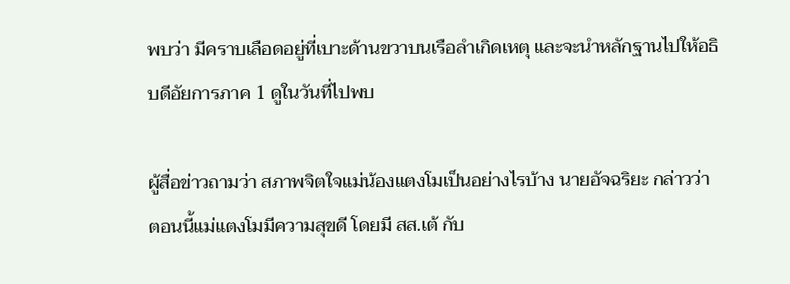พบว่า มีคราบเลือดอยู่ที่เบาะด้านขวาบนเรือลำเกิดเหตุ และจะนำหลักฐานไปให้อธิบดีอัยการภาค 1 ดูในวันที่ไปพบ

ผู้สื่อข่าวถามว่า สภาพจิตใจแม่น้องแตงโมเป็นอย่างไรบ้าง นายอัจฉริยะ กล่าวว่า ตอนนี้แม่แตงโมมีความสุขดี โดยมี สส.เต้ กับ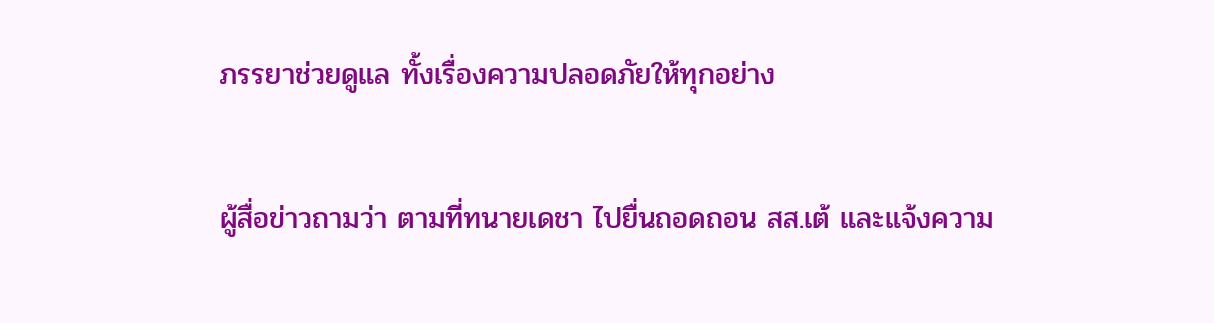ภรรยาช่วยดูแล ทั้งเรื่องความปลอดภัยให้ทุกอย่าง

ผู้สื่อข่าวถามว่า ตามที่ทนายเดชา ไปยื่นถอดถอน สส.เต้ และแจ้งความ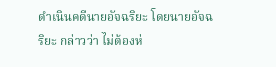ดำเนินคดีนายอัจฉริยะ โดยนายอัจฉริยะ กล่าวว่า ไม่ต้องห่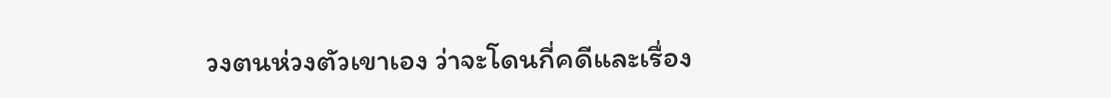วงตนห่วงตัวเขาเอง ว่าจะโดนกี่คดีและเรื่อง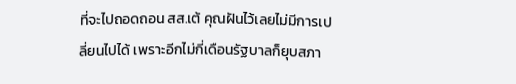ที่จะไปถอดถอน สส.เต้ คุณฝันไว้เลยไม่มีการเปลี่ยนไปได้ เพราะอีกไม่กี่เดือนรัฐบาลก็ยุบสภา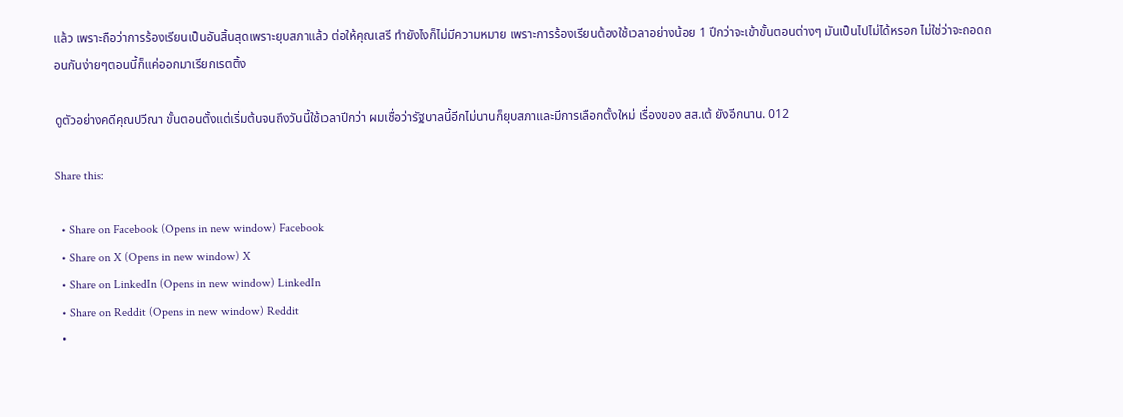แล้ว เพราะถือว่าการร้องเรียนเป็นอันสิ้นสุดเพราะยุบสภาแล้ว ต่อให้คุณเสรี ทำยังไงก็ไม่มีความหมาย เพราะการร้องเรียนต้องใช้เวลาอย่างน้อย 1 ปีกว่าจะเข้าขั้นตอนต่างๆ มันเป็นไปไม่ได้หรอก ไม่ใช่ว่าจะถอดถอนกันง่ายๆตอนนี้ก็แค่ออกมาเรียกเรตติ้ง

ดูตัวอย่างคดีคุณปวีณา ขั้นตอนตั้งแต่เริ่มต้นจนถึงวันนี้ใช้เวลาปีกว่า ผมเชื่อว่ารัฐบาลนี้อีกไม่นานก็ยุบสภาและมีการเลือกตั้งใหม่ เรื่องของ สส.เต้ ยังอีกนาน. 012

Share this:

  • Share on Facebook (Opens in new window) Facebook
  • Share on X (Opens in new window) X
  • Share on LinkedIn (Opens in new window) LinkedIn
  • Share on Reddit (Opens in new window) Reddit
  •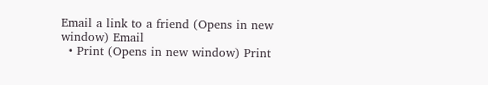Email a link to a friend (Opens in new window) Email
  • Print (Opens in new window) Print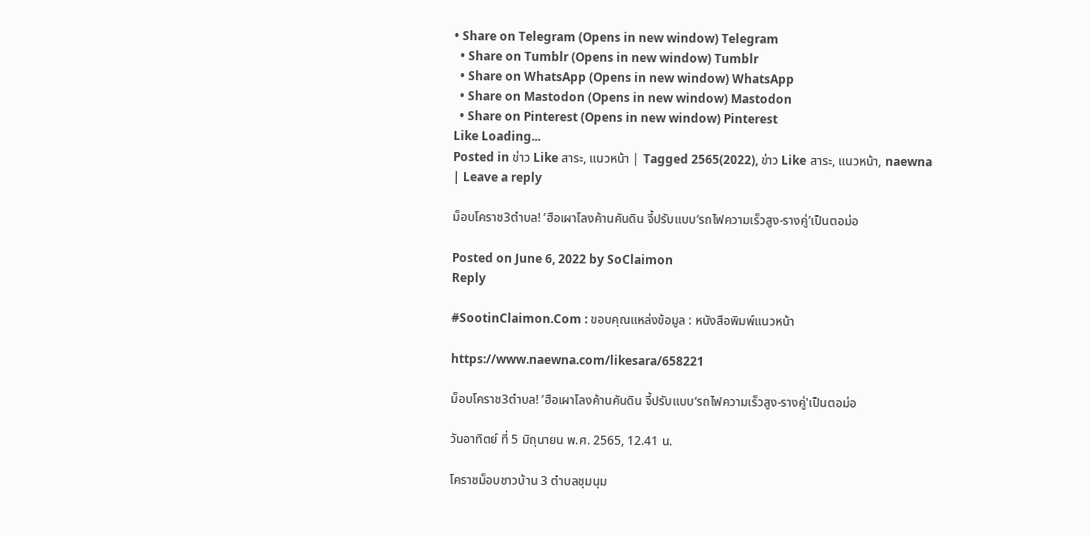• Share on Telegram (Opens in new window) Telegram
  • Share on Tumblr (Opens in new window) Tumblr
  • Share on WhatsApp (Opens in new window) WhatsApp
  • Share on Mastodon (Opens in new window) Mastodon
  • Share on Pinterest (Opens in new window) Pinterest
Like Loading...
Posted in ข่าว Like สาระ, แนวหน้า | Tagged 2565(2022), ข่าว Like สาระ, แนวหน้า, naewna | Leave a reply

ม็อบโคราช3ตำบล! ’ฮือเผาโลงค้านคันดิน จี้ปรับแบบ‘รถไฟความเร็วสูง-รางคู่’เป็นตอม่อ

Posted on June 6, 2022 by SoClaimon
Reply

#SootinClaimon.Com : ขอบคุณแหล่งข้อมูล : หนังสือพิมพ์แนวหน้า

https://www.naewna.com/likesara/658221

ม็อบโคราช3ตำบล! ’ฮือเผาโลงค้านคันดิน จี้ปรับแบบ‘รถไฟความเร็วสูง-รางคู่'เป็นตอม่อ

วันอาทิตย์ ที่ 5 มิถุนายน พ.ศ. 2565, 12.41 น.

โคราชม็อบชาวบ้าน 3 ตำบลชุมนุม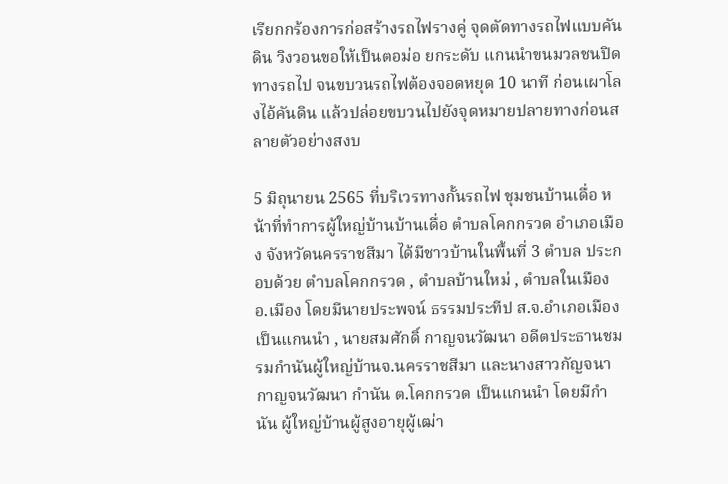เรียกกร้องการก่อสร้างรถไฟรางคู่ จุดตัดทางรถไฟแบบคันดิน วิงวอนขอให้เป็นตอม่อ ยกระดับ แกนนำขนมวลชนปิดทางรถไป จนขบวนรถไฟต้องจอดหยุด 10 นาที ก่อนเผาโลงไอ้คันดิน แล้วปล่อยขบวนไปยังจุดหมายปลายทางก่อนสลายตัวอย่างสงบ

5 มิถุนายน 2565 ที่บริเวรทางกั้นรถไฟ ชุมชนบ้านเดื่อ หน้าที่ทำการผู้ใหญ่บ้านบ้านเดื่อ ตำบลโคกกรวด อำเภอเมือง จังหวัดนครราชสีมา ได้มีชาวบ้านในพื้นที่ 3 ตำบล ประกอบด้วย ตำบลโคกกรวด , ตำบลบ้านใหม่ , ตำบลในเมือง อ.เมือง โดยมีนายประพจน์ ธรรมประทีป ส.จ.อำเภอเมือง เป็นแกนนำ , นายสมศักดิ์ กาญจนวัฒนา อดีตประธานชมรมกำนันผู้ใหญ่บ้านจ.นครราชสีมา และนางสาวกัญจนา กาญจนวัฒนา กำนัน ต.โคกกรวด เป็นแกนนำ โดยมีกำนัน ผู้ใหญ่บ้านผู้สูงอายุผู้เฒ่า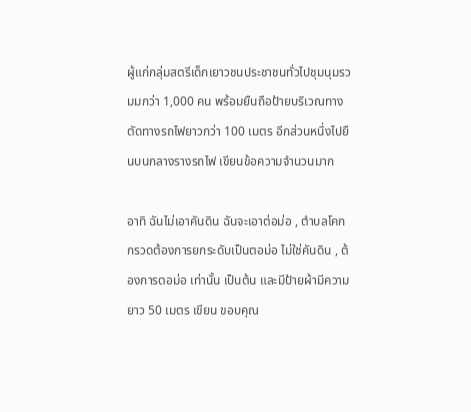ผู้แก่กลุ่มสตรีเด็กเยาวชนประชาชนทั่วไปชุมนุมรวมมกว่า 1,000 คน พร้อมยืนถือป้ายบริเวณทางตัดทางรถไฟยาวกว่า 100 เมตร อีกส่วนหนึ่งไปยืนบนกลางรางรถไฟ เขียนข้อความจำนวนมาก

อาทิ ฉันไม่เอาคันดิน ฉันจะเอาต่อม่อ , ตำบลโคกกรวดต้องการยกระดับเป็นตอม่อ ไม่ใช่คันดิน , ต้องการตอม่อ เท่านั้น เป็นต้น และมีป้ายผ้ามีความยาว 50 เมตร เขียน ขอบคุณ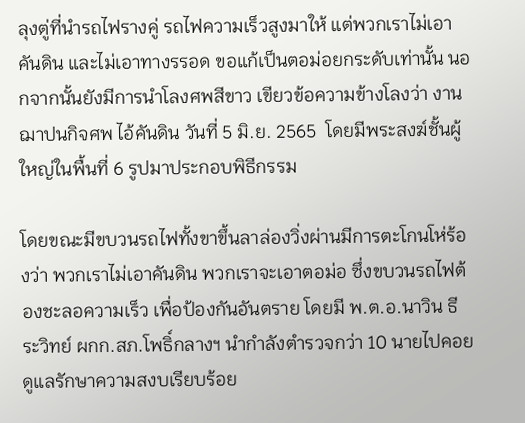ลุงตู่ที่นำรถไฟรางคู่ รถไฟความเร็วสูงมาให้ แต่พวกเราไม่เอาคันดิน และไม่เอาทางรรอด ขอแก้เป็นตอม่อยกระดับเท่านั้น นอกจากนั้นยังมีการนำโลงศพสีขาว เขียวข้อความข้างโลงว่า งานฌาปนกิจศพ ไอ้คันดิน วันที่ 5 มิ.ย. 2565  โดยมีพระสงฆ์ชั้นผู้ใหญ่ในพื้นที่ 6 รูปมาประกอบพิธีกรรม

โดยขณะมีขบวนรถไฟทั้งขาขึ้นลาล่องวิ่งผ่านมีการตะโกนโห่ร้องว่า พวกเราไม่เอาคันดิน พวกเราจะเอาตอม่อ ซึ่งขบวนรถไฟต้องชะลอความเร็ว เพื่อป้องกันอันตราย โดยมี พ.ต.อ.นาวิน ธีระวิทย์ ผกก.สภ.โพธิ์กลางฯ นำกำลังตำรวจกว่า 10 นายไปคอยดูแลรักษาความสงบเรียบร้อย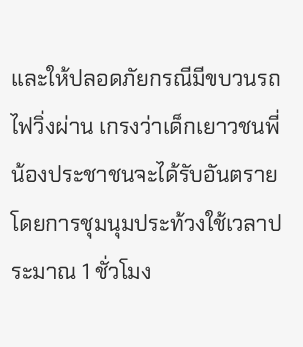และให้ปลอดภัยกรณีมีขบวนรถไฟวิ่งผ่าน เกรงว่าเด็กเยาวชนพี่น้องประชาชนจะได้รับอันตราย โดยการชุมนุมประท้วงใช้เวลาประมาณ 1 ชั่วโมง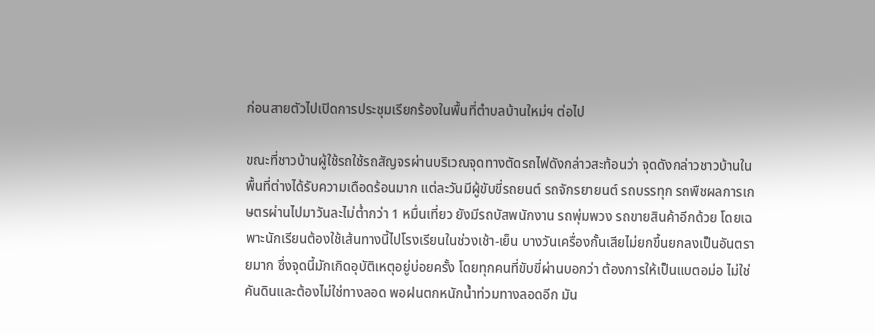ก่อนสายตัวไปเปิดการประชุมเรียกร้องในพื้นที่ตำบลบ้านใหม่ฯ ต่อไป

ขณะที่ชาวบ้านผู้ใช้รถใช้รถสัญจรผ่านบริเวณจุดทางตัดรถไฟดังกล่าวสะท้อนว่า จุดดังกล่าวชาวบ้านในพื้นที่ต่างได้รับความเดือดร้อนมาก แต่ละวันมีผู้ขับขี่รถยนต์ รถจักรยายนต์ รถบรรทุก รถพืชผลการเกษตรผ่านไปมาวันละไม่ต่ำกว่า 1 หมื่นเที่ยว ยังมีรถบัสพนักงาน รถพุ่มพวง รถขายสินค้าอีกด้วย โดยเฉพาะนักเรียนต้องใช้เส้นทางนี้ไปโรงเรียนในช่วงเช้า-เย็น บางวันเครื่องกั้นเสียไม่ยกขึ้นยกลงเป็นอันตรายมาก ซึ่งจุดนี้มักเกิดอุบัติเหตุอยู่บ่อยครั้ง โดยทุกคนที่ขับขี่ผ่านบอกว่า ต้องการให้เป็นแบตอม่อ ไม่ใช่คันดินและต้องไม่ใช่ทางลอด พอฝนตกหนักน้ำท่วมทางลอดอีก มัน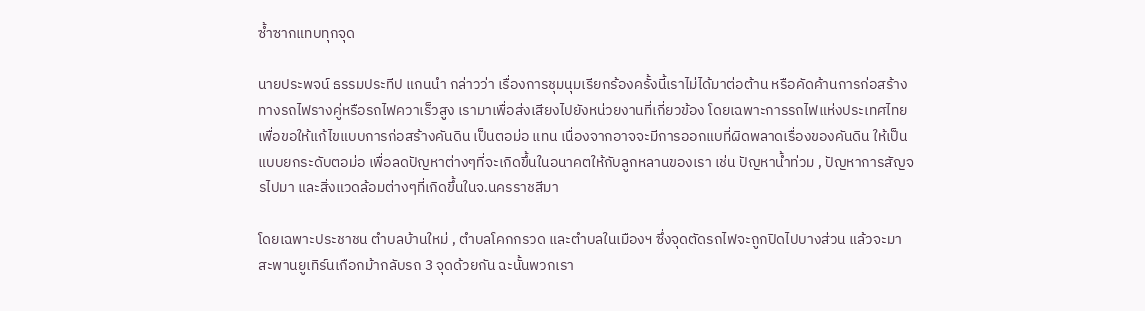ซ้ำซากแทบทุกจุด

นายประพจน์ ธรรมประทีป แกนนำ กล่าวว่า เรื่องการชุมนุมเรียกร้องครั้งนี้เราไม่ได้มาต่อต้าน หรือคัดค้านการก่อสร้างทางรถไฟรางคู่หรือรถไฟควาเร็วสูง เรามาเพื่อส่งเสียงไปยังหน่วยงานที่เกี่ยวข้อง โดยเฉพาะการรถไฟแห่งประเทศไทย เพื่อขอให้แก้ไขแบบการก่อสร้างคันดิน เป็นตอม่อ แทน เนื่องจากอาจจะมีการออกแบที่ผิดพลาดเรื่องของคันดิน ให้เป็นแบบยกระดับตอม่อ เพื่อลดปัญหาต่างๆที่จะเกิดขึ้นในอนาคตให้กับลูกหลานของเรา เช่น ปัญหาน้ำท่วม , ปัญหาการสัญจรไปมา และสิ่งแวดล้อมต่างๆที่เกิดขึ้นในจ.นครราชสีมา

โดยเฉพาะประชาชน ตำบลบ้านใหม่ , ตำบลโคกกรวด และตำบลในเมืองฯ ซึ่งจุดตัดรถไฟจะถูกปิดไปบางส่วน แล้วจะมาสะพานยูเทิร์นเกือกม้ากลับรถ 3 จุดด้วยกัน ฉะนั้นพวกเรา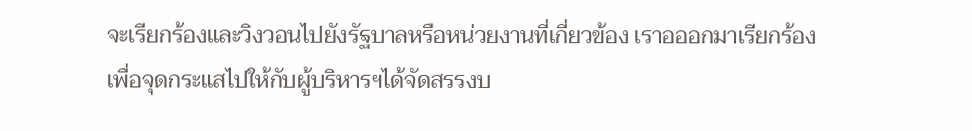จะเรียกร้องและวิงวอนไปยังรัฐบาลหรือหน่วยงานที่เกี่ยวข้อง เราอออกมาเรียกร้องเพื่อจุดกระแสไปให้กับผู้บริหารฯได้จัดสรรงบ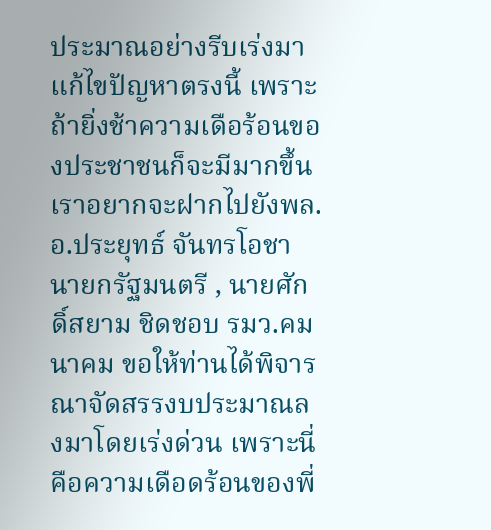ประมาณอย่างรีบเร่งมาแก้ไขปัญหาตรงนี้ เพราะถ้ายิ่งช้าความเดือร้อนของประชาชนก็จะมีมากขึ้น เราอยากจะฝากไปยังพล.อ.ประยุทธ์ จันทรโอชา นายกรัฐมนตรี , นายศักดิ์สยาม ชิดชอบ รมว.คมนาคม ขอให้ท่านได้พิจารณาจัดสรรงบประมาณลงมาโดยเร่งด่วน เพราะนี่คือความเดือดร้อนของพี่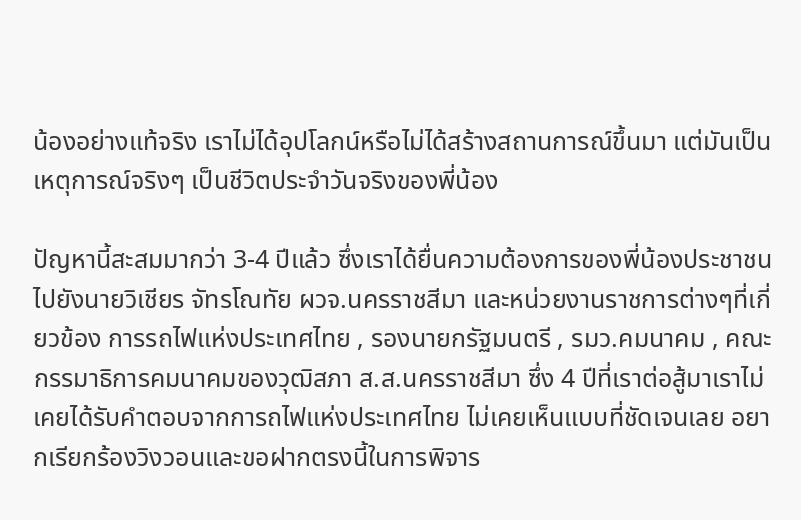น้องอย่างแท้จริง เราไม่ได้อุปโลกน์หรือไม่ได้สร้างสถานการณ์ขึ้นมา แต่มันเป็นเหตุการณ์จริงๆ เป็นชีวิตประจำวันจริงของพี่น้อง

ปัญหานี้สะสมมากว่า 3-4 ปีแล้ว ซึ่งเราได้ยื่นความต้องการของพี่น้องประชาชนไปยังนายวิเชียร จัทรโณทัย ผวจ.นครราชสีมา และหน่วยงานราชการต่างๆที่เกี่ยวข้อง การรถไฟแห่งประเทศไทย , รองนายกรัฐมนตรี , รมว.คมนาคม , คณะกรรมาธิการคมนาคมของวุฒิสภา ส.ส.นครราชสีมา ซึ่ง 4 ปีที่เราต่อสู้มาเราไม่เคยได้รับคำตอบจากการถไฟแห่งประเทศไทย ไม่เคยเห็นแบบที่ชัดเจนเลย อยากเรียกร้องวิงวอนและขอฝากตรงนี้ในการพิจาร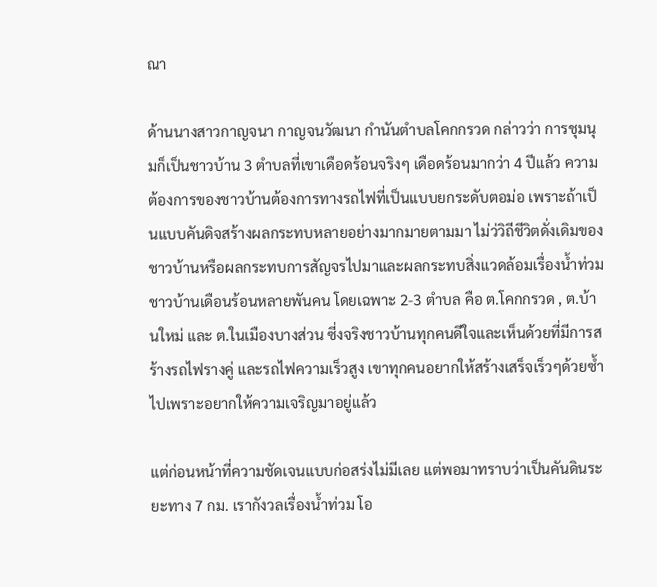ณา

ด้านนางสาวกาญจนา กาญจนวัฒนา กำนันตำบลโคกกรวด กล่าวว่า การชุมนุมก็เป็นชาวบ้าน 3 ตำบลที่เขาเดือดร้อนจริงๆ เดือดร้อนมากว่า 4 ปีแล้ว ความต้องการของชาวบ้านต้องการทางรถไฟที่เป็นแบบยกระดับตอม่อ เพราะถ้าเป็นแบบคันดิจสร้างผลกระทบหลายอย่างมากมายตามมา ไม่ว่วิถีชีวิตดั่งเดิมของชาวบ้านหรือผลกระทบการสัญจรไปมาและผลกระทบสิ่งแวดล้อมเรื่องน้ำท่วมชาวบ้านเดือนร้อนหลายพันคน โดยเฉพาะ 2-3 ตำบล คือ ต.โคกกรวด , ต.บ้านใหม่ และ ต.ในเมืองบางส่วน ซี่งจริงชาวบ้านทุกคนดีใจและเห็นด้วยที่มีการสร้างรถไฟรางคู่ และรถไฟความเร็วสูง เขาทุกคนอยากให้สร้างเสร็จเร็วๆด้วยซ้ำไปเพราะอยากให้ความเจริญมาอยู่แล้ว

แต่ก่อนหน้าที่ความชัดเจนแบบก่อสร่งไม่มีเลย แต่พอมาทราบว่าเป็นคันดินระยะทาง 7 กม. เรากังวลเรื่องน้ำท่วม โอ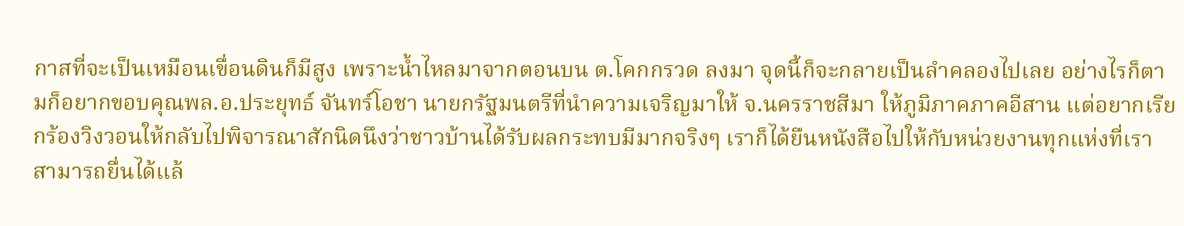กาสที่จะเป็นเหมือนเขื่อนดินก็มีสูง เพราะน้ำไหลมาจากตอนบน ต.โคกกรวด ลงมา จุดนี้ก็จะกลายเป็นลำคลองไปเลย อย่างไรก็ตามก็อยากขอบคุณพล.อ.ประยุทธ์ จันทร์โอชา นายกรัฐมนตรีที่นำความเจริญมาให้ จ.นครราชสีมา ให้ภูมิภาคภาคอีสาน แต่อยากเรียกร้องวิงวอนให้กลับไปพิจารณาสักนิดนึงว่าชาวบ้านได้รับผลกระทบมีมากจริงๆ เราก็ได้ยืนหนังสือไปให้กับหน่วยงานทุกแห่งที่เราสามารถยื่นได้แล้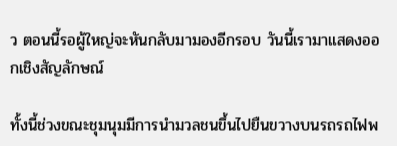ว ตอนนี้รอผู้ใหญ่จะหันกลับมามองอีกรอบ วันนี้เรามาแสดงออกเชิงสัญลักษณ์

ทั้งนี้ช่วงขณะชุมนุมมีการนำมวลชนขึ้นไปยืนขวางบนรถรถไฟพ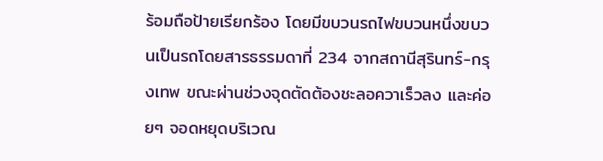ร้อมถือป้ายเรียกร้อง โดยมีขบวนรถไฟขบวนหนึ่งขบวนเป็นรถโดยสารธรรมดาที่ 234 จากสถานีสุรินทร์-กรุงเทพ ขณะผ่านช่วงจุดตัดต้องชะลอควาเร็วลง และค่อยๆ จอดหยุดบริเวณ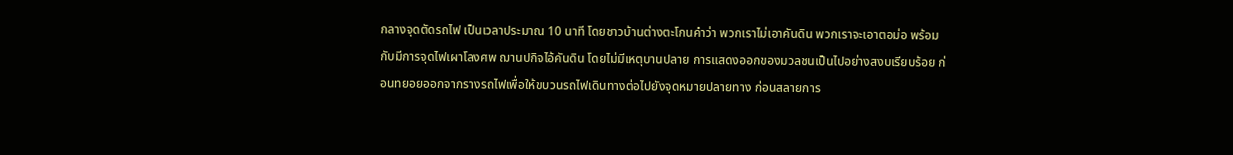กลางจุดตัดรถไฟ เป็นเวลาประมาณ 10 นาที โดยชาวบ้านต่างตะโกนคำว่า พวกเราไม่เอาคันดิน พวกเราจะเอาตอม่อ พร้อมกับมีการจุดไฟเผาโลงศพ ฌานปกิจไอ้คันดิน โดยไม่มีเหตุบานปลาย การแสดงออกของมวลชนเป็นไปอย่างสงบเรียบร้อย ก่อนทยอยออกจากรางรถไฟเพื่อให้ขบวนรถไฟเดินทางต่อไปยังจุดหมายปลายทาง ก่อนสลายการ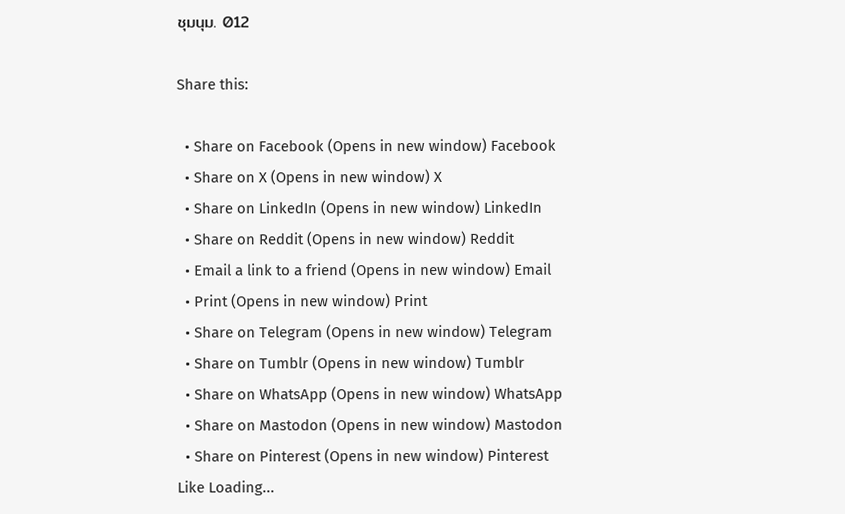ชุมนุม. 012

Share this:

  • Share on Facebook (Opens in new window) Facebook
  • Share on X (Opens in new window) X
  • Share on LinkedIn (Opens in new window) LinkedIn
  • Share on Reddit (Opens in new window) Reddit
  • Email a link to a friend (Opens in new window) Email
  • Print (Opens in new window) Print
  • Share on Telegram (Opens in new window) Telegram
  • Share on Tumblr (Opens in new window) Tumblr
  • Share on WhatsApp (Opens in new window) WhatsApp
  • Share on Mastodon (Opens in new window) Mastodon
  • Share on Pinterest (Opens in new window) Pinterest
Like Loading...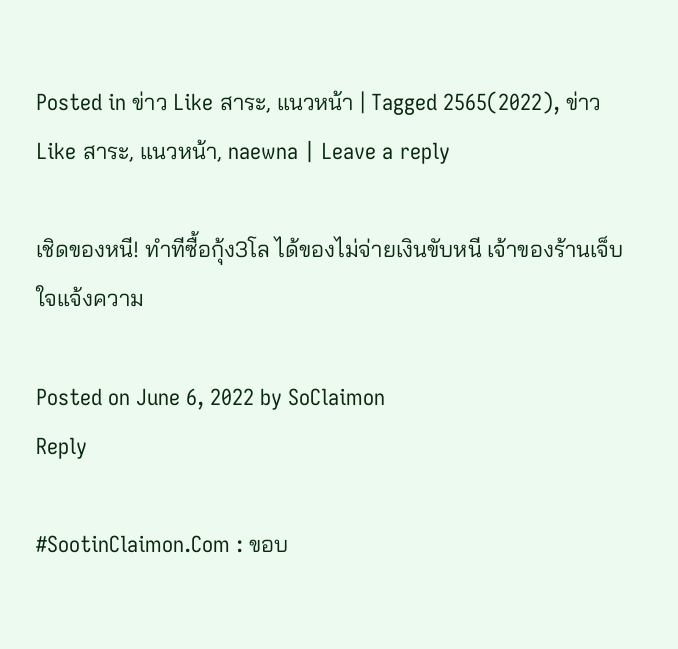Posted in ข่าว Like สาระ, แนวหน้า | Tagged 2565(2022), ข่าว Like สาระ, แนวหน้า, naewna | Leave a reply

เชิดของหนี! ทำทีซื้อกุ้ง3โล ได้ของไม่จ่ายเงินขับหนี เจ้าของร้านเจ็บใจแจ้งความ

Posted on June 6, 2022 by SoClaimon
Reply

#SootinClaimon.Com : ขอบ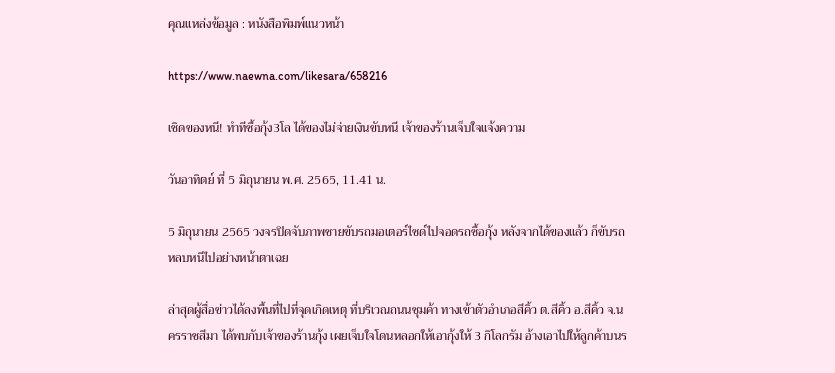คุณแหล่งข้อมูล : หนังสือพิมพ์แนวหน้า

https://www.naewna.com/likesara/658216

เชิดของหนี! ทำทีซื้อกุ้ง3โล ได้ของไม่จ่ายเงินขับหนี เจ้าของร้านเจ็บใจแจ้งความ

วันอาทิตย์ ที่ 5 มิถุนายน พ.ศ. 2565, 11.41 น.

5 มิถุนายน 2565 วงจรปิดจับภาพชายขับรถมอเตอร์ไซด์ไปจอดรถซื้อกุ้ง หลังจากได้ของแล้ว ก็ขับรถหลบหนีไปอย่างหน้าตาเฉย

ล่าสุดผู้สื่อข่าวได้ลงพื้นที่ไปที่จุดเกิดเหตุ ที่บริเวณถนนชุมค้า ทางเข้าตัวอำเภอสีคิ้ว ต.สีคิ้ว อ.สีคิ้ว จ.นครราชสีมา ได้พบกับเจ้าของร้านกุ้ง เผยเจ็บใจโดนหลอกให้เอากุ้งให้ 3 กิโลกรัม อ้างเอาไปให้ลูกค้าบนร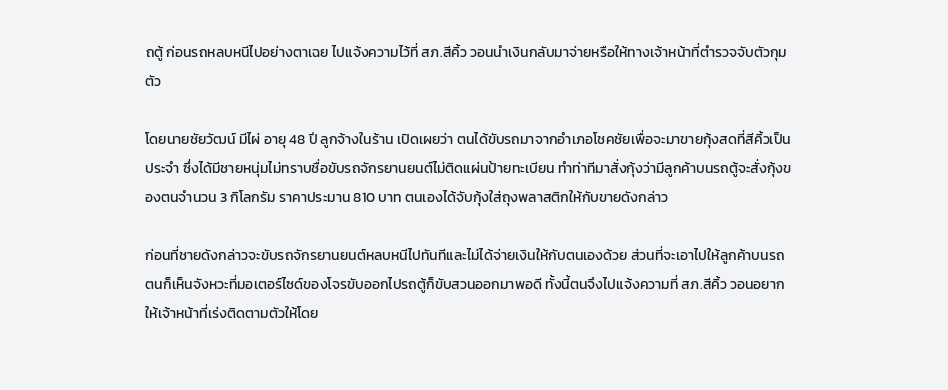ถตู้ ก่อนรถหลบหนีไปอย่างตาเฉย ไปแจ้งความไว้ที่ สภ.สีคิ้ว วอนนำเงินกลับมาจ่ายหรือให้ทางเจ้าหน้าที่ตำรวจจับตัวกุมตัว

โดยนายชัยวัฒน์ มีไผ่ อายุ 48 ปี ลูกจ้างในร้าน เปิดเผยว่า ตนได้ขับรถมาจากอำเภอโชคชัยเพื่อจะมาขายกุ้งสดที่สีคิ้วเป็นประจำ ซึ่งได้มีชายหนุ่มไม่ทราบชื่อขับรถจักรยานยนต์ไม่ติดแผ่นป้ายทะเบียน ทำท่าทีมาสั่งกุ้งว่ามีลูกค้าบนรถตู้จะสั่งกุ้งของตนจำนวน 3 กิโลกรัม ราคาประมาน 810 บาท ตนเองได้จับกุ้งใส่ถุงพลาสติกให้กับขายดังกล่าว

ก่อนที่ชายดังกล่าวจะขับรถจักรยานยนต์หลบหนีไปทันทีและไม่ได้จ่ายเงินให้กับตนเองด้วย ส่วนที่จะเอาไปให้ลูกค้าบนรถตนก็เห็นจังหวะที่มอเตอร์ไซด์ของโจรขับออกไปรถตู้ก็ขับสวนออกมาพอดี ทั้งนี้ตนจึงไปแจ้งความที่ สภ.สีคิ้ว วอนอยากให้เจ้าหน้าที่เร่งติดตามตัวให้โดย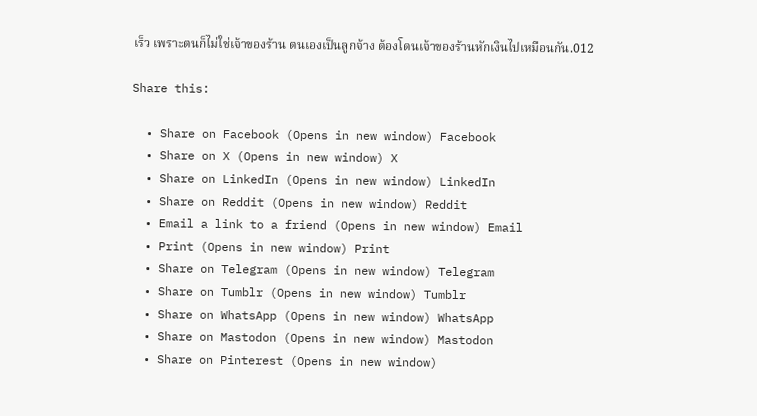เร็ว เพราะตนก็ไม่ใช่เจ้าของร้าน ตนเองเป็นลูกจ้าง ต้องโดนเจ้าของร้านหักเงินไปเหมือนกัน.012

Share this:

  • Share on Facebook (Opens in new window) Facebook
  • Share on X (Opens in new window) X
  • Share on LinkedIn (Opens in new window) LinkedIn
  • Share on Reddit (Opens in new window) Reddit
  • Email a link to a friend (Opens in new window) Email
  • Print (Opens in new window) Print
  • Share on Telegram (Opens in new window) Telegram
  • Share on Tumblr (Opens in new window) Tumblr
  • Share on WhatsApp (Opens in new window) WhatsApp
  • Share on Mastodon (Opens in new window) Mastodon
  • Share on Pinterest (Opens in new window)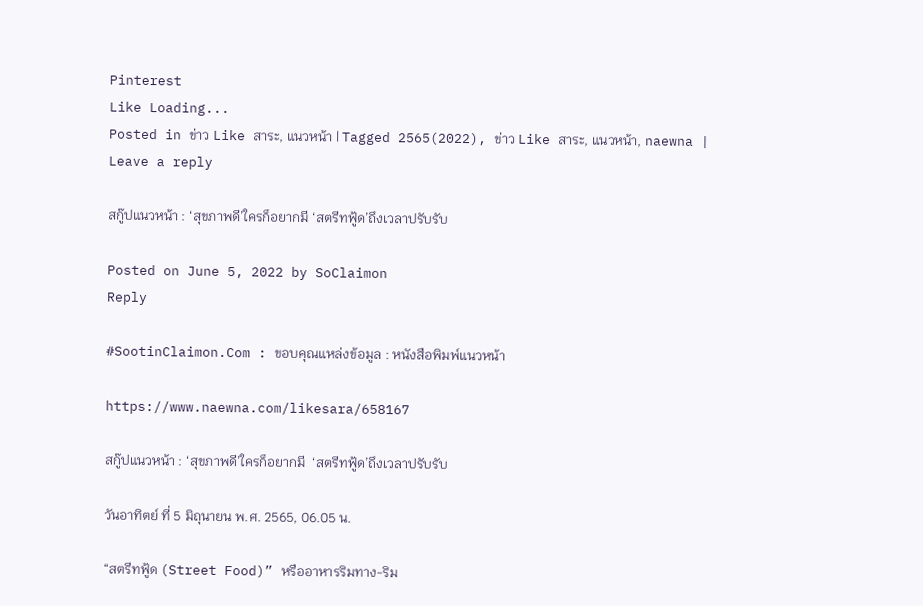Pinterest
Like Loading...
Posted in ข่าว Like สาระ, แนวหน้า | Tagged 2565(2022), ข่าว Like สาระ, แนวหน้า, naewna | Leave a reply

สกู๊ปแนวหน้า : ‘สุขภาพดี’ใครก็อยากมี ‘สตรีทฟู้ด’ถึงเวลาปรับรับ

Posted on June 5, 2022 by SoClaimon
Reply

#SootinClaimon.Com : ขอบคุณแหล่งข้อมูล : หนังสือพิมพ์แนวหน้า

https://www.naewna.com/likesara/658167

สกู๊ปแนวหน้า : ‘สุขภาพดี’ใครก็อยากมี  ‘สตรีทฟู้ด’ถึงเวลาปรับรับ

วันอาทิตย์ ที่ 5 มิถุนายน พ.ศ. 2565, 06.05 น.

“สตรีทฟู้ด (Street Food)” หรืออาหารริมทาง-ริม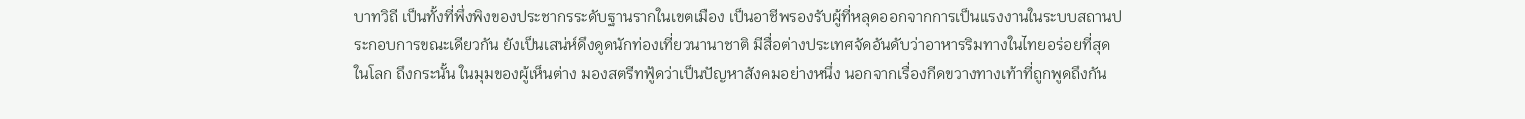บาทวิถี เป็นทั้งที่พึ่งพิงของประชากรระดับฐานรากในเขตเมือง เป็นอาชีพรองรับผู้ที่หลุดออกจากการเป็นแรงงานในระบบสถานประกอบการขณะเดียวกัน ยังเป็นเสน่ห์ดึงดูดนักท่องเที่ยวนานาชาติ มีสื่อต่างประเทศจัดอันดับว่าอาหารริมทางในไทยอร่อยที่สุดในโลก ถึงกระนั้น ในมุมของผู้เห็นต่าง มองสตรีทฟู้ดว่าเป็นปัญหาสังคมอย่างหนึ่ง นอกจากเรื่องกีดขวางทางเท้าที่ถูกพูดถึงกัน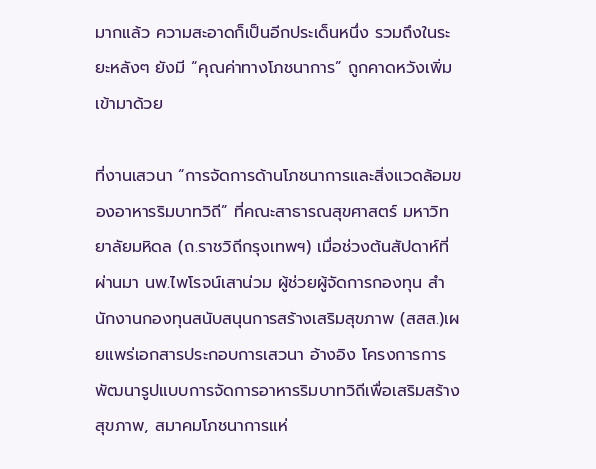มากแล้ว ความสะอาดก็เป็นอีกประเด็นหนึ่ง รวมถึงในระยะหลังๆ ยังมี “คุณค่าทางโภชนาการ” ถูกคาดหวังเพิ่มเข้ามาด้วย

ที่งานเสวนา “การจัดการด้านโภชนาการและสิ่งแวดล้อมของอาหารริมบาทวิถี” ที่คณะสาธารณสุขศาสตร์ มหาวิทยาลัยมหิดล (ถ.ราชวิถีกรุงเทพฯ) เมื่อช่วงต้นสัปดาห์ที่ผ่านมา นพ.ไพโรจน์เสาน่วม ผู้ช่วยผู้จัดการกองทุน สำนักงานกองทุนสนับสนุนการสร้างเสริมสุขภาพ (สสส.)เผยแพร่เอกสารประกอบการเสวนา อ้างอิง โครงการการพัฒนารูปแบบการจัดการอาหารริมบาทวิถีเพื่อเสริมสร้างสุขภาพ, สมาคมโภชนาการแห่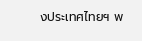งประเทศไทยฯ พ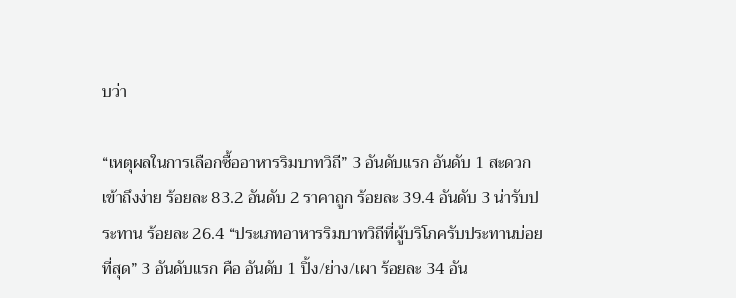บว่า

“เหตุผลในการเลือกซื้ออาหารริมบาทวิถี” 3 อันดับแรก อันดับ 1 สะดวกเข้าถึงง่าย ร้อยละ 83.2 อันดับ 2 ราคาถูก ร้อยละ 39.4 อันดับ 3 น่ารับประทาน ร้อยละ 26.4 “ประเภทอาหารริมบาทวิถีที่ผู้บริโภครับประทานบ่อยที่สุด” 3 อันดับแรก คือ อันดับ 1 ปิ้ง/ย่าง/เผา ร้อยละ 34 อัน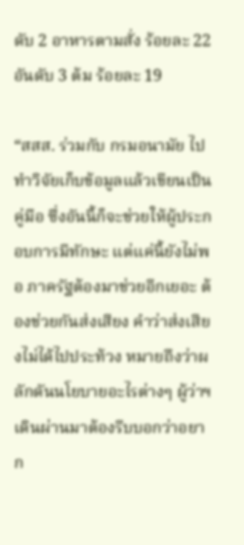ดับ 2 อาหารตามสั่ง ร้อยละ 22 อันดับ 3 ต้ม ร้อยละ 19

“สสส. ร่วมกับ กรมอนามัย ไปทำวิจัยเก็บข้อมูลแล้วเขียนเป็นคู่มือ ซึ่งอันนี้ก็จะช่วยให้ผู้ประกอบการมีทักษะ แต่แค่นี้ยังไม่พอ ภาครัฐต้องมาช่วยอีกเยอะ ต้องช่วยกันส่งเสียง คำว่าส่งเสียงไม่ได้ไปประท้วง หมายถึงว่าผลักดันนโยบายอะไรต่างๆ ผู้ว่าฯ เดินผ่านมาต้องรีบบอกว่าอยาก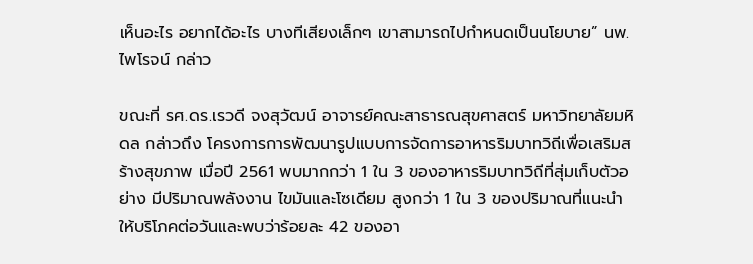เห็นอะไร อยากได้อะไร บางทีเสียงเล็กๆ เขาสามารถไปกำหนดเป็นนโยบาย” นพ.ไพโรจน์ กล่าว

ขณะที่ รศ.ดร.เรวดี จงสุวัฒน์ อาจารย์คณะสาธารณสุขศาสตร์ มหาวิทยาลัยมหิดล กล่าวถึง โครงการการพัฒนารูปแบบการจัดการอาหารริมบาทวิถีเพื่อเสริมสร้างสุขภาพ เมื่อปี 2561 พบมากกว่า 1 ใน 3 ของอาหารริมบาทวิถีที่สุ่มเก็บตัวอย่าง มีปริมาณพลังงาน ไขมันและโซเดียม สูงกว่า 1 ใน 3 ของปริมาณที่แนะนำให้บริโภคต่อวันและพบว่าร้อยละ 42 ของอา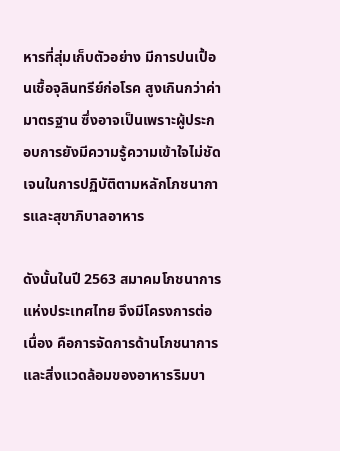หารที่สุ่มเก็บตัวอย่าง มีการปนเปื้อนเชื้อจุลินทรีย์ก่อโรค สูงเกินกว่าค่ามาตรฐาน ซึ่งอาจเป็นเพราะผู้ประกอบการยังมีความรู้ความเข้าใจไม่ชัดเจนในการปฏิบัติตามหลักโภชนาการและสุขาภิบาลอาหาร

ดังนั้นในปี 2563 สมาคมโภชนาการแห่งประเทศไทย จึงมีโครงการต่อเนื่อง คือการจัดการด้านโภชนาการและสิ่งแวดล้อมของอาหารริมบา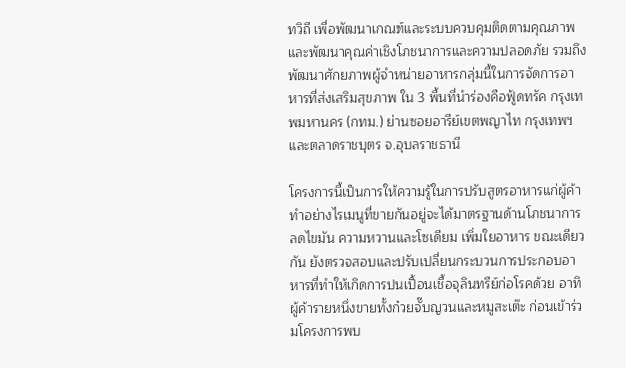ทวิถี เพื่อพัฒนาเกณฑ์และระบบควบคุมติดตามคุณภาพ และพัฒนาคุณค่าเชิงโภชนาการและความปลอดภัย รวมถึงพัฒนาศักยภาพผู้จำหน่ายอาหารกลุ่มนี้ในการจัดการอาหารที่ส่งเสริมสุขภาพ ใน 3 พื้นที่นำร่องคือฟู้ดทรัค กรุงเทพมหานคร (กทม.) ย่านซอยอารีย์เขตพญาไท กรุงเทพฯ และตลาดราชบุตร จ.อุบลราชธานี

โครงการนี้เป็นการให้ความรู้ในการปรับสูตรอาหารแก่ผู้ค้า ทำอย่างไรเมนูที่ขายกันอยู่จะได้มาตรฐานด้านโภชนาการ ลดไขมัน ความหวานและโซเดียม เพิ่มใยอาหาร ขณะเดียวกัน ยังตรวจสอบและปรับเปลี่ยนกระบวนการประกอบอาหารที่ทำให้เกิดการปนเปื้อนเชื้อจุลินทรีย์ก่อโรคด้วย อาทิ ผู้ค้ารายหนึ่งขายทั้งก๋วยจั๊บญวนและหมูสะเต๊ะ ก่อนเข้าร่วมโครงการพบ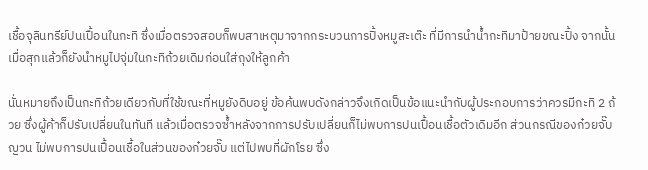เชื้อจุลินทรีย์ปนเปื้อนในกะทิ ซึ่งเมื่อตรวจสอบก็พบสาเหตุมาจากกระบวนการปิ้งหมูสะเต๊ะ ที่มีการนำน้ำกะทิมาป้ายขณะปิ้ง จากนั้นเมื่อสุกแล้วก็ยังนำหมูไปจุ่มในกะทิถ้วยเดิมก่อนใส่ถุงให้ลูกค้า

นั่นหมายถึงเป็นกะทิถ้วยเดียวกับที่ใช้ขณะที่หมูยังดิบอยู่ ข้อค้นพบดังกล่าวจึงเกิดเป็นข้อแนะนำกับผู้ประกอบการว่าควรมีกะทิ 2 ถ้วย ซึ่งผู้ค้าก็ปรับเปลี่ยนในทันที แล้วเมื่อตรวจซ้ำหลังจากการปรับเปลี่ยนก็ไม่พบการปนเปื้อนเชื้อตัวเดิมอีก ส่วนกรณีของก๋วยจั๊บญวน ไม่พบการปนเปื้อนเชื้อในส่วนของก๋วยจั๊บ แต่ไปพบที่ผักโรย ซึ่ง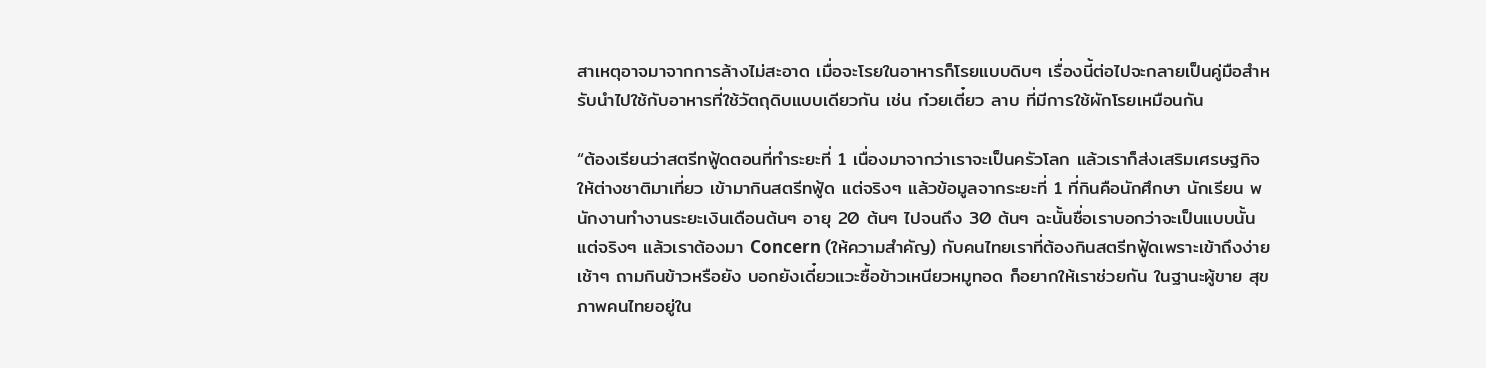สาเหตุอาจมาจากการล้างไม่สะอาด เมื่อจะโรยในอาหารก็โรยแบบดิบๆ เรื่องนี้ต่อไปจะกลายเป็นคู่มือสำหรับนำไปใช้กับอาหารที่ใช้วัตถุดิบแบบเดียวกัน เช่น ก๋วยเตี๋ยว ลาบ ที่มีการใช้ผักโรยเหมือนกัน

“ต้องเรียนว่าสตรีทฟู้ดตอนที่ทำระยะที่ 1 เนื่องมาจากว่าเราจะเป็นครัวโลก แล้วเราก็ส่งเสริมเศรษฐกิจให้ต่างชาติมาเที่ยว เข้ามากินสตรีทฟู้ด แต่จริงๆ แล้วข้อมูลจากระยะที่ 1 ที่กินคือนักศึกษา นักเรียน พนักงานทำงานระยะเงินเดือนต้นๆ อายุ 20 ต้นๆ ไปจนถึง 30 ต้นๆ ฉะนั้นชื่อเราบอกว่าจะเป็นแบบนั้น แต่จริงๆ แล้วเราต้องมา Concern (ให้ความสำคัญ) กับคนไทยเราที่ต้องกินสตรีทฟู้ดเพราะเข้าถึงง่าย เช้าๆ ถามกินข้าวหรือยัง บอกยังเดี๋ยวแวะซื้อข้าวเหนียวหมูทอด ก็อยากให้เราช่วยกัน ในฐานะผู้ขาย สุขภาพคนไทยอยู่ใน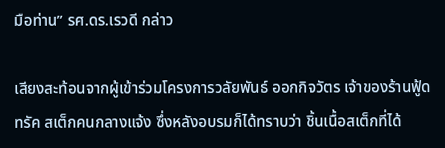มือท่าน” รศ.ดร.เรวดี กล่าว

เสียงสะท้อนจากผู้เข้าร่วมโครงการวลัยพันธ์ ออกกิจวัตร เจ้าของร้านฟู้ดทรัค สเต็กคนกลางแจ้ง ซึ่งหลังอบรมก็ได้ทราบว่า ชิ้นเนื้อสเต็กที่ได้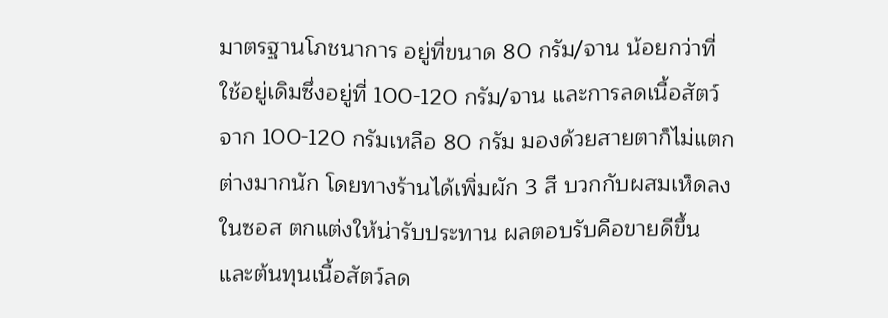มาตรฐานโภชนาการ อยู่ที่ขนาด 80 กรัม/จาน น้อยกว่าที่ใช้อยู่เดิมซึ่งอยู่ที่ 100-120 กรัม/จาน และการลดเนื้อสัตว์จาก 100-120 กรัมเหลือ 80 กรัม มองด้วยสายตาก็ไม่แตกต่างมากนัก โดยทางร้านได้เพิ่มผัก 3 สี บวกกับผสมเห็ดลงในซอส ตกแต่งให้น่ารับประทาน ผลตอบรับคือขายดีขึ้น และต้นทุนเนื้อสัตว์ลด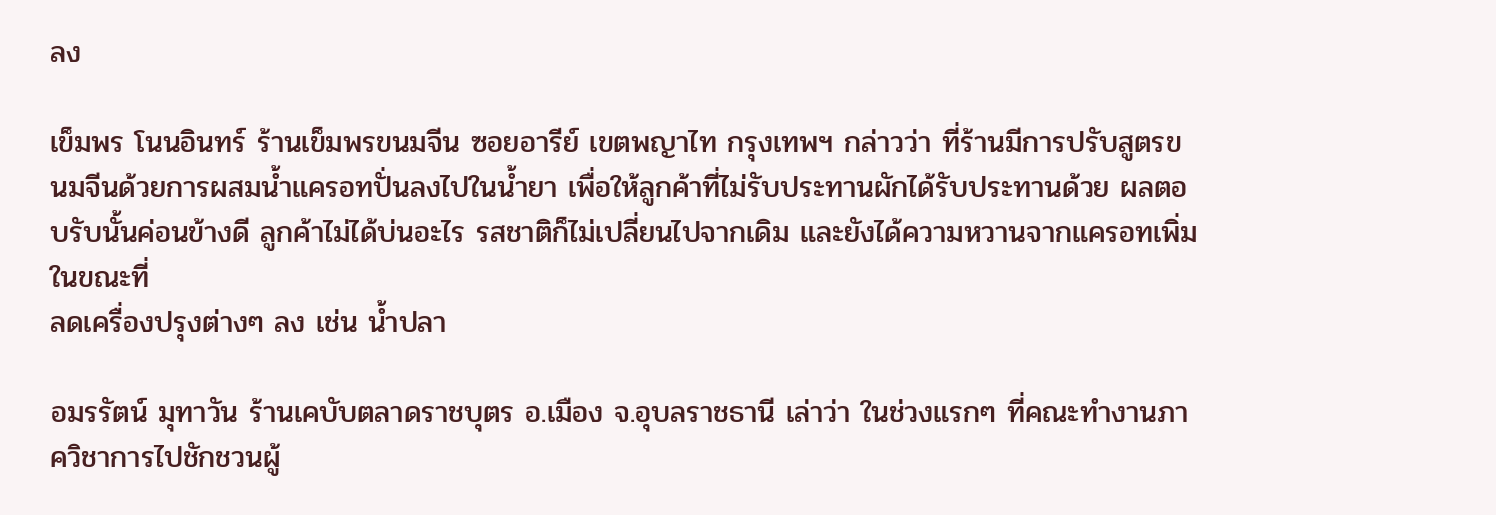ลง

เข็มพร โนนอินทร์ ร้านเข็มพรขนมจีน ซอยอารีย์ เขตพญาไท กรุงเทพฯ กล่าวว่า ที่ร้านมีการปรับสูตรขนมจีนด้วยการผสมน้ำแครอทปั่นลงไปในน้ำยา เพื่อให้ลูกค้าที่ไม่รับประทานผักได้รับประทานด้วย ผลตอบรับนั้นค่อนข้างดี ลูกค้าไม่ได้บ่นอะไร รสชาติก็ไม่เปลี่ยนไปจากเดิม และยังได้ความหวานจากแครอทเพิ่ม ในขณะที่
ลดเครื่องปรุงต่างๆ ลง เช่น น้ำปลา

อมรรัตน์ มุทาวัน ร้านเคบับตลาดราชบุตร อ.เมือง จ.อุบลราชธานี เล่าว่า ในช่วงแรกๆ ที่คณะทำงานภาควิชาการไปชักชวนผู้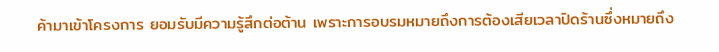ค้ามาเข้าโครงการ ยอมรับมีความรู้สึกต่อต้าน เพราะการอบรมหมายถึงการต้องเสียเวลาปิดร้านซึ่งหมายถึง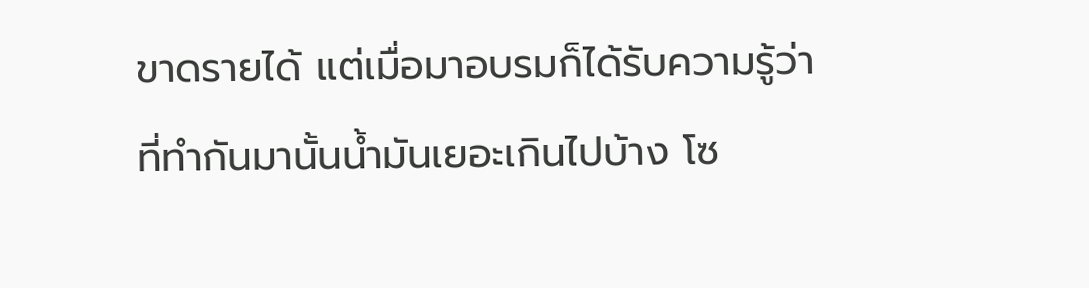ขาดรายได้ แต่เมื่อมาอบรมก็ได้รับความรู้ว่าที่ทำกันมานั้นน้ำมันเยอะเกินไปบ้าง โซ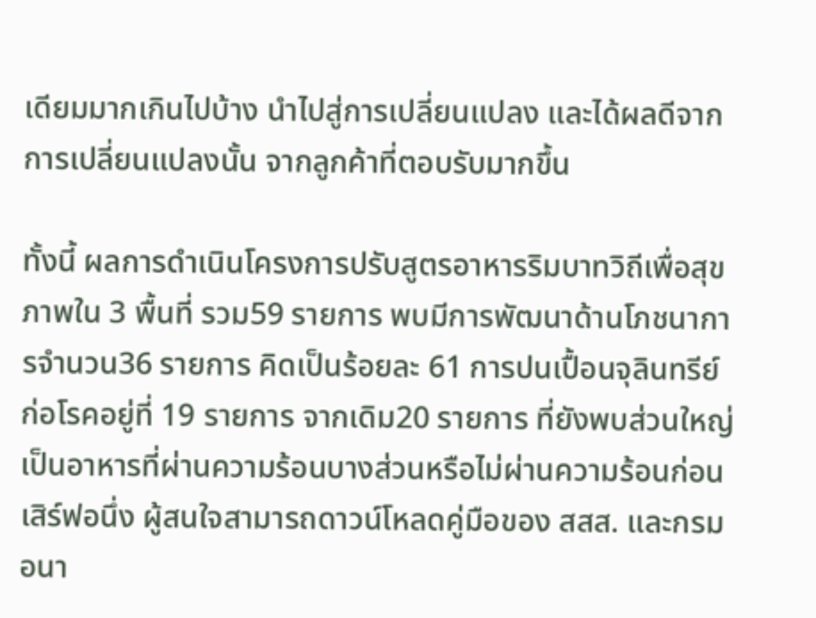เดียมมากเกินไปบ้าง นำไปสู่การเปลี่ยนแปลง และได้ผลดีจากการเปลี่ยนแปลงนั้น จากลูกค้าที่ตอบรับมากขึ้น

ทั้งนี้ ผลการดำเนินโครงการปรับสูตรอาหารริมบาทวิถีเพื่อสุขภาพใน 3 พื้นที่ รวม59 รายการ พบมีการพัฒนาด้านโภชนาการจำนวน36 รายการ คิดเป็นร้อยละ 61 การปนเปื้อนจุลินทรีย์ก่อโรคอยู่ที่ 19 รายการ จากเดิม20 รายการ ที่ยังพบส่วนใหญ่เป็นอาหารที่ผ่านความร้อนบางส่วนหรือไม่ผ่านความร้อนก่อนเสิร์ฟอนึ่ง ผู้สนใจสามารถดาวน์โหลดคู่มือของ สสส. และกรมอนา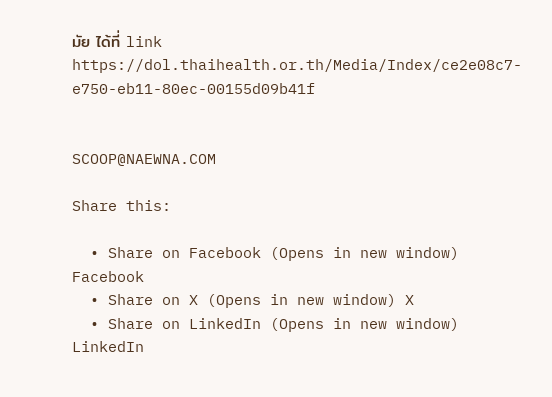มัย ได้ที่ link https://dol.thaihealth.or.th/Media/Index/ce2e08c7-e750-eb11-80ec-00155d09b41f


SCOOP@NAEWNA.COM

Share this:

  • Share on Facebook (Opens in new window) Facebook
  • Share on X (Opens in new window) X
  • Share on LinkedIn (Opens in new window) LinkedIn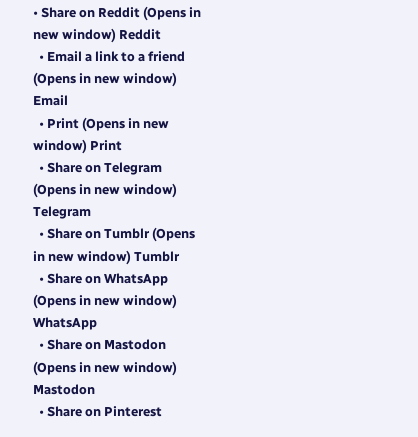• Share on Reddit (Opens in new window) Reddit
  • Email a link to a friend (Opens in new window) Email
  • Print (Opens in new window) Print
  • Share on Telegram (Opens in new window) Telegram
  • Share on Tumblr (Opens in new window) Tumblr
  • Share on WhatsApp (Opens in new window) WhatsApp
  • Share on Mastodon (Opens in new window) Mastodon
  • Share on Pinterest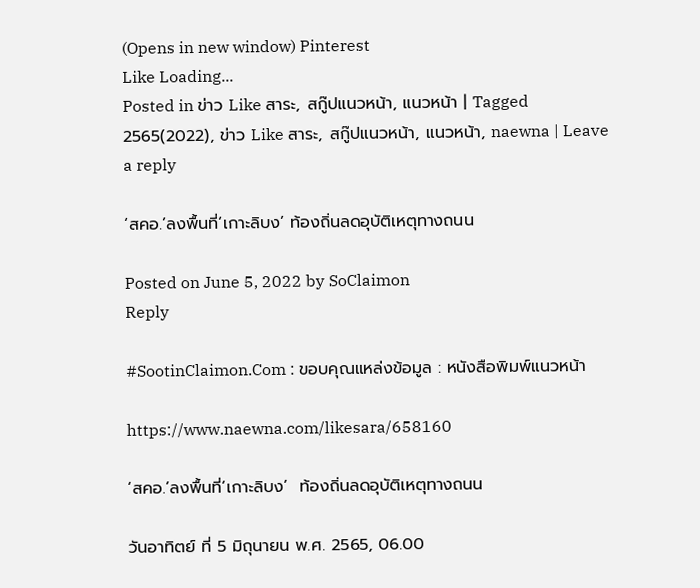(Opens in new window) Pinterest
Like Loading...
Posted in ข่าว Like สาระ, สกู๊ปแนวหน้า, แนวหน้า | Tagged 2565(2022), ข่าว Like สาระ, สกู๊ปแนวหน้า, แนวหน้า, naewna | Leave a reply

‘สคอ.’ลงพื้นที่‘เกาะลิบง’ ท้องถิ่นลดอุบัติเหตุทางถนน

Posted on June 5, 2022 by SoClaimon
Reply

#SootinClaimon.Com : ขอบคุณแหล่งข้อมูล : หนังสือพิมพ์แนวหน้า

https://www.naewna.com/likesara/658160

‘สคอ.’ลงพื้นที่‘เกาะลิบง’  ท้องถิ่นลดอุบัติเหตุทางถนน

วันอาทิตย์ ที่ 5 มิถุนายน พ.ศ. 2565, 06.00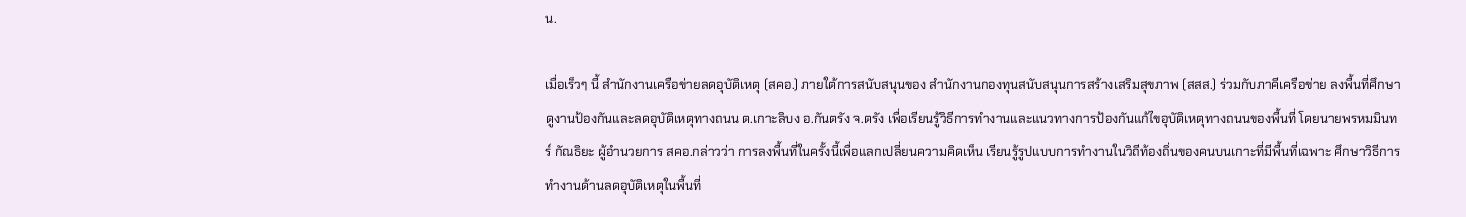น.

เมื่อเร็วๆ นี้ สำนักงานเครือข่ายลดอุบัติเหตุ (สคอ.) ภายใต้การสนับสนุนของ สำนักงานกองทุนสนับสนุนการสร้างเสริมสุขภาพ (สสส.) ร่วมกับภาคีเครือข่าย ลงพื้นที่ศึกษาดูงานป้องกันและลดอุบัติเหตุทางถนน ต.เกาะลิบง อ.กันตรัง จ.ตรัง เพื่อเรียนรู้วิธีการทำงานและแนวทางการป้องกันแก้ไขอุบัติเหตุทางถนนของพื้นที่ โดยนายพรหมมินทร์ กัณธิยะ ผู้อำนวยการ สคอ.กล่าวว่า การลงพื้นที่ในครั้งนี้เพื่อแลกเปลี่ยนความคิดเห็น เรียนรู้รูปแบบการทำงานในวิถีท้องถิ่นของคนบนเกาะที่มีพื้นที่เฉพาะ ศึกษาวิธีการทำงานด้านลดอุบัติเหตุในพื้นที่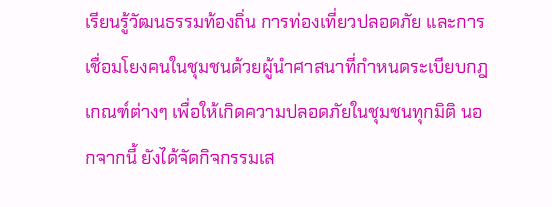เรียนรู้วัฒนธรรมท้องถิ่น การท่องเที่ยวปลอดภัย และการเชื่อมโยงคนในชุมชนด้วยผู้นำศาสนาที่กำหนดระเบียบกฎเกณฑ์ต่างๆ เพื่อให้เกิดความปลอดภัยในชุมชนทุกมิติ นอกจากนี้ ยังได้จัดกิจกรรมเส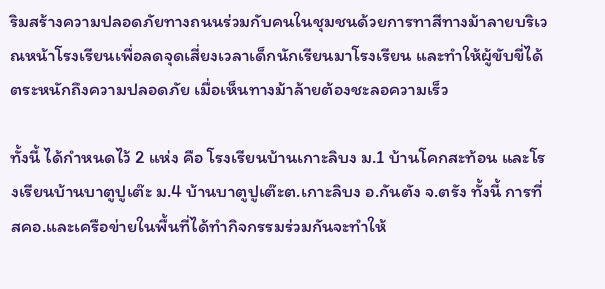ริมสร้างความปลอดภัยทางถนนร่วมกับคนในชุมชนด้วยการทาสีทางม้าลายบริเวณหน้าโรงเรียนเพื่อลดจุดเสี่ยงเวลาเด็กนักเรียนมาโรงเรียน และทำให้ผู้ขับขี่ได้ตระหนักถึงความปลอดภัย เมื่อเห็นทางม้าล้ายต้องชะลอความเร็ว

ทั้งนี้ ได้กำหนดไว้ 2 แห่ง คือ โรงเรียนบ้านเกาะลิบง ม.1 บ้านโคกสะท้อน และโรงเรียนบ้านบาตูปูเต๊ะ ม.4 บ้านบาตูปูเต๊ะต.เกาะลิบง อ.กันตัง จ.ตรัง ทั้งนี้ การที่ สคอ.และเครือข่ายในพื้นที่ได้ทำกิจกรรมร่วมกันจะทำให้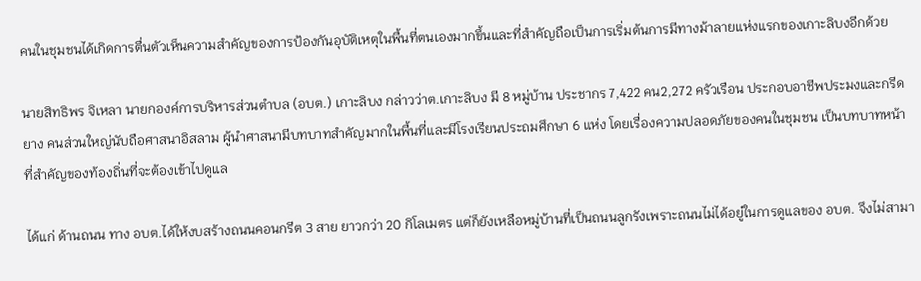คนในชุมชนได้เกิดการตื่นตัวเห็นความสำคัญของการป้องกันอุบัติเหตุในพื้นที่ตนเองมากขึ้นและที่สำคัญถือเป็นการเริ่มต้นการมีทางม้าลายแห่งแรกของเกาะลิบงอีกด้วย

นายสิทธิพร จิเหลา นายกองค์การบริหารส่วนตำบล (อบต.) เกาะลิบง กล่าวว่าต.เกาะลิบง มี 8 หมู่บ้าน ประชากร 7,422 คน2,272 ครัวเรือน ประกอบอาชีพประมงและกรีดยาง คนส่วนใหญ่นับถือศาสนาอิสลาม ผู้นำศาสนามีบทบาทสำคัญมากในพื้นที่และมีโรงเรียนประถมศึกษา 6 แห่ง โดยเรื่องความปลอดภัยของคนในชุมชน เป็นบทบาทหน้าที่สำคัญของท้องถิ่นที่จะต้องเข้าไปดูแล

ได้แก่ ด้านถนน ทาง อบต.ได้ให้งบสร้างถนนคอนกรีต 3 สาย ยาวกว่า 20 กิโลเมตร แต่ก็ยังเหลือหมู่บ้านที่เป็นถนนลูกรังเพราะถนนไม่ได้อยู๋ในการดูแลของ อบต. จึงไม่สามา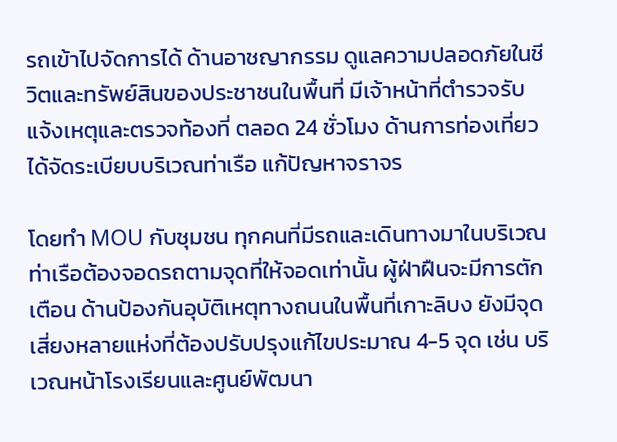รถเข้าไปจัดการได้ ด้านอาชญากรรม ดูแลความปลอดภัยในชีวิตและทรัพย์สินของประชาชนในพื้นที่ มีเจ้าหน้าที่ตํารวจรับแจ้งเหตุและตรวจท้องที่ ตลอด 24 ชั่วโมง ด้านการท่องเที่ยว ได้จัดระเบียบบริเวณท่าเรือ แก้ปัญหาจราจร

โดยทำ MOU กับชุมชน ทุกคนที่มีรถและเดินทางมาในบริเวณท่าเรือต้องจอดรถตามจุดที่ให้จอดเท่านั้น ผู้ฝ่าฝืนจะมีการตักเตือน ด้านป้องกันอุบัติเหตุทางถนนในพื้นที่เกาะลิบง ยังมีจุดเสี่ยงหลายแห่งที่ต้องปรับปรุงแก้ไขประมาณ 4-5 จุด เช่น บริเวณหน้าโรงเรียนและศูนย์พัฒนา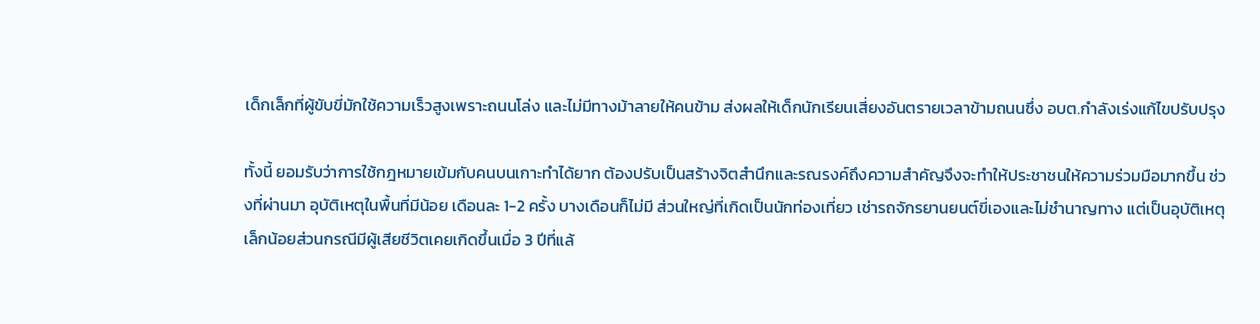เด็กเล็กที่ผู้ขับขี่มักใช้ความเร็วสูงเพราะถนนโล่ง และไม่มีทางม้าลายให้คนข้าม ส่งผลให้เด็กนักเรียนเสี่ยงอันตรายเวลาข้ามถนนซึ่ง อบต.กำลังเร่งแก้ไขปรับปรุง

ทั้งนี้ ยอมรับว่าการใช้กฎหมายเข้มกับคนบนเกาะทำได้ยาก ต้องปรับเป็นสร้างจิตสำนึกและรณรงค์ถึงความสำคัญจึงจะทำให้ประชาชนให้ความร่วมมือมากขึ้น ช่วงที่ผ่านมา อุบัติเหตุในพื้นที่มีน้อย เดือนละ 1-2 ครั้ง บางเดือนก็ไม่มี ส่วนใหญ่ที่เกิดเป็นนักท่องเที่ยว เช่ารถจักรยานยนต์ขี่เองและไม่ชำนาญทาง แต่เป็นอุบัติเหตุเล็กน้อยส่วนกรณีมีผู้เสียชีวิตเคยเกิดขึ้นเมื่อ 3 ปีที่แล้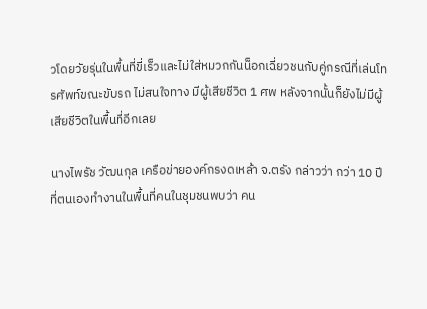วโดยวัยรุ่นในพื้นที่ขี่เร็วและไม่ใส่หมวกกันน็อกเฉี่ยวชนกับคู่กรณีที่เล่นโทรศัพท์ขณะขับรถ ไม่สนใจทาง มีผู้เสียชีวิต 1 ศพ หลังจากนั้นก็ยังไม่มีผู้เสียชีวิตในพื้นที่อีกเลย

นางไพรัช วัฒนกุล เครือข่ายองค์กรงดเหล้า จ.ตรัง กล่าวว่า กว่า 10 ปีที่ตนเองทำงานในพื้นที่คนในชุมชนพบว่า คน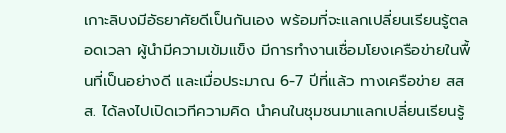เกาะลิบงมีอัธยาศัยดีเป็นกันเอง พร้อมที่จะแลกเปลี่ยนเรียนรู้ตลอดเวลา ผู้นำมีความเข้มแข็ง มีการทำงานเชื่อมโยงเครือข่ายในพื้นที่เป็นอย่างดี และเมื่อประมาณ 6-7 ปีที่แล้ว ทางเครือข่าย สสส. ได้ลงไปเปิดเวทีความคิด นำคนในชุมชนมาแลกเปลี่ยนเรียนรู้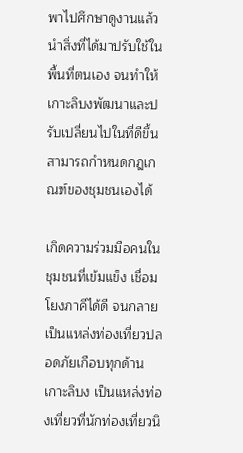พาไปศึกษาดูงานแล้วนำสิ่งที่ได้มาปรับใช้ในพื้นที่ตนเอง จนทำให้เกาะลิบงพัฒนาและปรับเปลี่ยนไปในที่ดีขึ้น สามารถกำหนดกฎเกณฑ์ของชุมชนเองได้

เกิดความร่วมมือคนในชุมชนที่เข้มแข็ง เชื่อมโยงภาคีได้ดี จนกลายเป็นแหล่งท่องเที่ยวปลอดภัยเกือบทุกด้านเกาะลิบง เป็นแหล่งท่องเที่ยวที่นักท่องเที่ยวนิ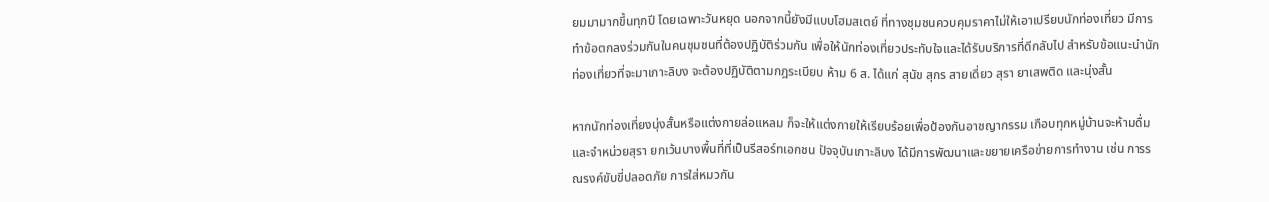ยมมามากขึ้นทุกปี โดยเฉพาะวันหยุด นอกจากนี้ยังมีแบบโฮมสเตย์ ที่ทางชุมชนควบคุมราคาไม่ให้เอาเปรียบนักท่องเที่ยว มีการทำข้อตกลงร่วมกันในคนชุมชนที่ต้องปฏิบัติร่วมกัน เพื่อให้นักท่องเที่ยวประทับใจและได้รับบริการที่ดีกลับไป สำหรับข้อแนะนำนักท่องเที่ยวที่จะมาเกาะลิบง จะต้องปฏิบัติตามกฎระเบียบ ห้าม 6 ส. ได้แก่ สุนัข สุกร สายเดี่ยว สุรา ยาเสพติด และนุ่งสั้น

หากนักท่องเที่ยงนุ่งสั้นหรือแต่งกายล่อแหลม ก็จะให้แต่งกายให้เรียบร้อยเพื่อป้องกันอาชญากรรม เกือบทุกหมู่บ้านจะห้ามดื่มและจำหน่วยสุรา ยกเว้นบางพื้นที่ที่เป็นรีสอร์ทเอกชน ปัจจุบันเกาะลิบง ได้มีการพัฒนาและขยายเครือข่ายการทำงาน เช่น การรณรงค์ขับขี่ปลอดภัย การใส่หมวกัน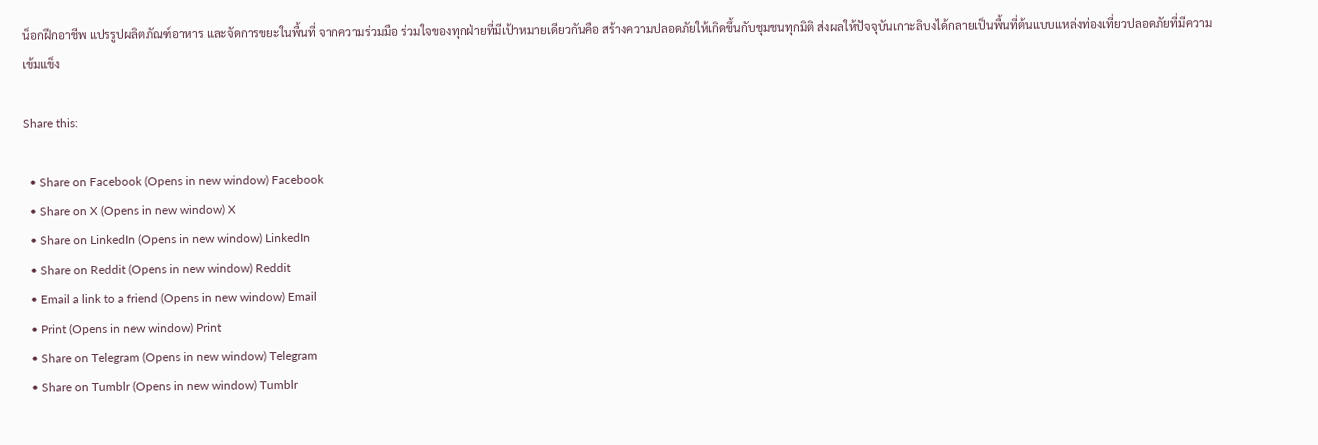น็อกฝึกอาชีพ แปรรูปผลิตภัณฑ์อาหาร และจัดการขยะในพื้นที่ จากความร่วมมือ ร่วมใจของทุกฝ่ายที่มีเป้าหมายเดียวกันคือ สร้างความปลอดภัยให้เกิดขึ้นกับชุมชนทุกมิติ ส่งผลให้ปัจจุบันเกาะลิบงได้กลายเป็นพื้นที่ต้นแบบแหล่งท่องเที่ยวปลอดภัยที่มีความเข้มแข็ง

Share this:

  • Share on Facebook (Opens in new window) Facebook
  • Share on X (Opens in new window) X
  • Share on LinkedIn (Opens in new window) LinkedIn
  • Share on Reddit (Opens in new window) Reddit
  • Email a link to a friend (Opens in new window) Email
  • Print (Opens in new window) Print
  • Share on Telegram (Opens in new window) Telegram
  • Share on Tumblr (Opens in new window) Tumblr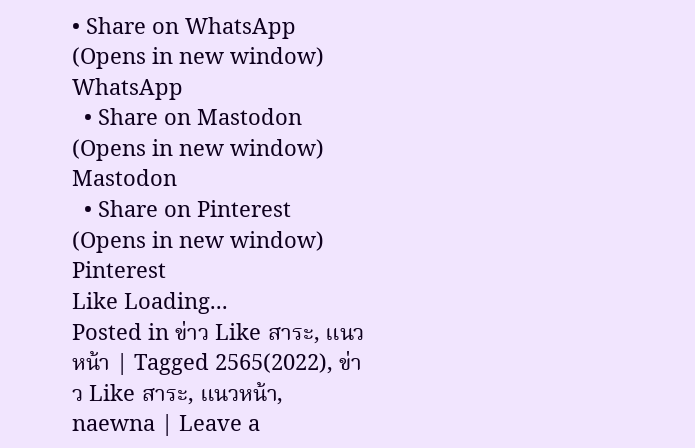• Share on WhatsApp (Opens in new window) WhatsApp
  • Share on Mastodon (Opens in new window) Mastodon
  • Share on Pinterest (Opens in new window) Pinterest
Like Loading...
Posted in ข่าว Like สาระ, แนวหน้า | Tagged 2565(2022), ข่าว Like สาระ, แนวหน้า, naewna | Leave a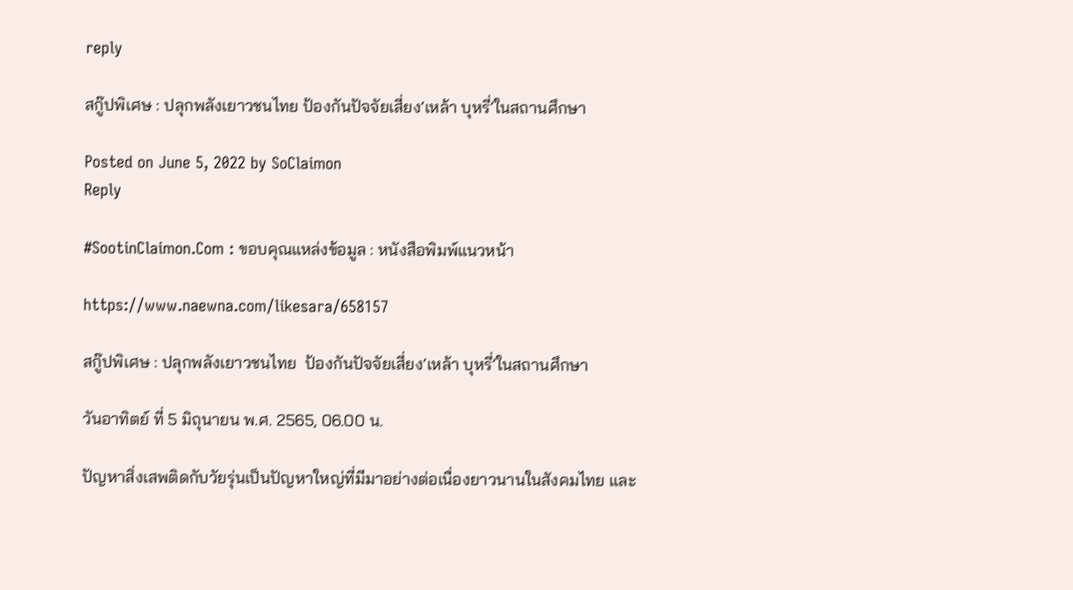reply

สกู๊ปพิเศษ : ปลุกพลังเยาวชนไทย ป้องกันปัจจัยเสี่ยง‘เหล้า บุหรี่’ในสถานศึกษา

Posted on June 5, 2022 by SoClaimon
Reply

#SootinClaimon.Com : ขอบคุณแหล่งข้อมูล : หนังสือพิมพ์แนวหน้า

https://www.naewna.com/likesara/658157

สกู๊ปพิเศษ : ปลุกพลังเยาวชนไทย  ป้องกันปัจจัยเสี่ยง‘เหล้า บุหรี่’ในสถานศึกษา

วันอาทิตย์ ที่ 5 มิถุนายน พ.ศ. 2565, 06.00 น.

ปัญหาสิ่งเสพติดกับวัยรุ่นเป็นปัญหาใหญ่ที่มีมาอย่างต่อเนื่องยาวนานในสังคมไทย และ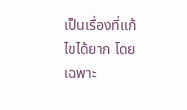เป็นเรื่องที่แก้ไขได้ยาก โดยเฉพาะ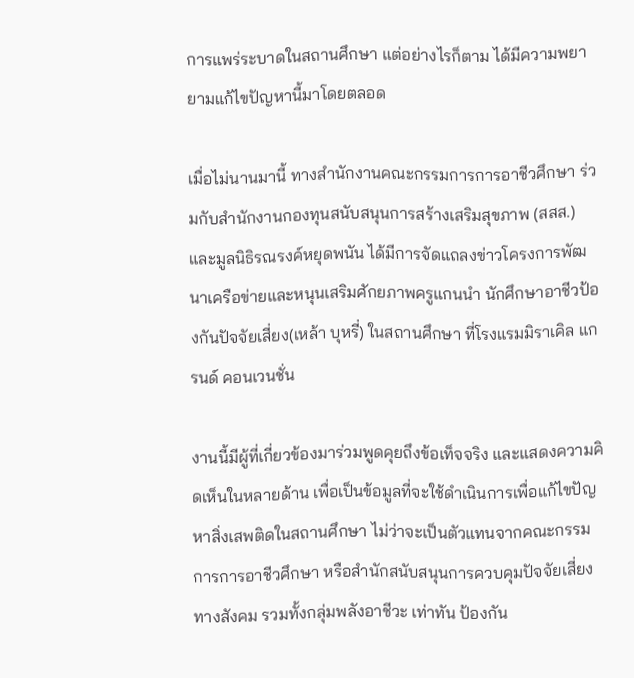การแพร่ระบาดในสถานศึกษา แต่อย่างไรก็ตาม ได้มีความพยายามแก้ไขปัญหานี้มาโดยตลอด

เมื่อไม่นานมานี้ ทางสำนักงานคณะกรรมการการอาชีวศึกษา ร่วมกับสำนักงานกองทุนสนับสนุนการสร้างเสริมสุขภาพ (สสส.) และมูลนิธิรณรงค์หยุดพนัน ได้มีการจัดแถลงข่าวโครงการพัฒนาเครือข่ายและหนุนเสริมศักยภาพครูแกนนำ นักศึกษาอาชีวป้องกันปัจจัยเสี่ยง(เหล้า บุหรี่) ในสถานศึกษา ที่โรงแรมมิราเคิล แกรนด์ คอนเวนชั่น

งานนี้มีผู้ที่เกี่ยวข้องมาร่วมพูดคุยถึงข้อเท็จจริง และแสดงความคิดเห็นในหลายด้าน เพื่อเป็นข้อมูลที่จะใช้ดำเนินการเพื่อแก้ไขปัญหาสิ่งเสพติดในสถานศึกษา ไม่ว่าจะเป็นตัวแทนจากคณะกรรมการการอาชีวศึกษา หรือสำนักสนับสนุนการควบคุมปัจจัยเสี่ยงทางสังคม รวมทั้งกลุ่มพลังอาชีวะ เท่าทัน ป้องกัน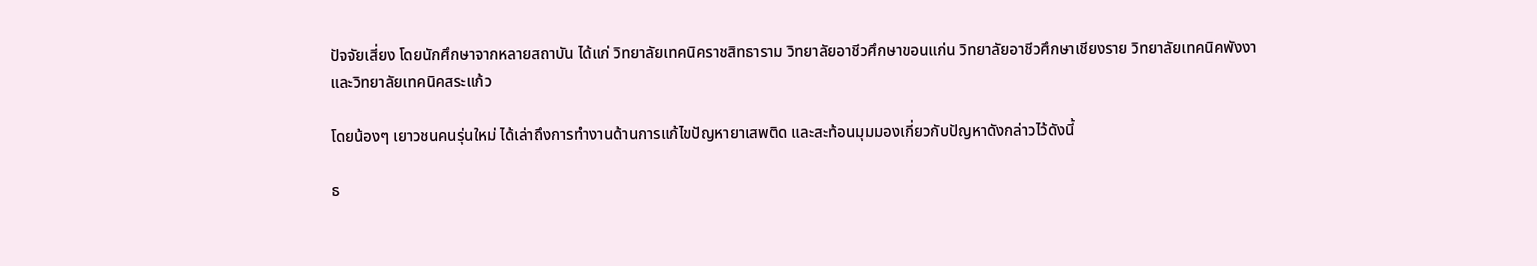ปัจจัยเสี่ยง โดยนักศึกษาจากหลายสถาบัน ได้แก่ วิทยาลัยเทคนิคราชสิทธาราม วิทยาลัยอาชีวศึกษาขอนแก่น วิทยาลัยอาชีวศึกษาเชียงราย วิทยาลัยเทคนิคพังงา
และวิทยาลัยเทคนิคสระแก้ว

โดยน้องๆ เยาวชนคนรุ่นใหม่ ได้เล่าถึงการทำงานด้านการแก้ไขปัญหายาเสพติด และสะท้อนมุมมองเกี่ยวกับปัญหาดังกล่าวไว้ดังนี้

ธ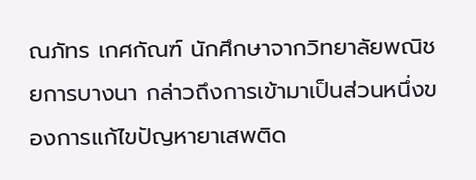ณภัทร เกศกัณฑ์ นักศึกษาจากวิทยาลัยพณิชยการบางนา กล่าวถึงการเข้ามาเป็นส่วนหนึ่งของการแก้ไขปัญหายาเสพติด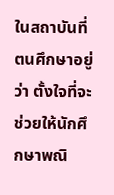ในสถาบันที่ตนศึกษาอยู่ว่า ตั้งใจที่จะช่วยให้นักศึกษาพณิ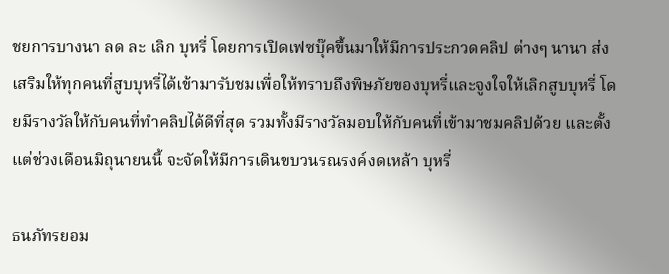ชยการบางนา ลด ละ เลิก บุหรี่ โดยการเปิดเฟซบุ๊คขึ้นมาให้มีการประกวดคลิป ต่างๆ นานา ส่งเสริมให้ทุกคนที่สูบบุหรี่ได้เข้ามารับชมเพื่อให้ทราบถึงพิษภัยของบุหรี่และจูงใจให้เลิกสูบบุหรี่ โดยมีรางวัลให้กับคนที่ทำคลิปได้ดีที่สุด รวมทั้งมีรางวัลมอบให้กับคนที่เข้ามาชมคลิปด้วย และตั้งแต่ช่วงเดือนมิถุนายนนี้ จะจัดให้มีการเดินขบวนรณรงค์งดเหล้า บุหรี่

ธนภัทรยอม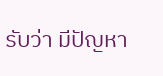รับว่า มีปัญหา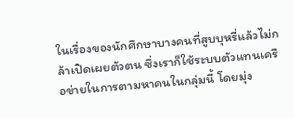ในเรื่องของนักศึกษาบางคนที่สูบบุหรี่แล้วไม่กล้าเปิดเผยตัวตน ซึ่งเราก็ใช้ระบบตัวแทนเครือข่ายในการตามหาคนในกลุ่มนี้ โดยมุ่ง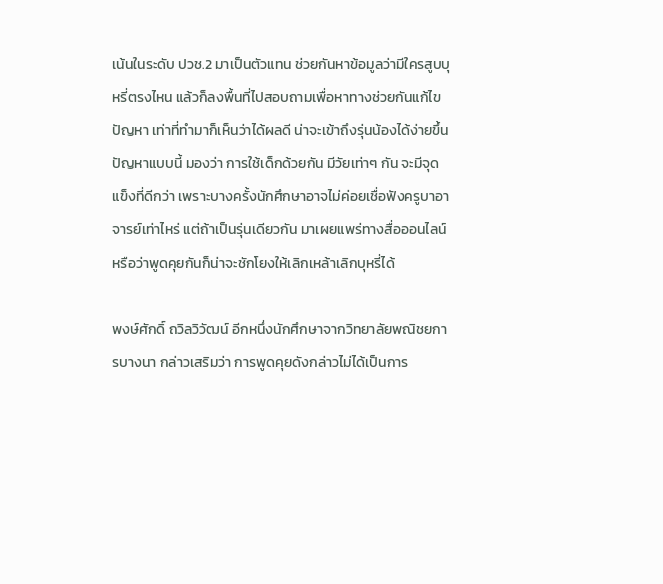เน้นในระดับ ปวช.2 มาเป็นตัวแทน ช่วยกันหาข้อมูลว่ามีใครสูบบุหรี่ตรงไหน แล้วก็ลงพื้นที่ไปสอบถามเพื่อหาทางช่วยกันแก้ไขปัญหา เท่าที่ทำมาก็เห็นว่าได้ผลดี น่าจะเข้าถึงรุ่นน้องได้ง่ายขึ้น ปัญหาแบบนี้ มองว่า การใช้เด็กด้วยกัน มีวัยเท่าๆ กัน จะมีจุดแข็งที่ดีกว่า เพราะบางครั้งนักศึกษาอาจไม่ค่อยเชื่อฟังครูบาอาจารย์เท่าไหร่ แต่ถ้าเป็นรุ่นเดียวกัน มาเผยแพร่ทางสื่อออนไลน์ หรือว่าพูดคุยกันก็น่าจะชักโยงให้เลิกเหล้าเลิกบุหรี่ได้

พงษ์ศักดิ์ ถวิลวิวัฒน์ อีกหนึ่งนักศึกษาจากวิทยาลัยพณิชยการบางนา กล่าวเสริมว่า การพูดคุยดังกล่าวไม่ได้เป็นการ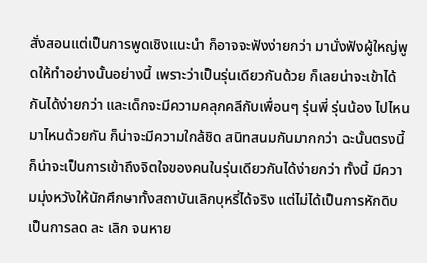สั่งสอนแต่เป็นการพูดเชิงแนะนำ ก็อาจจะฟังง่ายกว่า มานั่งฟังผู้ใหญ่พูดให้ทำอย่างนั้นอย่างนี้ เพราะว่าเป็นรุ่นเดียวกันด้วย ก็เลยน่าจะเข้าได้กันได้ง่ายกว่า และเด็กจะมีความคลุกคลีกับเพื่อนๆ รุ่นพี่ รุ่นน้อง ไปไหนมาไหนด้วยกัน ก็น่าจะมีความใกล้ชิด สนิทสนมกันมากกว่า ฉะนั้นตรงนี้ก็น่าจะเป็นการเข้าถึงจิตใจของคนในรุ่นเดียวกันได้ง่ายกว่า ทั้งนี้ มีความมุ่งหวังให้นักศึกษาทั้งสถาบันเลิกบุหรี่ได้จริง แต่ไม่ได้เป็นการหักดิบ เป็นการลด ละ เลิก จนหาย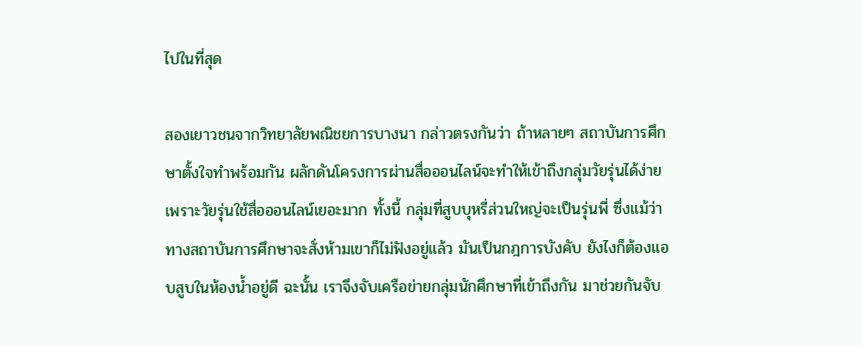ไปในที่สุด

สองเยาวชนจากวิทยาลัยพณิชยการบางนา กล่าวตรงกันว่า ถ้าหลายๆ สถาบันการศึกษาตั้งใจทำพร้อมกัน ผลักดันโครงการผ่านสื่อออนไลน์จะทำให้เข้าถึงกลุ่มวัยรุ่นได้ง่าย เพราะวัยรุ่นใช้สื่อออนไลน์เยอะมาก ทั้งนี้ กลุ่มที่สูบบุหรี่ส่วนใหญ่จะเป็นรุ่นพี่ ซึ่งแม้ว่าทางสถาบันการศึกษาจะสั่งห้ามเขาก็ไม่ฟังอยู่แล้ว มันเป็นกฎการบังคับ ยังไงก็ต้องแอบสูบในห้องน้ำอยู่ดี ฉะนั้น เราจึงจับเครือข่ายกลุ่มนักศึกษาที่เข้าถึงกัน มาช่วยกันจับ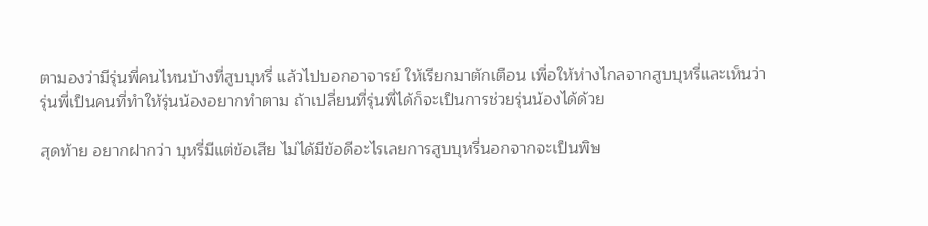ตามองว่ามีรุ่นพี่คนไหนบ้างที่สูบบุหรี่ แล้วไปบอกอาจารย์ ให้เรียกมาตักเตือน เพื่อให้ห่างไกลจากสูบบุหรี่และเห็นว่า รุ่นพี่เป็นคนที่ทำให้รุ่นน้องอยากทำตาม ถ้าเปลี่ยนที่รุ่นพี่ได้ก็จะเป็นการช่วยรุ่นน้องได้ด้วย

สุดท้าย อยากฝากว่า บุหรี่มีแต่ข้อเสีย ไม่ได้มีข้อดีอะไรเลยการสูบบุหรี่นอกจากจะเป็นพิษ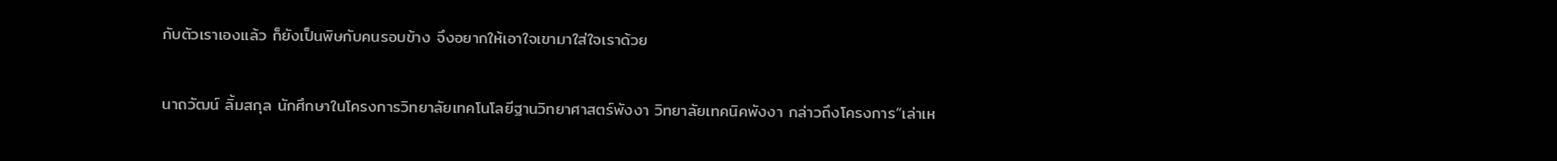กับตัวเราเองแล้ว ก็ยังเป็นพิษกับคนรอบข้าง จึงอยากให้เอาใจเขามาใส่ใจเราด้วย

นาถวัฒน์ ลิ้มสกุล นักศึกษาในโครงการวิทยาลัยเทคโนโลยีฐานวิทยาศาสตร์พังงา วิทยาลัยเทคนิคพังงา กล่าวถึงโครงการ“เล่าเห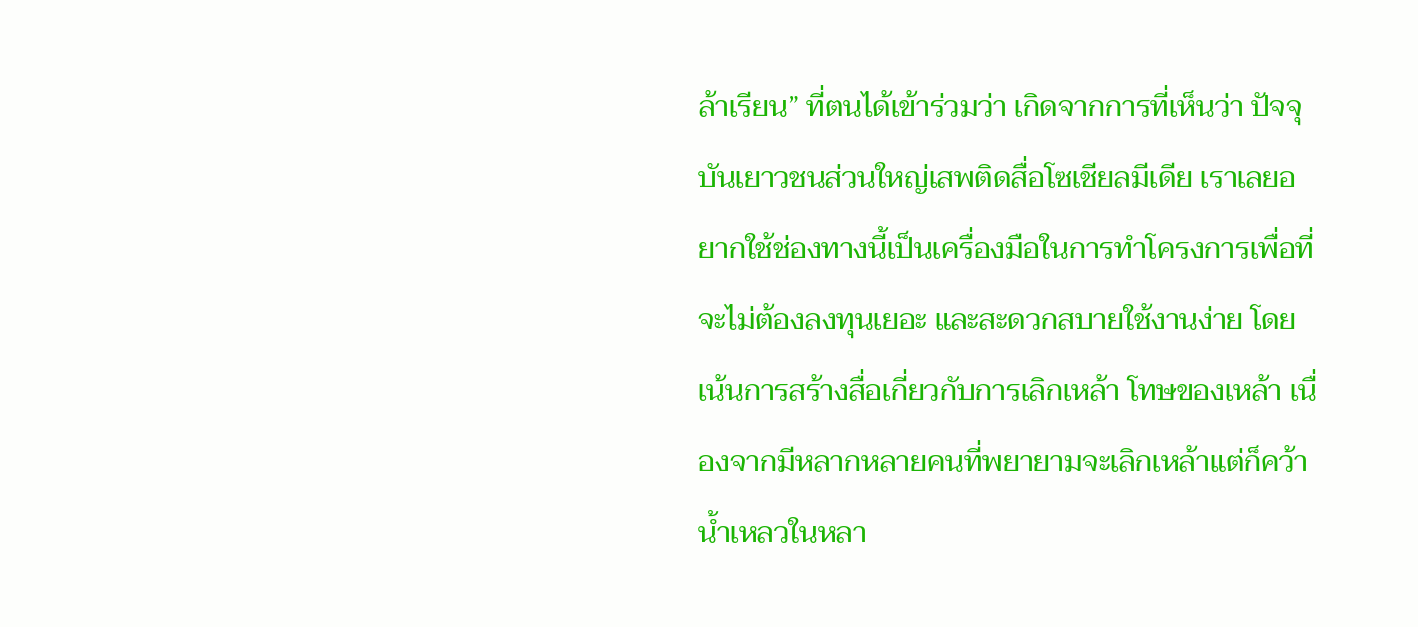ล้าเรียน” ที่ตนได้เข้าร่วมว่า เกิดจากการที่เห็นว่า ปัจจุบันเยาวชนส่วนใหญ่เสพติดสื่อโซเชียลมีเดีย เราเลยอยากใช้ช่องทางนี้เป็นเครื่องมือในการทำโครงการเพื่อที่จะไม่ต้องลงทุนเยอะ และสะดวกสบายใช้งานง่าย โดยเน้นการสร้างสื่อเกี่ยวกับการเลิกเหล้า โทษของเหล้า เนื่องจากมีหลากหลายคนที่พยายามจะเลิกเหล้าแต่ก็คว้าน้ำเหลวในหลา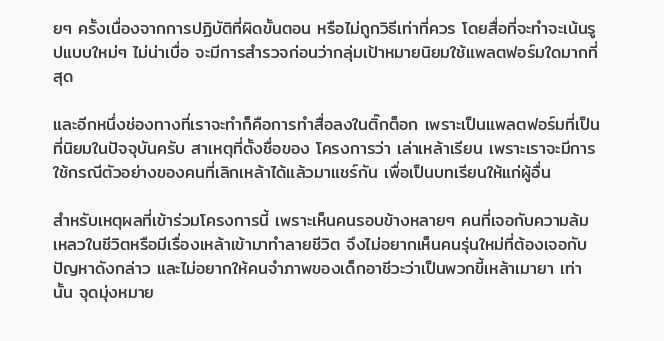ยๆ ครั้งเนื่องจากการปฏิบัติที่ผิดขั้นตอน หรือไม่ถูกวิธีเท่าที่ควร โดยสื่อที่จะทำจะเน้นรูปแบบใหม่ๆ ไม่น่าเบื่อ จะมีการสำรวจก่อนว่ากลุ่มเป้าหมายนิยมใช้แพลตฟอร์มใดมากที่สุด

และอีกหนึ่งช่องทางที่เราจะทำก็คือการทำสื่อลงในติ๊กต็อก เพราะเป็นแพลตฟอร์มที่เป็นที่นิยมในปัจจุบันครับ สาเหตุที่ตั้งชื่อของ โครงการว่า เล่าเหล้าเรียน เพราะเราจะมีการใช้กรณีตัวอย่างของคนที่เลิกเหล้าได้แล้วมาแชร์กัน เพื่อเป็นบทเรียนให้แก่ผู้อื่น

สำหรับเหตุผลที่เข้าร่วมโครงการนี้ เพราะเห็นคนรอบข้างหลายๆ คนที่เจอกับความล้มเหลวในชีวิตหรือมีเรื่องเหล้าเข้ามาทำลายชีวิต จึงไม่อยากเห็นคนรุ่นใหม่ที่ต้องเจอกับปัญหาดังกล่าว และไม่อยากให้คนจำภาพของเด็กอาชีวะว่าเป็นพวกขี้เหล้าเมายา เท่านั้น จุดมุ่งหมาย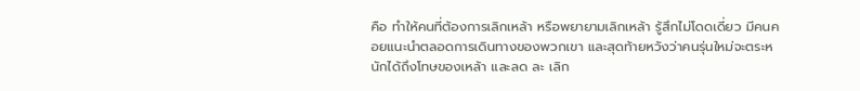คือ ทำให้คนที่ต้องการเลิกเหล้า หรือพยายามเลิกเหล้า รู้สึกไม่โดดเดี่ยว มีคนคอยแนะนำตลอดการเดินทางของพวกเขา และสุดท้ายหวังว่าคนรุ่นใหม่จะตระหนักได้ถึงโทษของเหล้า และลด ละ เลิก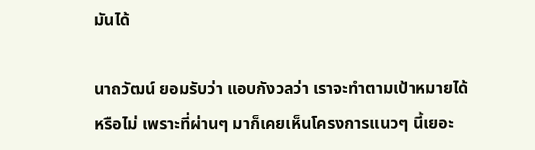มันได้

นาถวัฒน์ ยอมรับว่า แอบกังวลว่า เราจะทำตามเป้าหมายได้หรือไม่ เพราะที่ผ่านๆ มาก็เคยเห็นโครงการแนวๆ นี้เยอะ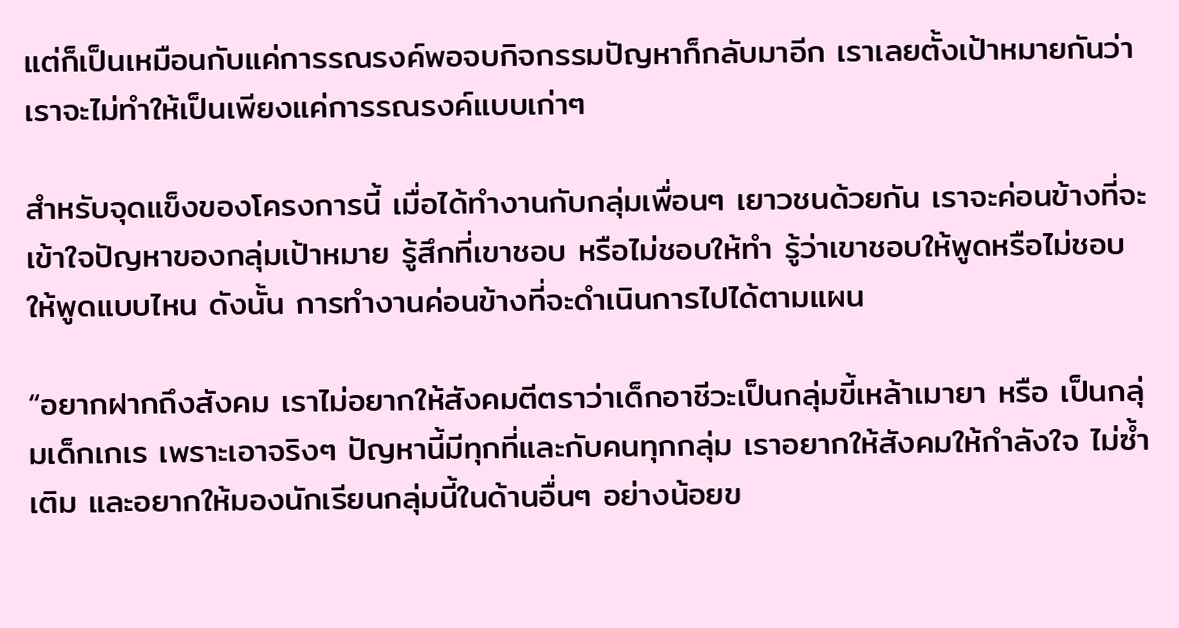แต่ก็เป็นเหมือนกับแค่การรณรงค์พอจบกิจกรรมปัญหาก็กลับมาอีก เราเลยตั้งเป้าหมายกันว่าเราจะไม่ทำให้เป็นเพียงแค่การรณรงค์แบบเก่าๆ

สำหรับจุดแข็งของโครงการนี้ เมื่อได้ทำงานกับกลุ่มเพื่อนๆ เยาวชนด้วยกัน เราจะค่อนข้างที่จะเข้าใจปัญหาของกลุ่มเป้าหมาย รู้สึกที่เขาชอบ หรือไม่ชอบให้ทำ รู้ว่าเขาชอบให้พูดหรือไม่ชอบให้พูดแบบไหน ดังนั้น การทำงานค่อนข้างที่จะดำเนินการไปได้ตามแผน

“อยากฝากถึงสังคม เราไม่อยากให้สังคมตีตราว่าเด็กอาชีวะเป็นกลุ่มขี้เหล้าเมายา หรือ เป็นกลุ่มเด็กเกเร เพราะเอาจริงๆ ปัญหานี้มีทุกที่และกับคนทุกกลุ่ม เราอยากให้สังคมให้กำลังใจ ไม่ซ้ำเติม และอยากให้มองนักเรียนกลุ่มนี้ในด้านอื่นๆ อย่างน้อยข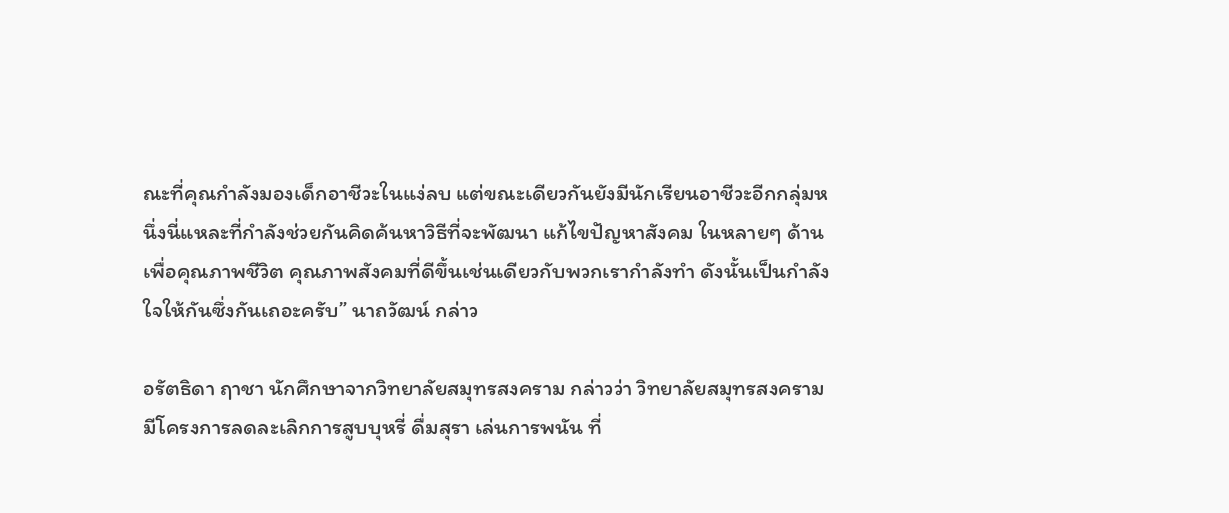ณะที่คุณกำลังมองเด็กอาชีวะในแง่ลบ แต่ขณะเดียวกันยังมีนักเรียนอาชีวะอีกกลุ่มหนึ่งนี่แหละที่กำลังช่วยกันคิดค้นหาวิธีที่จะพัฒนา แก้ไขปัญหาสังคม ในหลายๆ ด้านเพื่อคุณภาพชีวิต คุณภาพสังคมที่ดีขึ้นเช่นเดียวกับพวกเรากำลังทำ ดังนั้นเป็นกำลังใจให้กันซึ่งกันเถอะครับ” นาถวัฒน์ กล่าว

อรัตธิดา ฤาชา นักศึกษาจากวิทยาลัยสมุทรสงคราม กล่าวว่า วิทยาลัยสมุทรสงคราม มีโครงการลดละเลิกการสูบบุหรี่ ดื่มสุรา เล่นการพนัน ที่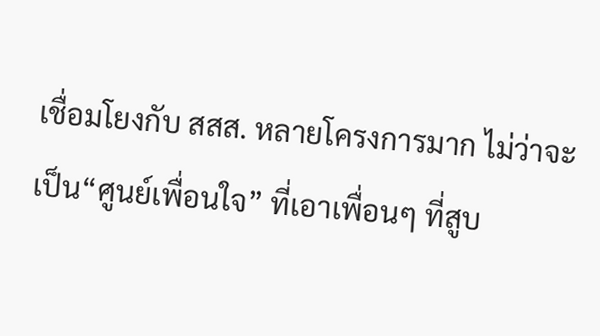เชื่อมโยงกับ สสส. หลายโครงการมาก ไม่ว่าจะเป็น“ศูนย์เพื่อนใจ” ที่เอาเพื่อนๆ ที่สูบ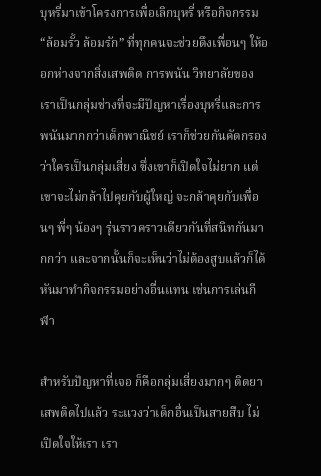บุหรี่มาเข้าโครงการเพื่อเลิกบุหรี่ หรือกิจกรรม “ล้อมรั้ว ล้อมรัก” ที่ทุกคนจะช่วยดึงเพื่อนๆ ให้ออกห่างจากสิ่งเสพติด การพนัน วิทยาลัยของเราเป็นกลุ่มช่างที่จะมีปัญหาเรื่องบุหรี่และการพนันมากกว่าเด็กพาณิชย์ เราก็ช่วยกันคัดกรอง ว่าใครเป็นกลุ่มเสี่ยง ซึ่งเขาก็เปิดใจไม่ยาก แต่เขาจะไม่กล้าไปคุยกับผู้ใหญ่ จะกล้าคุยกับเพื่อนๆ พี่ๆ น้องๆ รุ่นราวคราวเดียวกันที่สนิทกันมากกว่า และจากนั้นก็จะเห็นว่าไม่ต้องสูบแล้วก็ได้ หันมาทำกิจกรรมอย่างอื่นแทน เช่นการเล่นกีฬา

สำหรับปัญหาที่เจอ ก็คือกลุ่มเสี่ยงมากๆ ติดยาเสพติดไปแล้ว ระแวงว่าเด็กอื่นเป็นสายสืบ ไม่เปิดใจให้เรา เรา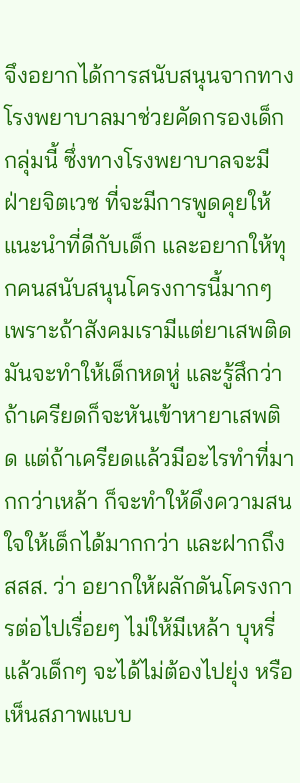จึงอยากได้การสนับสนุนจากทางโรงพยาบาลมาช่วยคัดกรองเด็กกลุ่มนี้ ซึ่งทางโรงพยาบาลจะมีฝ่ายจิตเวช ที่จะมีการพูดคุยให้แนะนำที่ดีกับเด็ก และอยากให้ทุกคนสนับสนุนโครงการนี้มากๆ เพราะถ้าสังคมเรามีแต่ยาเสพติดมันจะทำให้เด็กหดหู่ และรู้สึกว่า ถ้าเครียดก็จะหันเข้าหายาเสพติด แต่ถ้าเครียดแล้วมีอะไรทำที่มากกว่าเหล้า ก็จะทำให้ดึงความสนใจให้เด็กได้มากกว่า และฝากถึง สสส. ว่า อยากให้ผลักดันโครงการต่อไปเรื่อยๆ ไม่ให้มีเหล้า บุหรี่ แล้วเด็กๆ จะได้ไม่ต้องไปยุ่ง หรือเห็นสภาพแบบ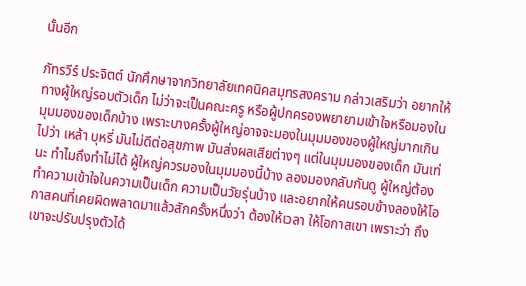นั้นอีก

ภัทรวีร์ ประจิตต์ นักศึกษาจากวิทยาลัยเทคนิคสมุทรสงคราม กล่าวเสริมว่า อยากให้ทางผู้ใหญ่รอบตัวเด็ก ไม่ว่าจะเป็นคณะครู หรือผู้ปกครองพยายามเข้าใจหรือมองในมุมมองของเด็กบ้าง เพราะบางครั้งผู้ใหญ่อาจจะมองในมุมมองของผู้ใหญ่มากเกินไปว่า เหล้า บุหรี่ มันไม่ดีต่อสุขภาพ มันส่งผลเสียต่างๆ แต่ในมุมมองของเด็ก มันเท่นะ ทำไมถึงทำไม่ได้ ผู้ใหญ่ควรมองในมุมมองนี้บ้าง ลองมองกลับกันดู ผู้ใหญ่ต้องทำความเข้าใจในความเป็นเด็ก ความเป็นวัยรุ่นบ้าง และอยากให้คนรอบข้างลองให้โอกาสคนที่เคยผิดพลาดมาแล้วสักครั้งหนึ่งว่า ต้องให้เวลา ให้โอกาสเขา เพราะว่า ถึงเขาจะปรับปรุงตัวได้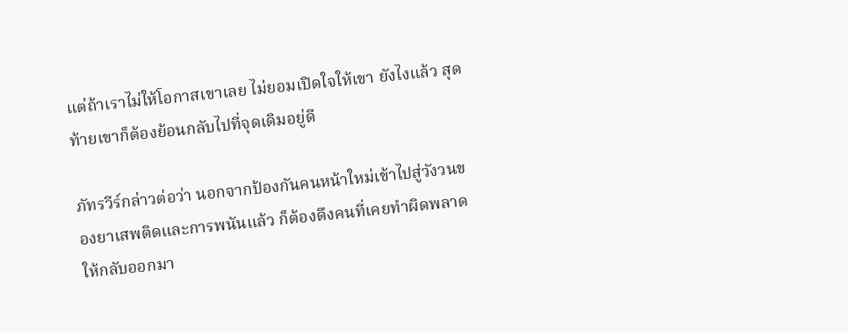แต่ถ้าเราไม่ให้โอกาสเขาเลย ไม่ยอมเปิดใจให้เขา ยังไงแล้ว สุดท้ายเขาก็ต้องย้อนกลับไปที่จุดเดิมอยู่ดี

ภัทรวีร์กล่าวต่อว่า นอกจากป้องกันคนหน้าใหม่เข้าไปสู่วังวนของยาเสพติดและการพนันแล้ว ก็ต้องดึงคนที่เคยทำผิดพลาดให้กลับออกมา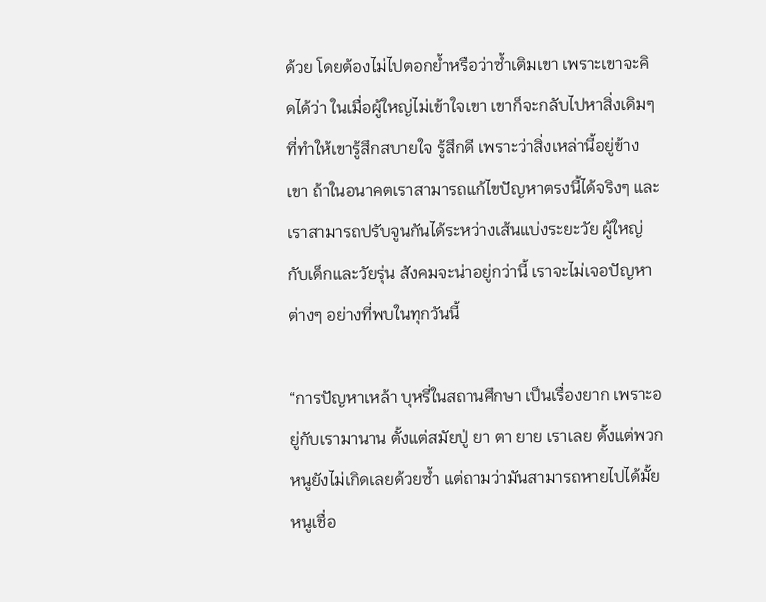ด้วย โดยต้องไม่ไปตอกย้ำหรือว่าซ้ำเติมเขา เพราะเขาจะคิดได้ว่า ในเมื่อผู้ใหญ่ไม่เข้าใจเขา เขาก็จะกลับไปหาสิ่งเดิมๆ ที่ทำให้เขารู้สึกสบายใจ รู้สึกดี เพราะว่าสิ่งเหล่านี้อยู่ข้างเขา ถ้าในอนาคตเราสามารถแก้ไขปัญหาตรงนี้ได้จริงๆ และเราสามารถปรับจูนกันได้ระหว่างเส้นแบ่งระยะวัย ผู้ใหญ่กับเด็กและวัยรุ่น สังคมจะน่าอยู่กว่านี้ เราจะไม่เจอปัญหาต่างๆ อย่างที่พบในทุกวันนี้

“การปัญหาเหล้า บุหรี่ในสถานศึกษา เป็นเรื่องยาก เพราะอยู่กับเรามานาน ตั้งแต่สมัยปู่ ยา ตา ยาย เราเลย ตั้งแต่พวกหนูยังไม่เกิดเลยด้วยซ้ำ แต่ถามว่ามันสามารถหายไปได้มั้ย หนูเชื่อ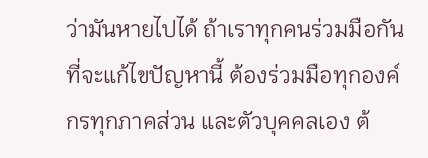ว่ามันหายไปได้ ถ้าเราทุกคนร่วมมือกันที่จะแก้ไขปัญหานี้ ต้องร่วมมือทุกองค์กรทุกภาคส่วน และตัวบุคคลเอง ต้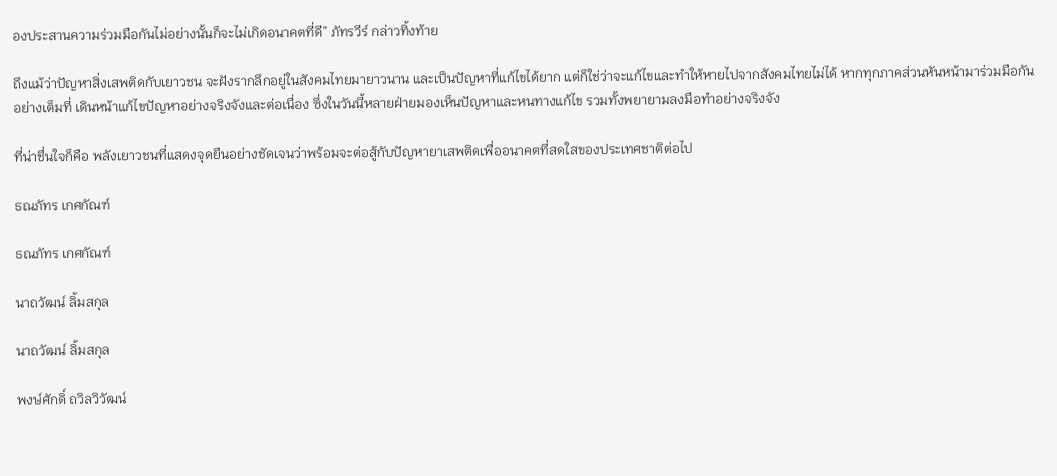องประสานความร่วมมือกันไม่อย่างนั้นก็จะไม่เกิดอนาคตที่ดี” ภัทรวีร์ กล่าวทิ้งท้าย

ถึงแม้ว่าปัญหาสิ่งเสพติดกับเยาวชน จะฝังรากลึกอยู่ในสังคมไทยมายาวนาน และเป็นปัญหาที่แก้ไขได้ยาก แต่ก็ใช่ว่าจะแก้ไขและทำให้หายไปจากสังคมไทยไม่ได้ หากทุกภาคส่วนหันหน้ามาร่วมมือกันอย่างเต็มที่ เดินหน้าแก้ไขปัญหาอย่างจริงจังและต่อเนื่อง ซึ่งในวันนี้หลายฝ่ายมองเห็นปัญหาและหนทางแก้ไข รวมทั้งพยายามลงมือทำอย่างจริงจัง

ที่น่าชื่นใจก็คือ พลังเยาวชนที่แสดงจุดยืนอย่างชัดเจนว่าพร้อมจะต่อสู้กับปัญหายาเสพติดเพื่ออนาคตที่สดใสของประเทศชาติต่อไป

ธณภัทร เกศกัณฑ์

ธณภัทร เกศกัณฑ์

นาถวัฒน์ ลิ้มสกุล

นาถวัฒน์ ลิ้มสกุล

พงษ์ศักดิ์ ถวิลวิวัฒน์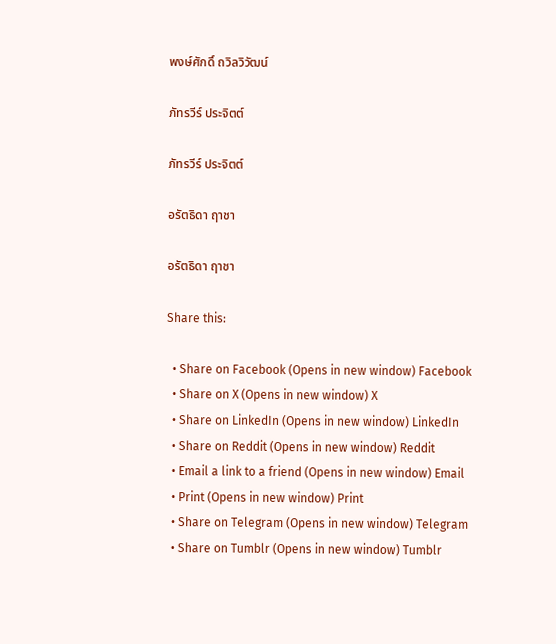พงษ์ศักดิ์ ถวิลวิวัฒน์

ภัทรวีร์ ประจิตต์

ภัทรวีร์ ประจิตต์

อรัตธิดา ฤาชา

อรัตธิดา ฤาชา

Share this:

  • Share on Facebook (Opens in new window) Facebook
  • Share on X (Opens in new window) X
  • Share on LinkedIn (Opens in new window) LinkedIn
  • Share on Reddit (Opens in new window) Reddit
  • Email a link to a friend (Opens in new window) Email
  • Print (Opens in new window) Print
  • Share on Telegram (Opens in new window) Telegram
  • Share on Tumblr (Opens in new window) Tumblr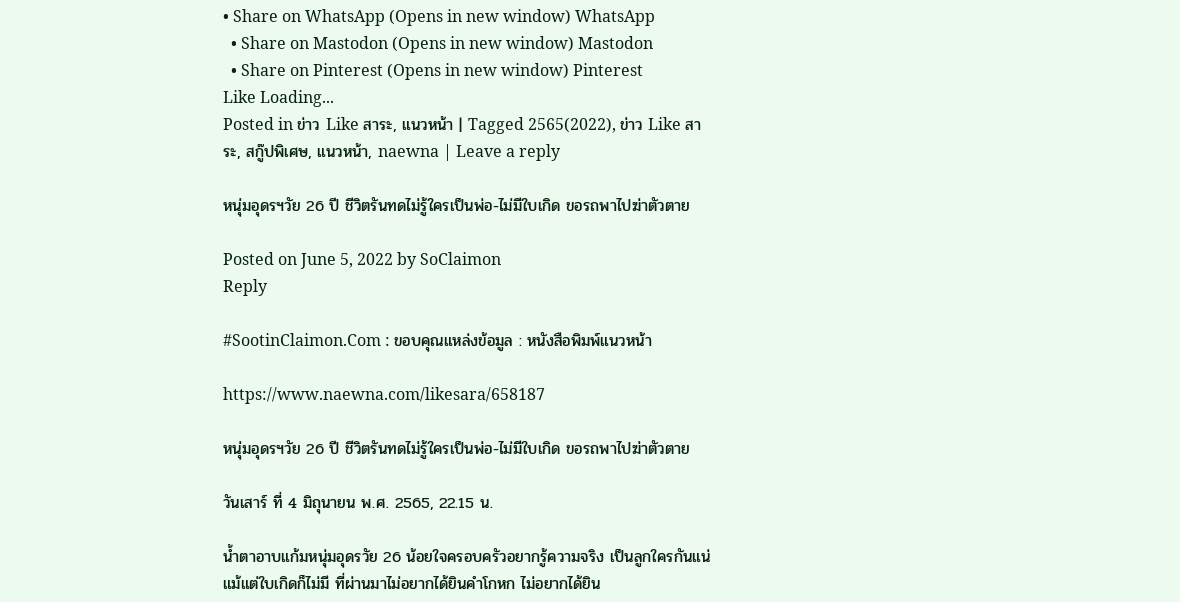• Share on WhatsApp (Opens in new window) WhatsApp
  • Share on Mastodon (Opens in new window) Mastodon
  • Share on Pinterest (Opens in new window) Pinterest
Like Loading...
Posted in ข่าว Like สาระ, แนวหน้า | Tagged 2565(2022), ข่าว Like สาระ, สกู๊ปพิเศษ, แนวหน้า, naewna | Leave a reply

หนุ่มอุดรฯวัย 26 ปี ชีวิตรันทดไม่รู้ใครเป็นพ่อ-ไม่มีใบเกิด ขอรถพาไปฆ่าตัวตาย

Posted on June 5, 2022 by SoClaimon
Reply

#SootinClaimon.Com : ขอบคุณแหล่งข้อมูล : หนังสือพิมพ์แนวหน้า

https://www.naewna.com/likesara/658187

หนุ่มอุดรฯวัย 26 ปี ชีวิตรันทดไม่รู้ใครเป็นพ่อ-ไม่มีใบเกิด ขอรถพาไปฆ่าตัวตาย

วันเสาร์ ที่ 4 มิถุนายน พ.ศ. 2565, 22.15 น.

น้ำตาอาบแก้มหนุ่มอุดรวัย 26 น้อยใจครอบครัวอยากรู้ความจริง เป็นลูกใครกันแน่ แม้แต่ใบเกิดก็ไม่มี ที่ผ่านมาไม่อยากได้ยินคำโกหก ไม่อยากได้ยิน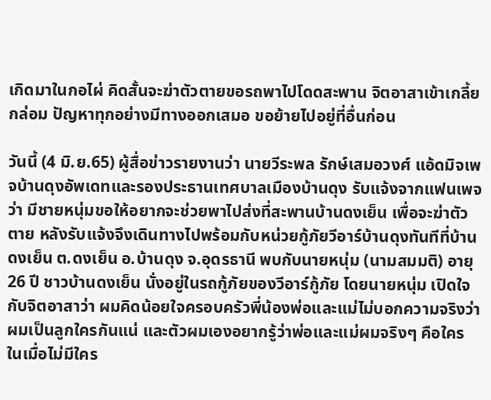เกิดมาในกอไผ่ คิดสั้นจะฆ่าตัวตายขอรถพาไปโดดสะพาน จิตอาสาเข้าเกลี้ยกล่อม ปัญหาทุกอย่างมีทางออกเสมอ ขอย้ายไปอยู่ที่อื่นก่อน

วันนี้ (4 มิ.ย.65) ผู้สื่อข่าวรายงานว่า นายวีระพล รักษ์เสมอวงศ์ แอ้ดมิจเพจบ้านดุงอัพเดทและรองประธานเทศบาลเมืองบ้านดุง รับแจ้งจากแฟนเพจว่า มีชายหนุ่มขอให้อยากจะช่วยพาไปส่งที่สะพานบ้านดงเย็น เพื่อจะฆ่าตัวตาย หลังรับแจ้งจึงเดินทางไปพร้อมกับหน่วยกู้ภัยวีอาร์บ้านดุงทันทีที่บ้านดงเย็น ต.ดงเย็น อ.บ้านดุง จ.อุดรธานี พบกับนายหนุ่ม (นามสมมติ) อายุ 26 ปี ชาวบ้านดงเย็น นั่งอยู่ในรถกู้ภัยของวีอาร์กู้ภัย โดยนายหนุ่ม เปิดใจกับจิตอาสาว่า ผมคิดน้อยใจครอบครัวพี่น้องพ่อและแม่ไม่บอกความจริงว่าผมเป็นลูกใครกันแน่ และตัวผมเองอยากรู้ว่าพ่อและแม่ผมจริงๆ คือใคร ในเมื่อไม่มีใคร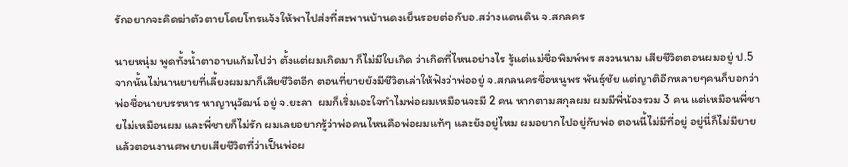รักอยากจะคิดฆ่าตัวตายโดยโทรแจ้งให้พาไปส่งที่สะพานบ้านดงเย็นรอยต่อกับอ.สว่างแดนดิน จ.สกลคร

นายหนุ่ม พูดทั้งน้ำตาอาบแก้มไปว่า ตั้งแต่ผมเกิดมา ก็ไม่มีใบเกิด ว่าเกิดที่ไหนอย่างไร รู้แต่แม่ชื่อพิมพ์พร สงวนนาม เสียชีวิตตอนผมอยู่ ป.5 จากนั้นไม่นานยายที่เลี้ยงผมมาก็เสียชีวิตอีก ตอนที่ยายยังมีชีวิตเล่าให้ฟังว่าพ่ออยู่ จ.สกลนครชื่อหนูพร พันธุ์ชัย แต่ญาติอีกหลายๆคนก็บอกว่า พ่อชื่อนายบรรหาร หาญานุวัฒน์ อยู่ จ.ยะลา  ผมก็เริ่มเอะใจทำไมพ่อผมเหมือนจะมี 2 คน หากตามสกุลผม ผมมีพี่น้องรวม 3 คน แต่เหมือนพี่ชายไม่เหมือนผม และพี่ชายก็ไม่รัก ผมเลยอยากรู้ว่าพ่อคนไหนคือพ่อผมแท้ๆ และยังอยู่ไหม ผมอยากไปอยู่กับพ่อ ตอนนี้ไม่มีที่อยู่ อยู่นี่ก็ไม่มียายแล้วตอนงานศพยายเสียชีวิตที่ว่าเป็นพ่อผ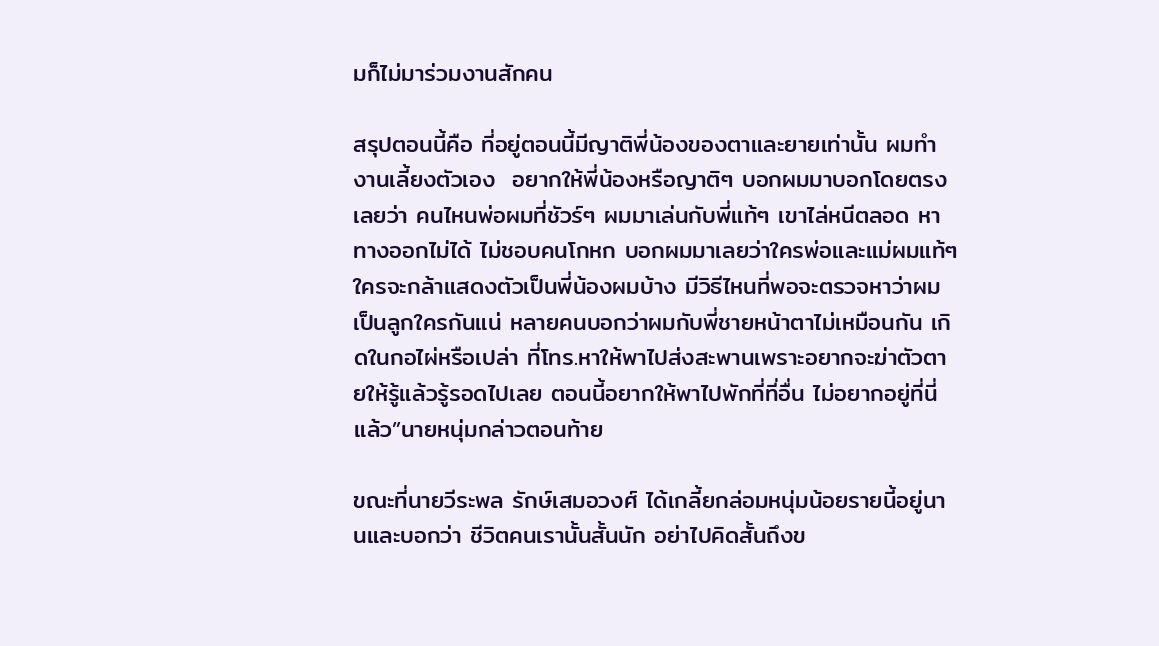มก็ไม่มาร่วมงานสักคน

สรุปตอนนี้คือ ที่อยู่ตอนนี้มีญาติพี่น้องของตาและยายเท่านั้น ผมทำงานเลี้ยงตัวเอง  อยากให้พี่น้องหรือญาติๆ บอกผมมาบอกโดยตรงเลยว่า คนไหนพ่อผมที่ชัวร์ๆ ผมมาเล่นกับพี่แท้ๆ เขาไล่หนีตลอด หาทางออกไม่ได้ ไม่ชอบคนโกหก บอกผมมาเลยว่าใครพ่อและแม่ผมแท้ๆ ใครจะกล้าแสดงตัวเป็นพี่น้องผมบ้าง มีวิธีไหนที่พอจะตรวจหาว่าผมเป็นลูกใครกันแน่ หลายคนบอกว่าผมกับพี่ชายหน้าตาไม่เหมือนกัน เกิดในกอไผ่หรือเปล่า ที่โทร.หาให้พาไปส่งสะพานเพราะอยากจะฆ่าตัวตายให้รู้แล้วรู้รอดไปเลย ตอนนี้อยากให้พาไปพักที่ที่อื่น ไม่อยากอยู่ที่นี่แล้ว”นายหนุ่มกล่าวตอนท้าย

ขณะที่นายวีระพล รักษ์เสมอวงศ์ ได้เกลี้ยกล่อมหนุ่มน้อยรายนี้อยู่นานและบอกว่า ชีวิตคนเรานั้นสั้นนัก อย่าไปคิดสั้นถึงข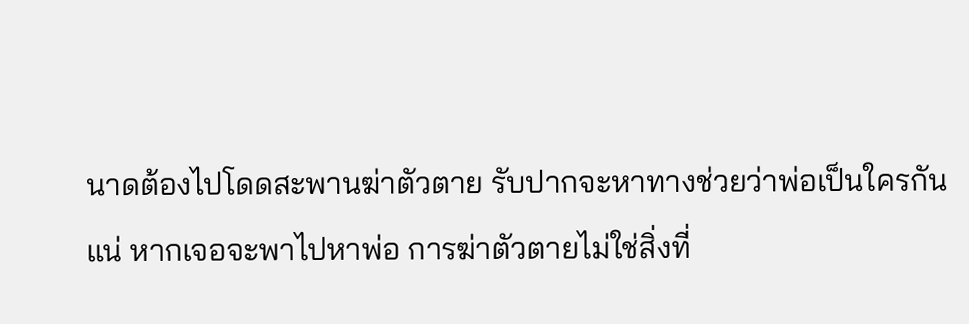นาดต้องไปโดดสะพานฆ่าตัวตาย รับปากจะหาทางช่วยว่าพ่อเป็นใครกันแน่ หากเจอจะพาไปหาพ่อ การฆ่าตัวตายไม่ใช่สิ่งที่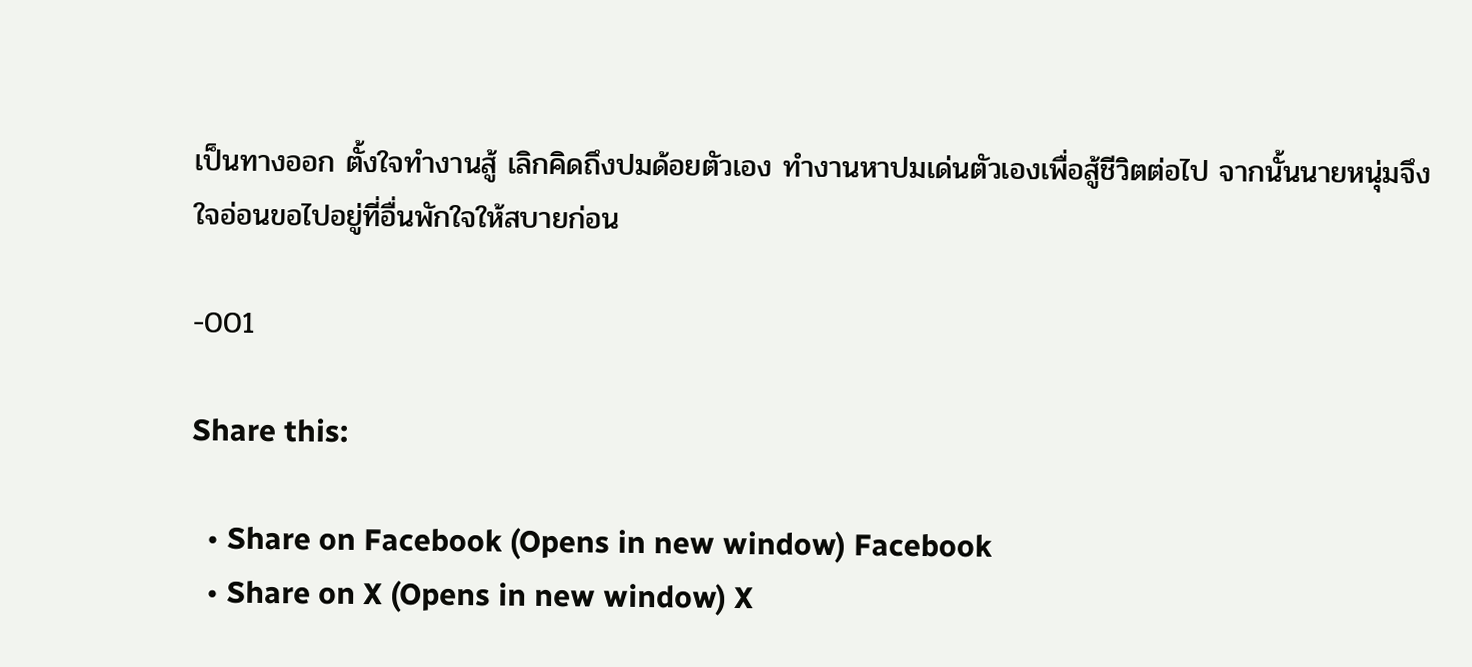เป็นทางออก ตั้งใจทำงานสู้ เลิกคิดถึงปมด้อยตัวเอง ทำงานหาปมเด่นตัวเองเพื่อสู้ชีวิตต่อไป จากนั้นนายหนุ่มจึงใจอ่อนขอไปอยู่ที่อื่นพักใจให้สบายก่อน

-001

Share this:

  • Share on Facebook (Opens in new window) Facebook
  • Share on X (Opens in new window) X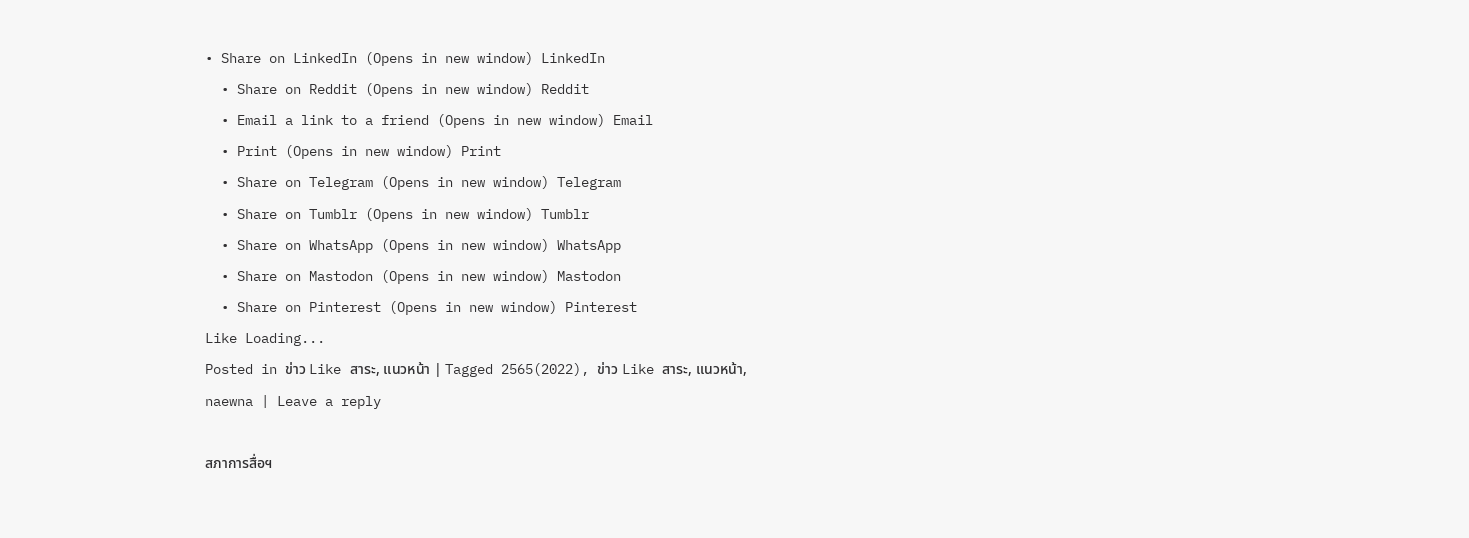• Share on LinkedIn (Opens in new window) LinkedIn
  • Share on Reddit (Opens in new window) Reddit
  • Email a link to a friend (Opens in new window) Email
  • Print (Opens in new window) Print
  • Share on Telegram (Opens in new window) Telegram
  • Share on Tumblr (Opens in new window) Tumblr
  • Share on WhatsApp (Opens in new window) WhatsApp
  • Share on Mastodon (Opens in new window) Mastodon
  • Share on Pinterest (Opens in new window) Pinterest
Like Loading...
Posted in ข่าว Like สาระ, แนวหน้า | Tagged 2565(2022), ข่าว Like สาระ, แนวหน้า, naewna | Leave a reply

สภาการสื่อฯ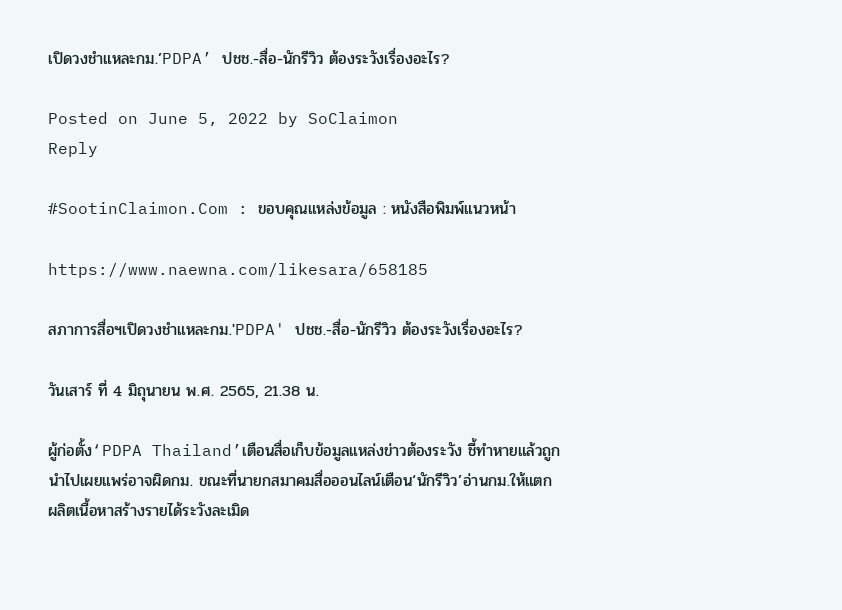เปิดวงชำแหละกม.’PDPA’ ปชช.-สื่อ-นักรีวิว ต้องระวังเรื่องอะไร?

Posted on June 5, 2022 by SoClaimon
Reply

#SootinClaimon.Com : ขอบคุณแหล่งข้อมูล : หนังสือพิมพ์แนวหน้า

https://www.naewna.com/likesara/658185

สภาการสื่อฯเปิดวงชำแหละกม.'PDPA' ปชช.-สื่อ-นักรีวิว ต้องระวังเรื่องอะไร?

วันเสาร์ ที่ 4 มิถุนายน พ.ศ. 2565, 21.38 น.

ผู้ก่อตั้ง‘PDPA Thailand’เตือนสื่อเก็บข้อมูลแหล่งข่าวต้องระวัง ชี้ทำหายแล้วถูกนำไปเผยแพร่อาจผิดกม. ขณะที่นายกสมาคมสื่อออนไลน์เตือน‘นักรีวิว’อ่านกม.ให้แตก ผลิตเนื้อหาสร้างรายได้ระวังละเมิด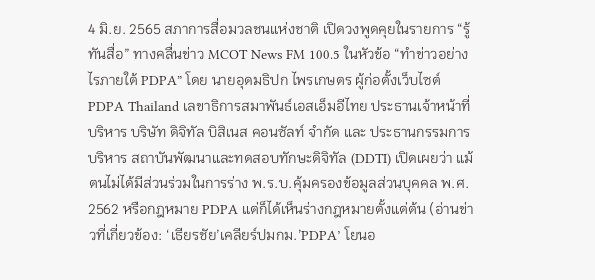4 มิ.ย. 2565 สภาการสื่อมวลชนแห่งชาติ เปิดวงพูดคุยในรายการ “รู้ทันสื่อ” ทางคลื่นข่าว MCOT News FM 100.5 ในหัวข้อ “ทำข่าวอย่างไรภายใต้ PDPA” โดย นายอุดมธิปก ไพรเกษตร ผู้ก่อตั้งเว็บไซต์ PDPA Thailand เลขาธิการสมาพันธ์เอสเอ็มอีไทย ประธานเจ้าหน้าที่บริหาร บริษัท ดิจิทัล บิสิเนส คอนซัลท์ จำกัด และ ประธานกรรมการบริหาร สถาบันพัฒนาและทดสอบทักษะดิจิทัล (DDTI) เปิดเผยว่า แม้ตนไม่ได้มีส่วนร่วมในการร่าง พ.ร.บ.คุ้มครองข้อมูลส่วนบุคคล พ.ศ. 2562 หรือกฎหมาย PDPA แต่ก็ได้เห็นร่างกฎหมายตั้งแต่ต้น (อ่านข่าวที่เกี่ยวข้อง: ‘เธียรชัย’เคลียร์ปมกม.’PDPA’ โยนอ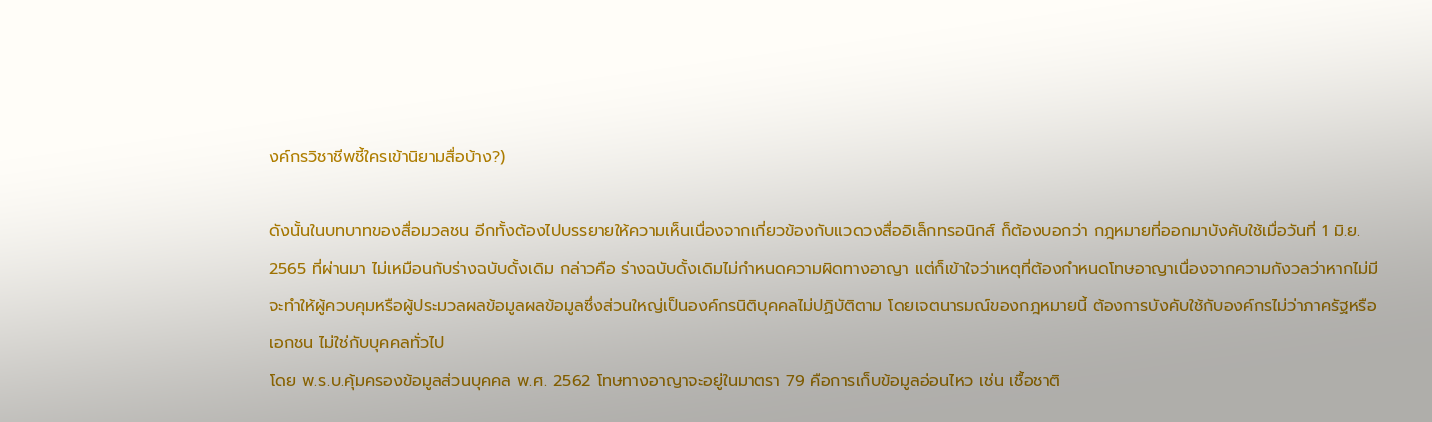งค์กรวิชาชีพชี้ใครเข้านิยามสื่อบ้าง?)

ดังนั้นในบทบาทของสื่อมวลชน อีกทั้งต้องไปบรรยายให้ความเห็นเนื่องจากเกี่ยวข้องกับแวดวงสื่ออิเล็กทรอนิกส์ ก็ต้องบอกว่า กฎหมายที่ออกมาบังคับใช้เมื่อวันที่ 1 มิ.ย. 2565 ที่ผ่านมา ไม่เหมือนกับร่างฉบับดั้งเดิม กล่าวคือ ร่างฉบับดั้งเดิมไม่กำหนดความผิดทางอาญา แต่ก็เข้าใจว่าเหตุที่ต้องกำหนดโทษอาญาเนื่องจากความกังวลว่าหากไม่มีจะทำให้ผู้ควบคุมหรือผู้ประมวลผลข้อมูลผลข้อมูลซึ่งส่วนใหญ่เป็นองค์กรนิติบุคคลไม่ปฏิบัติตาม โดยเจตนารมณ์ของกฎหมายนี้ ต้องการบังคับใช้กับองค์กรไม่ว่าภาครัฐหรือเอกชน ไม่ใช่กับบุคคลทั่วไป
โดย พ.ร.บ.คุ้มครองข้อมูลส่วนบุคคล พ.ศ. 2562 โทษทางอาญาจะอยู่ในมาตรา 79 คือการเก็บข้อมูลอ่อนไหว เช่น เชื้อชาติ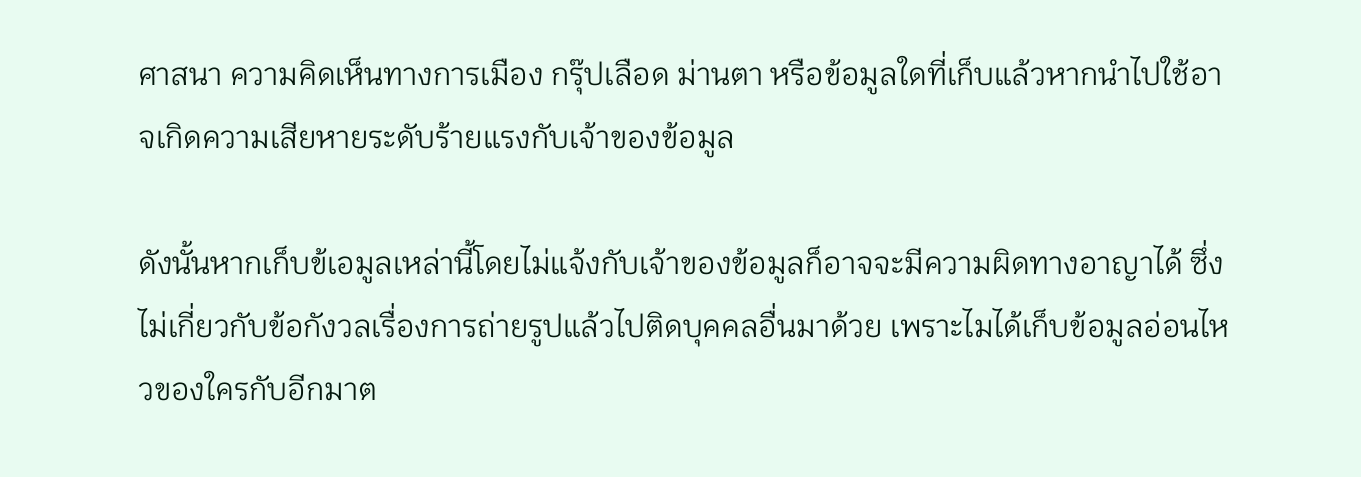ศาสนา ความคิดเห็นทางการเมือง กรุ๊ปเลือด ม่านตา หรือข้อมูลใดที่เก็บแล้วหากนำไปใช้อาจเกิดความเสียหายระดับร้ายแรงกับเจ้าของข้อมูล

ดังนั้นหากเก็บข้เอมูลเหล่านี้โดยไม่แจ้งกับเจ้าของข้อมูลก็อาจจะมีความผิดทางอาญาได้ ซึ่งไม่เกี่ยวกับข้อกังวลเรื่องการถ่ายรูปแล้วไปติดบุคคลอื่นมาด้วย เพราะไมได้เก็บข้อมูลอ่อนไหวของใครกับอีกมาต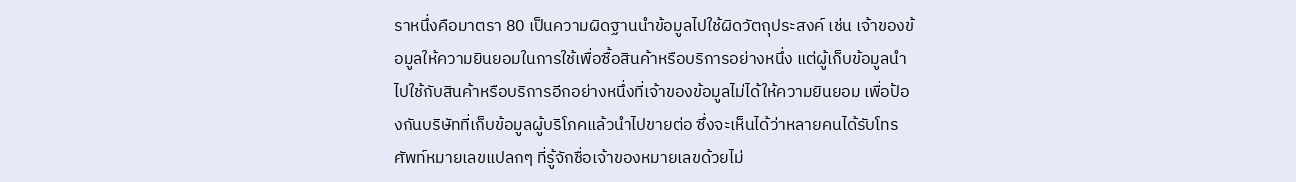ราหนึ่งคือมาตรา 80 เป็นความผิดฐานนำข้อมูลไปใช้ผิดวัตถุประสงค์ เช่น เจ้าของข้อมูลให้ความยินยอมในการใช้เพื่อซื้อสินค้าหรือบริการอย่างหนึ่ง แต่ผู้เก็บข้อมูลนำไปใช้กับสินค้าหรือบริการอีกอย่างหนึ่งที่เจ้าของข้อมูลไม่ได้ให้ความยินยอม เพื่อป้องกันบริษัทที่เก็บข้อมูลผู้บริโภคแล้วนำไปขายต่อ ซึ่งจะเห็นได้ว่าหลายคนได้รับโทรศัพท์หมายเลขแปลกๆ ที่รู้จักชื่อเจ้าของหมายเลขด้วยไม่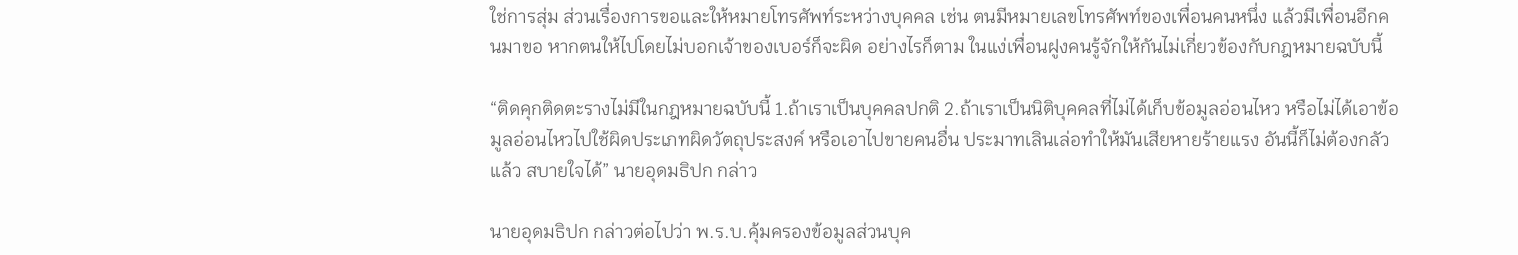ใช่การสุ่ม ส่วนเรื่องการขอและให้หมายโทรศัพท์ระหว่างบุคคล เช่น ตนมีหมายเลขโทรศัพท์ของเพื่อนคนหนึ่ง แล้วมีเพื่อนอีกคนมาขอ หากตนให้ไปโดยไม่บอกเจ้าของเบอร์ก็จะผิด อย่างไรก็ตาม ในแง่เพื่อนฝูงคนรู้จักให้กันไม่เกี่ยวข้องกับกฎหมายฉบับนี้

“ติดคุกติดตะรางไม่มีในกฎหมายฉบับนี้ 1.ถ้าเราเป็นบุคคลปกติ 2.ถ้าเราเป็นนิติบุคคลที่ไม่ได้เก็บข้อมูลอ่อนไหว หรือไม่ได้เอาข้อมูลอ่อนไหวไปใช้ผิดประเภทผิดวัตถุประสงค์ หรือเอาไปขายคนอื่น ประมาทเลินเล่อทำให้มันเสียหายร้ายแรง อันนี้ก็ไม่ต้องกลัวแล้ว สบายใจได้” นายอุดมธิปก กล่าว

นายอุดมธิปก กล่าวต่อไปว่า พ.ร.บ.คุ้มครองข้อมูลส่วนบุค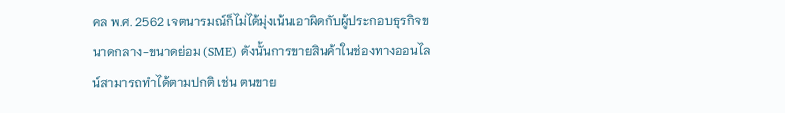คล พ.ศ. 2562 เจตนารมณ์ก็ไม่ได้มุ่งเน้นเอาผิดกับผู้ประกอบธุรกิจขนาดกลาง-ขนาดย่อม (SME) ดังนั้นการขายสินค้าในช่องทางออนไลน์สามารถทำได้ตามปกติ เช่น ตนขาย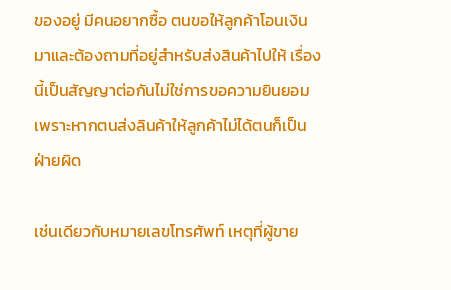ของอยู่ มีคนอยากซื้อ ตนขอให้ลูกค้าโอนเงินมาและต้องถามที่อยู่สำหรับส่งสินค้าไปให้ เรื่องนี้เป็นสัญญาต่อกันไม่ใช่การขอความยินยอม เพราะหากตนส่งลินค้าให้ลูกค้าไม่ได้ตนก็เป็นฝ่ายผิด

เช่นเดียวกับหมายเลขโทรศัพท์ เหตุที่ผู้ขาย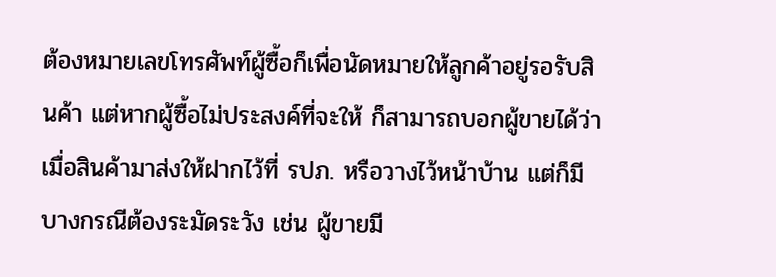ต้องหมายเลขโทรศัพท์ผู้ซื้อก็เพื่อนัดหมายให้ลูกค้าอยู่รอรับสินค้า แต่หากผู้ซื้อไม่ประสงค์ที่จะให้ ก็สามารถบอกผู้ขายได้ว่าเมื่อสินค้ามาส่งให้ฝากไว้ที่ รปภ. หรือวางไว้หน้าบ้าน แต่ก็มีบางกรณีต้องระมัดระวัง เช่น ผู้ขายมี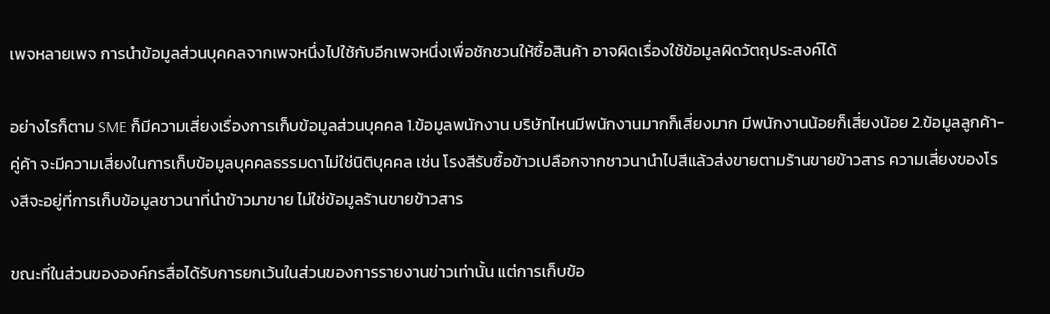เพจหลายเพจ การนำข้อมูลส่วนบุคคลจากเพจหนึ่งไปใช้กับอีกเพจหนึ่งเพื่อชักชวนให้ซื้อสินค้า อาจผิดเรื่องใช้ข้อมูลผิดวัตถุประสงค์ได้

อย่างไรก็ตาม SME ก็มีความเสี่ยงเรื่องการเก็บข้อมูลส่วนบุคคล 1.ข้อมูลพนักงาน บริษัทไหนมีพนักงานมากก็เสี่ยงมาก มีพนักงานน้อยก็เสี่ยงน้อย 2.ข้อมูลลูกค้า-คู่ค้า จะมีความเสี่ยงในการเก็บข้อมูลบุคคลธรรมดาไม่ใช่นิติบุคคล เช่น โรงสีรับซื้อข้าวเปลือกจากชาวนานำไปสีแล้วส่งขายตามร้านขายข้าวสาร ความเสี่ยงของโรงสีจะอยู่ที่การเก็บข้อมูลชาวนาที่นำข้าวมาขาย ไม่ใช่ข้อมูลร้านขายข้าวสาร

ขณะที่ในส่วนขององค์กรสื่อได้รับการยกเว้นในส่วนของการรายงานข่าวเท่านั้น แต่การเก็บข้อ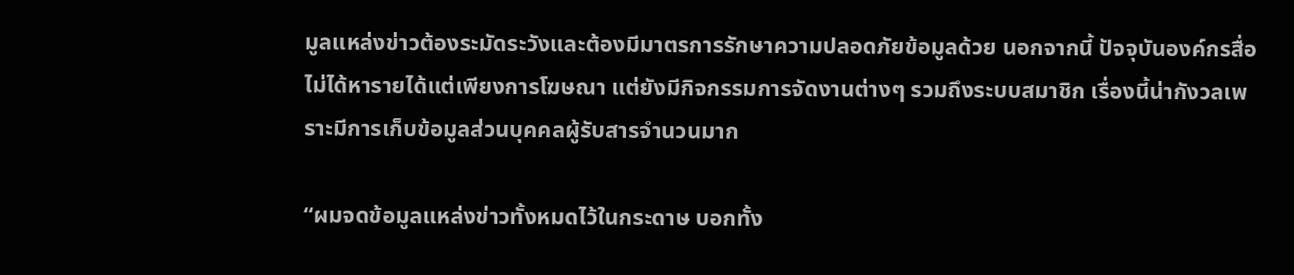มูลแหล่งข่าวต้องระมัดระวังและต้องมีมาตรการรักษาความปลอดภัยข้อมูลด้วย นอกจากนี้ ปัจจุบันองค์กรสื่อไม่ได้หารายได้แต่เพียงการโฆษณา แต่ยังมีกิจกรรมการจัดงานต่างๆ รวมถึงระบบสมาชิก เรื่องนี้น่ากังวลเพราะมีการเก็บข้อมูลส่วนบุคคลผู้รับสารจำนวนมาก

“ผมจดข้อมูลแหล่งข่าวทั้งหมดไว้ในกระดาษ บอกทั้ง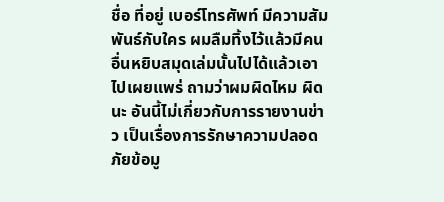ชื่อ ที่อยู่ เบอร์โทรศัพท์ มีความสัมพันธ์กับใคร ผมลืมทิ้งไว้แล้วมีคนอื่นหยิบสมุดเล่มนั้นไปได้แล้วเอาไปเผยแพร่ ถามว่าผมผิดไหม ผิดนะ อันนี้ไม่เกี่ยวกับการรายงานข่าว เป็นเรื่องการรักษาความปลอดภัยข้อมู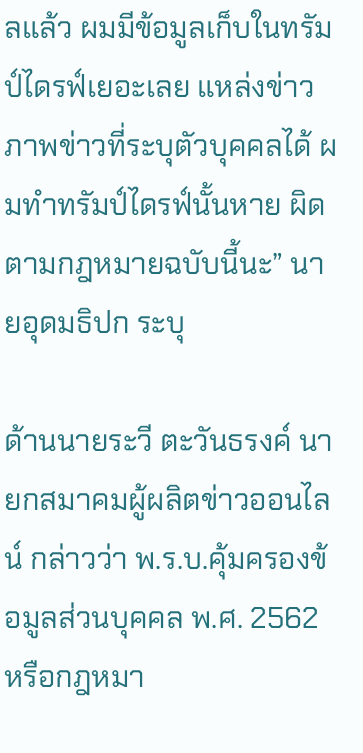ลแล้ว ผมมีข้อมูลเก็บในทรัมป์ไดรฟ์เยอะเลย แหล่งข่าว ภาพข่าวที่ระบุตัวบุคคลได้ ผมทำทรัมป์ไดรฟ์นั้นหาย ผิดตามกฎหมายฉบับนี้นะ” นายอุดมธิปก ระบุ

ด้านนายระวี ตะวันธรงค์ นายกสมาคมผู้ผลิตข่าวออนไลน์ กล่าวว่า พ.ร.บ.คุ้มครองข้อมูลส่วนบุคคล พ.ศ. 2562 หรือกฎหมา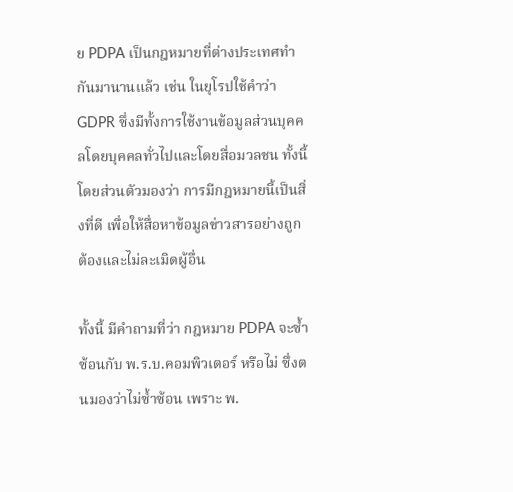ย PDPA เป็นกฎหมายที่ต่างประเทศทำกันมานานแล้ว เช่น ในยุโรปใช้คำว่า GDPR ซึ่งมีทั้งการใช้งานข้อมูลส่วนบุคคลโดยบุคคลทั่วไปและโดยสื่อมวลชน ทั้งนี้ โดยส่วนตัวมองว่า การมีกฎหมายนี้เป็นสิ่งที่ดี เพื่อให้สื่อหาข้อมูลข่าวสารอย่างถูกต้องและไม่ละเมิดผู้อื่น

ทั้งนี้ มีคำถามที่ว่า กฎหมาย PDPA จะซ้ำซ้อนกับ พ.ร.บ.คอมพิวเตอร์ หรือไม่ ซึ่งตนมองว่าไม่ซ้ำซ้อน เพราะ พ.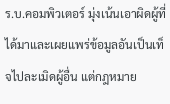ร.บ.คอมพิวเตอร์ มุ่งเน้นเอาผิดผู้ที่ได้มาและเผยแพร่ข้อมูลอันเป็นเท็จไปละเมิดผู้อื่น แต่กฎหมาย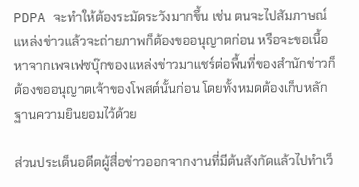PDPA จะทำให้ต้องระมัดระวังมากขึ้น เช่น ตนจะไปสัมภาษณ์แหล่งข่าวแล้วจะถ่ายภาพก็ต้องขออนุญาตก่อน หรือจะขอเนื้อหาจากเพจเฟซบุ๊กของแหล่งข่าวมาแชร์ต่อพื้นที่ของสำนักข่าวก็ต้องขออนุญาตเจ้าของโพสต์นั้นก่อน โดยทั้งหมดต้องเก็บหลักฐานความยินยอมไว้ด้วย

ส่วนประเด็นอดีตผู้สื่อข่าวออกจากงานที่มีต้นสังกัดแล้วไปทำเว็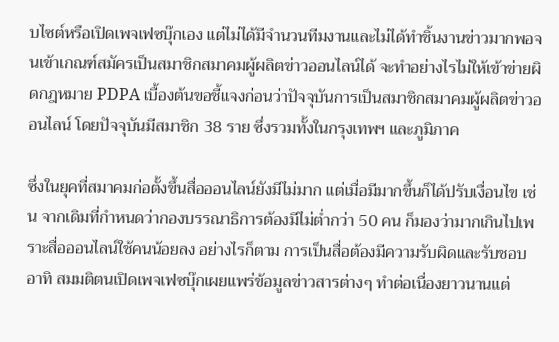บไซต์หรือเปิดเพจเฟซบุ๊กเอง แต่ไม่ได้มีจำนวนทีมงานและไม่ได้ทำชิ้นงานข่าวมากพอจนเข้าเกณฑ์สมัครเป็นสมาชิกสมาคมผู้ผลิตข่าวออนไลน์ได้ จะทำอย่างไรไม่ให้เข้าข่ายผิดกฎหมาย PDPA เบื้องต้นขอชี้แจงก่อนว่าปัจจุบันการเป็นสมาชิกสมาคมผู้ผลิตข่าวออนไลน์ โดยปัจจุบันมีสมาชิก 38 ราย ซึ่งรวมทั้งในกรุงเทพฯ และภูมิภาค

ซึ่งในยุคที่สมาคมก่อตั้งขึ้นสื่อออนไลน์ยังมีไม่มาก แต่เมื่อมีมากขึ้นก็ได้ปรับเงื่อนไข เช่น จากเดิมที่กำหนดว่ากองบรรณาธิการต้องมีไม่ต่ำกว่า 50 คน ก็มองว่ามากเกินไปเพราะสื่อออนไลน์ใช้คนน้อยลง อย่างไรก็ตาม การเป็นสื่อต้องมีความรับผิดและรับชอบ อาทิ สมมติตนเปิดเพจเฟซบุ๊กเผยแพร่ข้อมูลข่าวสารต่างๆ ทำต่อเนื่องยาวนานแต่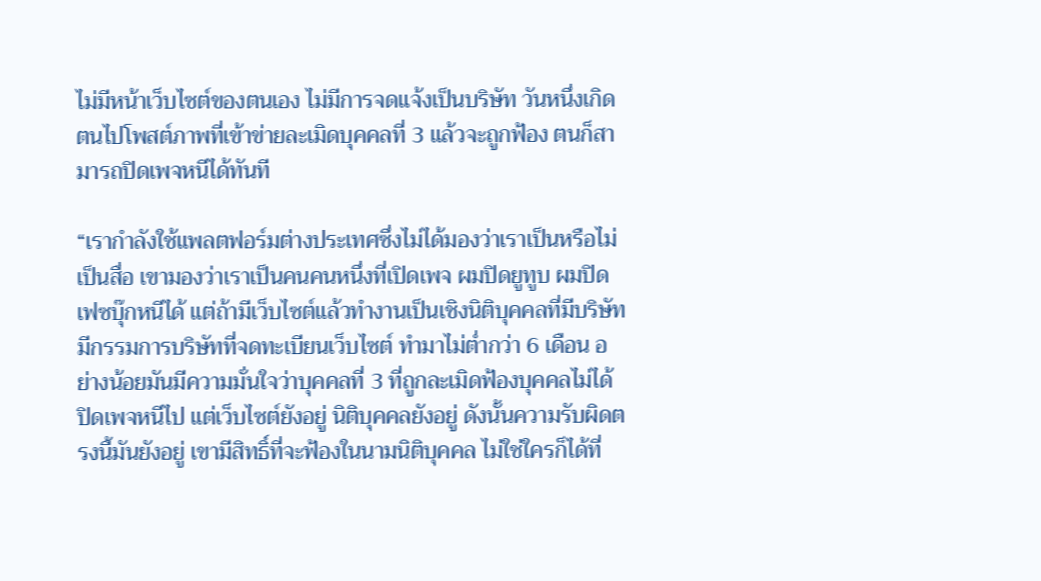ไม่มีหน้าเว็บไซต์ของตนเอง ไม่มีการจดแจ้งเป็นบริษัท วันหนึ่งเกิดตนไปโพสต์ภาพที่เข้าข่ายละเมิดบุคคลที่ 3 แล้วจะถูกฟ้อง ตนก็สามารถปิดเพจหนีได้ทันที

“เรากำลังใช้แพลตฟอร์มต่างประเทศซึ่งไม่ได้มองว่าเราเป็นหรือไม่เป็นสื่อ เขามองว่าเราเป็นคนคนหนึ่งที่เปิดเพจ ผมปิดยูทูบ ผมปิดเฟซบุ๊กหนีได้ แต่ถ้ามีเว็บไซต์แล้วทำงานเป็นเชิงนิติบุคคลที่มีบริษัท มีกรรมการบริษัทที่จดทะเบียนเว็บไซต์ ทำมาไม่ต่ำกว่า 6 เดือน อย่างน้อยมันมีความมั่นใจว่าบุคคลที่ 3 ที่ถูกละเมิดฟ้องบุคคลไม่ได้ ปิดเพจหนีไป แต่เว็บไซต์ยังอยู่ นิติบุคคลยังอยู่ ดังนั้นความรับผิดตรงนี้มันยังอยู่ เขามีสิทธิ์ที่จะฟ้องในนามนิติบุคคล ไม่ใช่ใครก็ได้ที่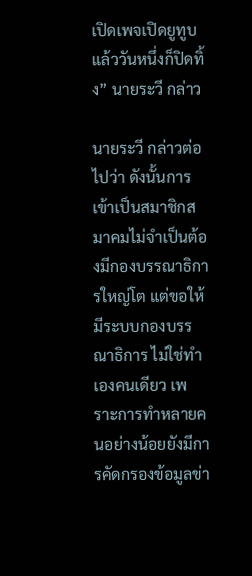เปิดเพจเปิดยูทูบแล้ววันหนึ่งก็ปิดทิ้ง” นายระวี กล่าว

นายระวี กล่าวต่อไปว่า ดังนั้นการเข้าเป็นสมาชิกสมาคมไม่จำเป็นต้องมีกองบรรณาธิการใหญ่โต แต่ขอให้มีระบบกองบรรณาธิการ ไม่ใช่ทำเองคนเดียว เพราะการทำหลายคนอย่างน้อยยังมีการคัดกรองข้อมูลข่า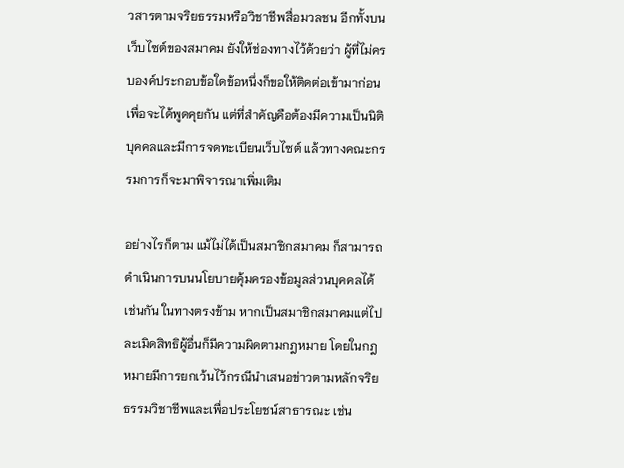วสารตามจริยธรรมหรือวิชาชีพสื่อมวลชน อีกทั้งบนเว็บไซต์ของสมาคม ยังให้ช่องทางไว้ด้วยว่า ผู้ที่ไม่ครบองค์ประกอบข้อใดข้อหนึ่งก็ขอให้ติดต่อเข้ามาก่อนเพื่อจะได้พูดคุยกัน แต่ที่สำคัญคือต้องมีความเป็นนิติบุคคลและมีการจดทะเบียนเว็บไซต์ แล้วทางคณะกรรมการก็จะมาพิจารณาเพิ่มเติม

อย่างไรก็ตาม แม้ไม่ได้เป็นสมาชิกสมาคม ก็สามารถดำเนินการบนนโยบายคุ้มครองข้อมูลส่วนบุคคลได้เช่นกัน ในทางตรงข้าม หากเป็นสมาชิกสมาคมแต่ไปละเมิดสิทธิผู้อื่นก็มีความผิดตามกฎหมาย โดยในกฎหมายมีการยกเว้นไว้กรณีนำเสนอข่าวตามหลักจริยธรรมวิชาชีพและเพื่อประโยชน์สาธารณะ เช่น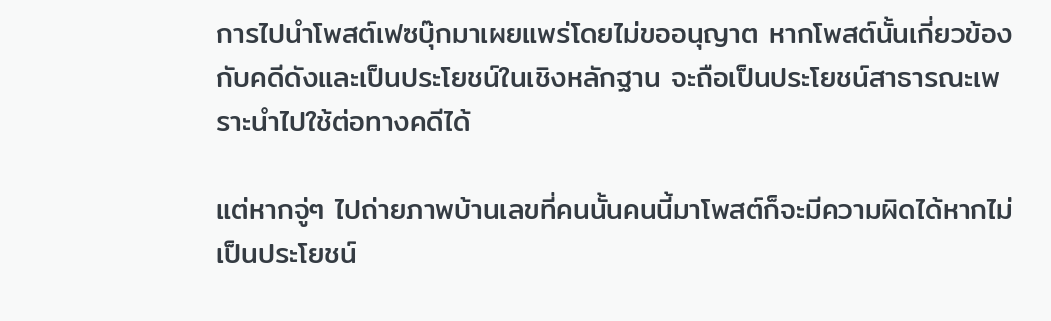การไปนำโพสต์เฟซบุ๊กมาเผยแพร่โดยไม่ขออนุญาต หากโพสต์นั้นเกี่ยวข้องกับคดีดังและเป็นประโยชน์ในเชิงหลักฐาน จะถือเป็นประโยชน์สาธารณะเพราะนำไปใช้ต่อทางคดีได้

แต่หากจู่ๆ ไปถ่ายภาพบ้านเลขที่คนนั้นคนนี้มาโพสต์ก็จะมีความผิดได้หากไม่เป็นประโยชน์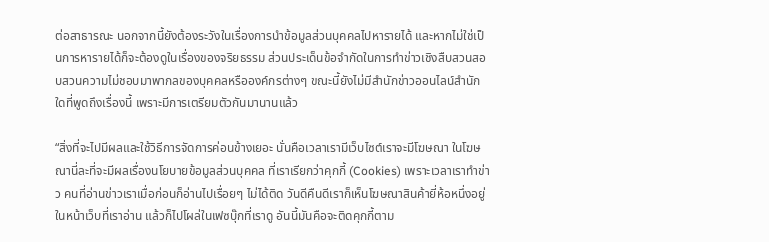ต่อสาธารณะ นอกจากนี้ยังต้องระวังในเรื่องการนำข้อมูลส่วนบุคคลไปหารายได้ และหากไม่ใช่เป็นการหารายได้ก็จะต้องดูในเรื่องของจริยธรรม ส่วนประเด็นข้อจำกัดในการทำข่าวเชิงสืบสวนสอบสวนความไม่ชอบมาพากลของบุคคลหรือองค์กรต่างๆ ขณะนี้ยังไม่มีสำนักข่าวออนไลน์สำนักใดที่พูดถึงเรื่องนี้ เพราะมีการเตรียมตัวกันมานานแล้ว

“สิ่งที่จะไปมีผลและใช้วิธีการจัดการค่อนข้างเยอะ นั่นคือเวลาเรามีเว็บไซต์เราจะมีโฆษณา ในโฆษณานี่ละที่จะมีผลเรื่องนโยบายข้อมูลส่วนบุคคล ที่เราเรียกว่าคุกกี้ (Cookies) เพราะเวลาเราทำข่าว คนที่อ่านข่าวเราเมื่อก่อนก็อ่านไปเรื่อยๆ ไม่ได้ติด วันดีคืนดีเราก็เห็นโฆษณาสินค้ายี่ห้อหนึ่งอยู่ในหน้าเว็บที่เราอ่าน แล้วก็ไปโผล่ในเฟซบุ๊กที่เราดู อันนี้มันคือจะติดคุกกี้ตาม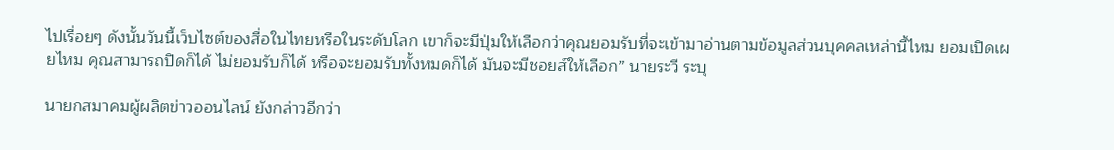ไปเรื่อยๆ ดังนั้นวันนี้เว็บไซต์ของสื่อในไทยหรือในระดับโลก เขาก็จะมีปุ่มให้เลือกว่าคุณยอมรับที่จะเข้ามาอ่านตามข้อมูลส่วนบุคคลเหล่านี้ไหม ยอมเปิดเผยไหม คุณสามารถปิดก็ได้ ไม่ยอมรับก็ได้ หรือจะยอมรับทั้งหมดก็ได้ มันจะมีชอยส์ให้เลือก” นายระวี ระบุ

นายกสมาคมผู้ผลิตข่าวออนไลน์ ยังกล่าวอีกว่า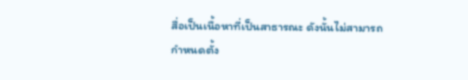สื่อเป็นเนื้อหาที่เป็นสาธารณะ ดังนั้นไม่สามารถกำหนดตั้ง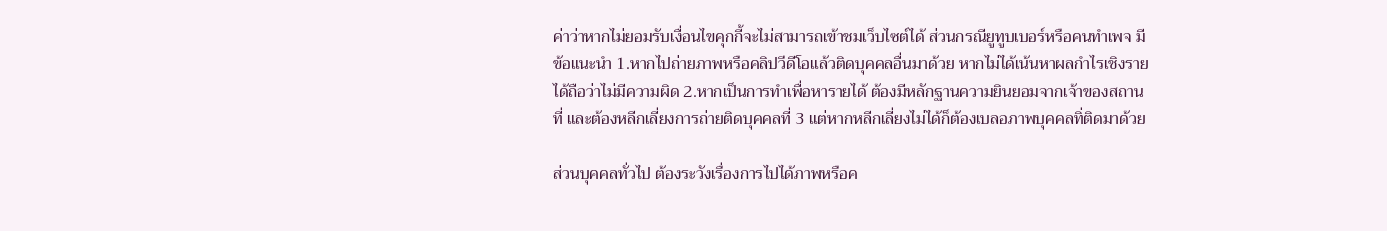ค่าว่าหากไม่ยอมรับเงื่อนไขคุกกี้จะไม่สามารถเข้าชมเว็บไซต์ได้ ส่วนกรณียูทูบเบอร์หรือคนทำเพจ มีข้อแนะนำ 1.หากไปถ่ายภาพหรือคลิปวีดีโอแล้วติดบุคคลอื่นมาด้วย หากไม่ได้เน้นหาผลกำไรเชิงรายได้ถือว่าไม่มีความผิด 2.หากเป็นการทำเพื่อหารายได้ ต้องมีหลักฐานความยินยอมจากเจ้าของสถานที่ และต้องหลีกเลี่ยงการถ่ายติดบุคคลที่ 3 แต่หากหลีกเลี่ยงไม่ได้ก็ต้องเบลอภาพบุคคลทิ่ติดมาด้วย

ส่วนบุคคลทั่วไป ต้องระวังเรื่องการไปได้ภาพหรือค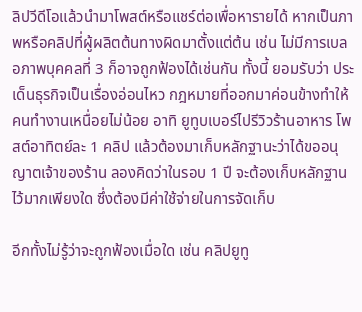ลิปวีดีโอแล้วนำมาโพสต์หรือแชร์ต่อเพื่อหารายได้ หากเป็นภาพหรือคลิปที่ผู้ผลิตต้นทางผิดมาตั้งแต่ต้น เช่น ไม่มีการเบลอภาพบุคคลที่ 3 ก็อาจถูกฟ้องได้เช่นกัน ทั้งนี้ ยอมรับว่า ประเด็นธุรกิจเป็นเรื่องอ่อนไหว กฎหมายที่ออกมาค่อนข้างทำให้คนทำงานเหนื่อยไม่น้อย อาทิ ยูทูบเบอร์ไปรีวิวร้านอาหาร โพสต์อาทิตย์ละ 1 คลิป แล้วต้องมาเก็บหลักฐานะว่าได้ขออนุญาตเจ้าของร้าน ลองคิดว่าในรอบ 1 ปี จะต้องเก็บหลักฐานไว้มากเพียงใด ซึ่งต้องมีค่าใช้จ่ายในการจัดเก็บ

อีกทั้งไม่รู้ว่าจะถูกฟ้องเมื่อใด เช่น คลิปยูทู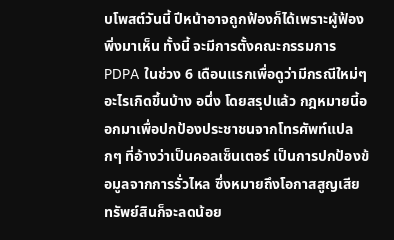บโพสต์วันนี้ ปีหน้าอาจถูกฟ้องก็ได้เพราะผู้ฟ้องพิ่งมาเห็น ทั้งนี้ จะมีการตั้งคณะกรรมการ PDPA ในช่วง 6 เดือนแรกเพื่อดูว่ามีกรณีใหม่ๆ อะไรเกิดขึ้นบ้าง อนึ่ง โดยสรุปแล้ว กฎหมายนี้ออกมาเพื่อปกป้องประชาชนจากโทรศัพท์แปลกๆ ที่อ้างว่าเป็นคอลเซ็นเตอร์ เป็นการปกป้องข้อมูลจากการรั่วไหล ซึ่งหมายถึงโอกาสสูญเสียทรัพย์สินก็จะลดน้อย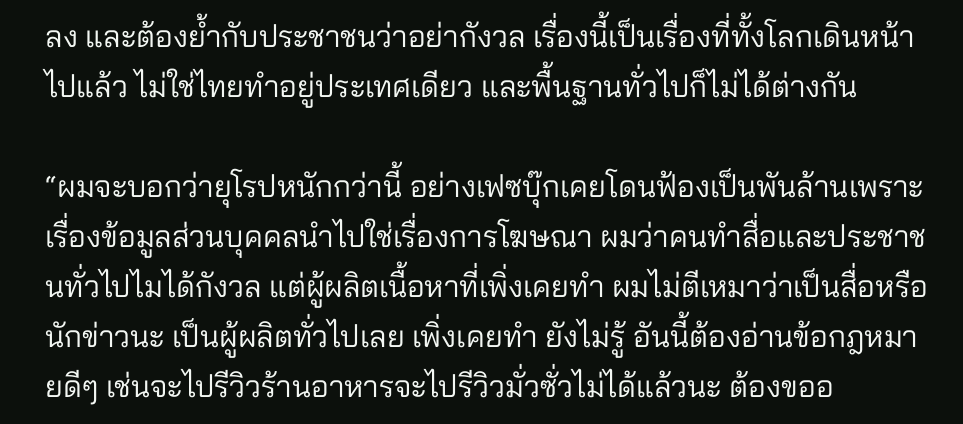ลง และต้องย้ำกับประชาชนว่าอย่ากังวล เรื่องนี้เป็นเรื่องที่ทั้งโลกเดินหน้าไปแล้ว ไม่ใช่ไทยทำอยู่ประเทศเดียว และพื้นฐานทั่วไปก็ไม่ได้ต่างกัน

“ผมจะบอกว่ายุโรปหนักกว่านี้ อย่างเฟซบุ๊กเคยโดนฟ้องเป็นพันล้านเพราะเรื่องข้อมูลส่วนบุคคลนำไปใช่เรื่องการโฆษณา ผมว่าคนทำสื่อและประชาชนทั่วไปไมได้กังวล แต่ผู้ผลิตเนื้อหาที่เพิ่งเคยทำ ผมไม่ตีเหมาว่าเป็นสื่อหรือนักข่าวนะ เป็นผู้ผลิตทั่วไปเลย เพิ่งเคยทำ ยังไม่รู้ อันนี้ต้องอ่านข้อกฎหมายดีๆ เช่นจะไปรีวิวร้านอาหารจะไปรีวิวมั่วซั่วไม่ได้แล้วนะ ต้องขออ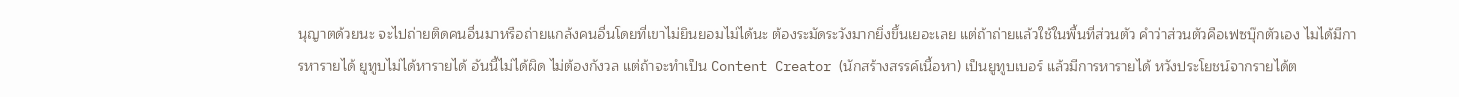นุญาตด้วยนะ จะไปถ่ายติดคนอื่นมาหรือถ่ายแกล้งคนอื่นโดยที่เขาไม่ยินยอมไม่ได้นะ ต้องระมัดระวังมากยิ่งขึ้นเยอะเลย แต่ถ้าถ่ายแล้วใช้ในพื้นที่ส่วนตัว คำว่าส่วนตัวคือเฟซบุ๊กตัวเอง ไมได้มีการหารายได้ ยูทูบไม่ได้หารายได้ อันนี้ไม่ได้ผิด ไม่ต้องกังวล แต่ถ้าจะทำเป็น Content Creator (นักสร้างสรรค์เนื้อหา) เป็นยูทูบเบอร์ แล้วมีการหารายได้ หวังประโยชน์จากรายได้ต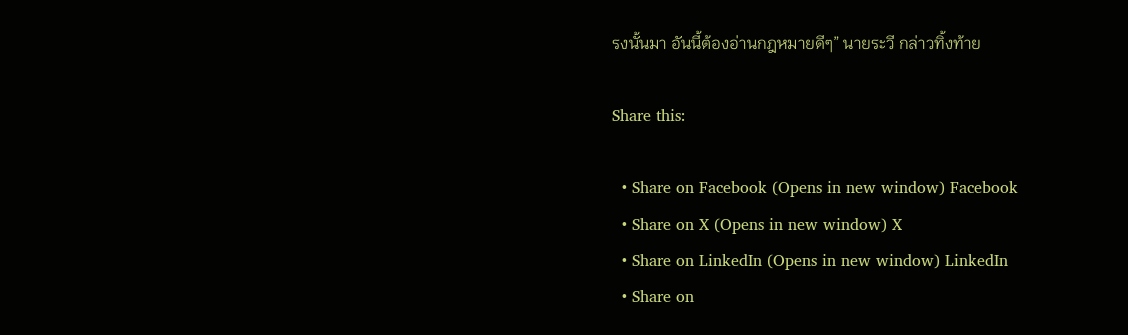รงนั้นมา อันนี้ต้องอ่านกฎหมายดีๆ” นายระวี กล่าวทิ้งท้าย

Share this:

  • Share on Facebook (Opens in new window) Facebook
  • Share on X (Opens in new window) X
  • Share on LinkedIn (Opens in new window) LinkedIn
  • Share on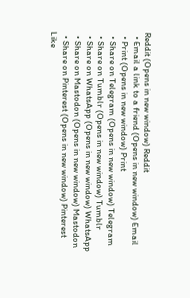Reddit (Opens in new window) Reddit
  • Email a link to a friend (Opens in new window) Email
  • Print (Opens in new window) Print
  • Share on Telegram (Opens in new window) Telegram
  • Share on Tumblr (Opens in new window) Tumblr
  • Share on WhatsApp (Opens in new window) WhatsApp
  • Share on Mastodon (Opens in new window) Mastodon
  • Share on Pinterest (Opens in new window) Pinterest
Like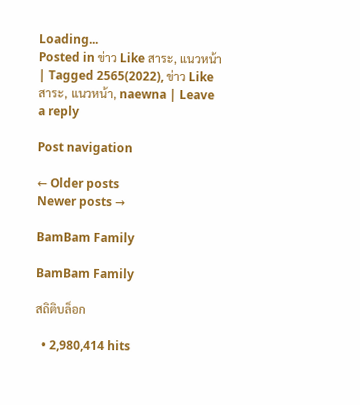Loading...
Posted in ข่าว Like สาระ, แนวหน้า | Tagged 2565(2022), ข่าว Like สาระ, แนวหน้า, naewna | Leave a reply

Post navigation

← Older posts
Newer posts →

BamBam Family

BamBam Family

สถิติบล็อก

  • 2,980,414 hits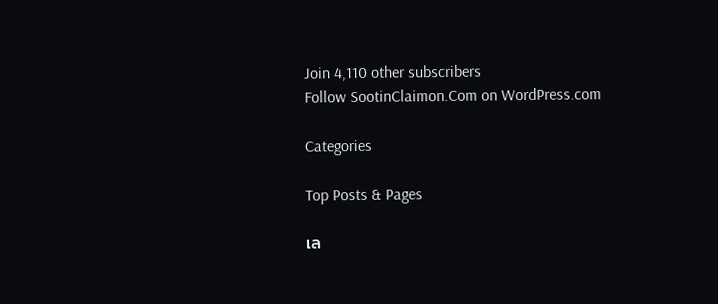Join 4,110 other subscribers
Follow SootinClaimon.Com on WordPress.com

Categories

Top Posts & Pages

เล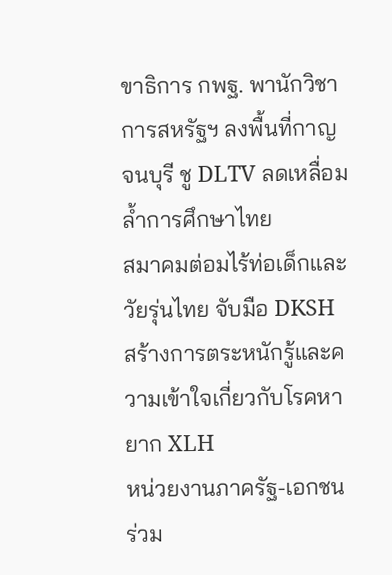ขาธิการ กพฐ. พานักวิชาการสหรัฐฯ ลงพื้นที่กาญจนบุรี ชู DLTV ลดเหลื่อมล้ำการศึกษาไทย
สมาคมต่อมไร้ท่อเด็กและวัยรุ่นไทย จับมือ DKSH สร้างการตระหนักรู้และความเข้าใจเกี่ยวกับโรคหายาก XLH
หน่วยงานภาครัฐ-เอกชน ร่วม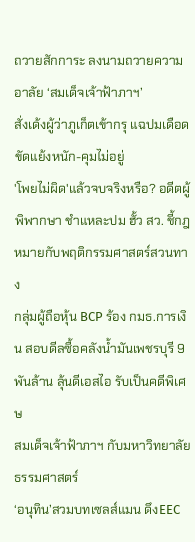ถวายสักการะ ลงนามถวายความอาลัย ‘สมเด็จเจ้าฟ้าภาฯ’
สั่งเด้งผู้ว่าภูเก็ตเข้ากรุ แฉปมเดือด ขัดแย้งหนัก-คุมไม่อยู่
'โพยไม่ผิด'แล้วจบจริงหรือ? อดีตผู้พิพากษา ชำแหละปม ฮั้ว สว. ชี้กฎหมายกับพฤติกรรมศาสตร์สวนทาง
กลุ่มผู้ถือหุ้น BCP ร้อง กมธ.การเงิน สอบดีลซื้อคลังน้ำมันเพชรบุรี 9 พันล้าน ลุ้นดีเอสไอ รับเป็นคดีพิเศษ
สมเด็จเจ้าฟ้าภาฯ กับมหาวิทยาลัยธรรมศาสตร์
‘อนุทิน’สวมบทเซลส์แมน ดึงEEC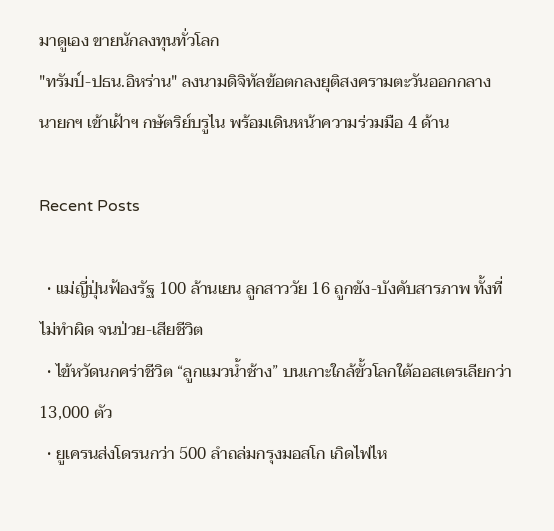มาดูเอง ขายนักลงทุนทั่วโลก
"ทรัมป์-ปธน.อิหร่าน" ลงนามดิจิทัลข้อตกลงยุติสงครามตะวันออกกลาง
นายกฯ เข้าเฝ้าฯ กษัตริย์บรูไน พร้อมเดินหน้าความร่วมมือ 4 ด้าน

Recent Posts

  • แม่ญี่ปุ่นฟ้องรัฐ 100 ล้านเยน ลูกสาววัย 16 ถูกขัง-บังคับสารภาพ ทั้งที่ไม่ทำผิด จนป่วย-เสียชีวิต
  • ไข้หวัดนกคร่าชีวิต “ลูกแมวน้ำช้าง” บนเกาะใกล้ขั้วโลกใต้ออสเตรเลียกว่า 13,000 ตัว
  • ยูเครนส่งโดรนกว่า 500 ลำถล่มกรุงมอสโก เกิดไฟไห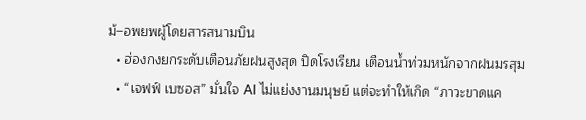ม้–อพยพผู้โดยสารสนามบิน
  • ฮ่องกงยกระดับเตือนภัยฝนสูงสุด ปิดโรงเรียน เตือนน้ำท่วมหนักจากฝนมรสุม
  • “เจฟฟ์ เบซอส” มั่นใจ AI ไม่แย่งงานมนุษย์ แต่จะทำให้เกิด “ภาวะขาดแค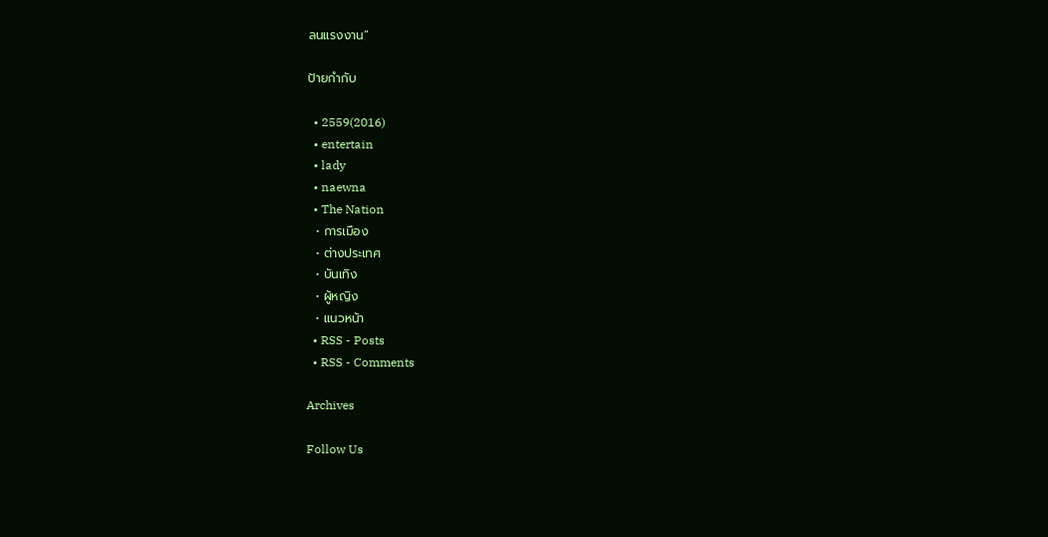ลนแรงงาน”

ป้ายกำกับ

  • 2559(2016)
  • entertain
  • lady
  • naewna
  • The Nation
  • การเมือง
  • ต่างประเทศ
  • บันเทิง
  • ผู้หญิง
  • แนวหน้า
  • RSS - Posts
  • RSS - Comments

Archives

Follow Us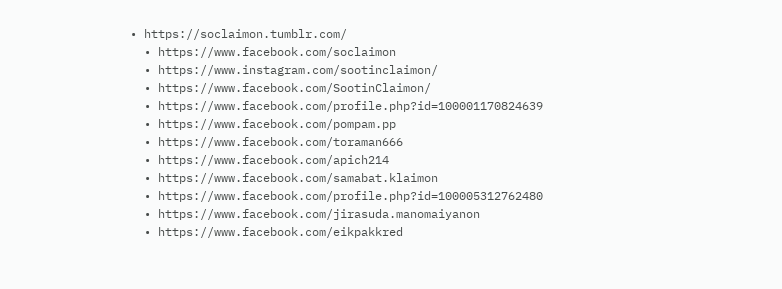• https://soclaimon.tumblr.com/
  • https://www.facebook.com/soclaimon
  • https://www.instagram.com/sootinclaimon/
  • https://www.facebook.com/SootinClaimon/
  • https://www.facebook.com/profile.php?id=100001170824639
  • https://www.facebook.com/pompam.pp
  • https://www.facebook.com/toraman666
  • https://www.facebook.com/apich214
  • https://www.facebook.com/samabat.klaimon
  • https://www.facebook.com/profile.php?id=100005312762480
  • https://www.facebook.com/jirasuda.manomaiyanon
  • https://www.facebook.com/eikpakkred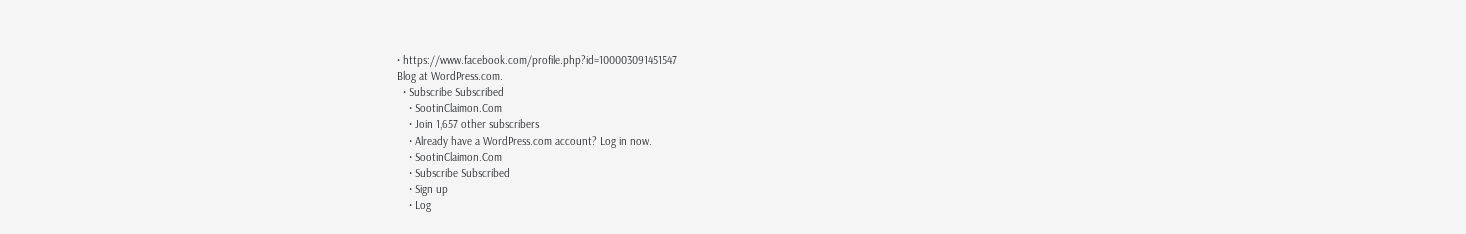• https://www.facebook.com/profile.php?id=100003091451547
Blog at WordPress.com.
  • Subscribe Subscribed
    • SootinClaimon.Com
    • Join 1,657 other subscribers
    • Already have a WordPress.com account? Log in now.
    • SootinClaimon.Com
    • Subscribe Subscribed
    • Sign up
    • Log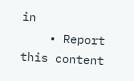in
    • Report this content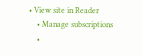• View site in Reader
    • Manage subscriptions
    •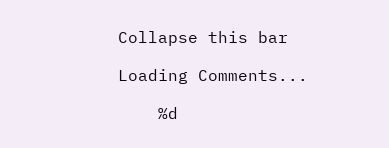Collapse this bar

Loading Comments...

    %d